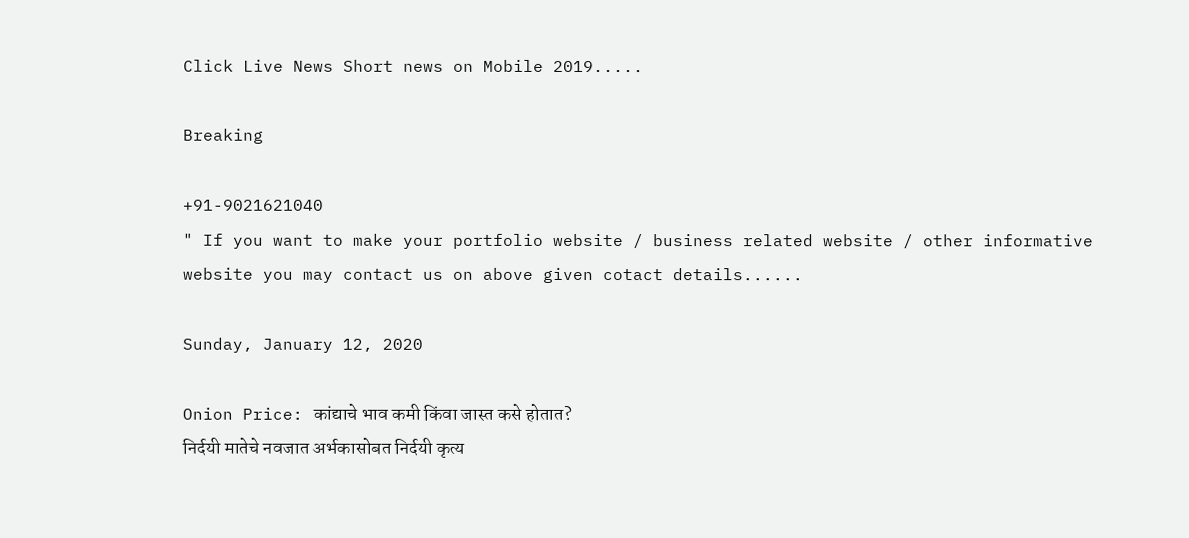Click Live News Short news on Mobile 2019.....

Breaking

+91-9021621040
" If you want to make your portfolio website / business related website / other informative website you may contact us on above given cotact details......

Sunday, January 12, 2020

Onion Price: कांद्याचे भाव कमी किंवा जास्त कसे होतात?
निर्दयी मातेचे नवजात अर्भकासोबत निर्दयी कृत्य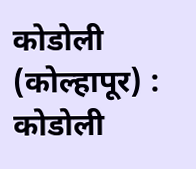कोडोली (कोल्हापूर) : कोडोली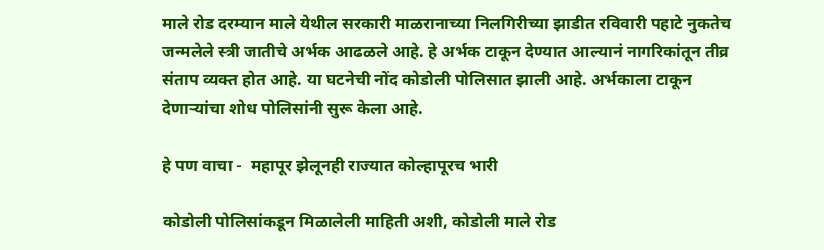माले रोड दरम्यान माले येथील सरकारी माळरानाच्या निलगिरीच्या झाडीत रविवारी पहाटे नुकतेच जन्मलेले स्त्री जातीचे अर्भक आढळले आहे. हे अर्भक टाकून देण्यात आल्यानं नागरिकांतून तीव्र संताप व्यक्त होत आहे. या घटनेची नोंद कोडोली पोलिसात झाली आहे. अर्भकाला टाकून देणाऱ्यांचा शोध पोलिसांनी सुरू केला आहे.

हे पण वाचा -  महापूर झेलूनही राज्यात कोल्हापूरच भारी

कोडोली पोलिसांकडून मिळालेली माहिती अशी, कोडोली माले रोड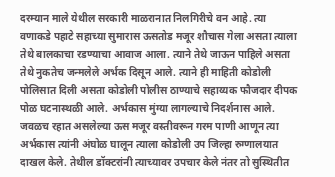दरम्यान माले येथील सरकारी माळरानात निलगिरीचे वन आहे. त्या वणाकडे पहाटे सहाच्या सुमारास ऊसतोड मजूर शौचास गेला असता त्याला तेथे बालकाचा रडण्याचा आवाज आला. त्याने तेथे जाऊन पाहिले असता तेथे नुकतेच जन्मलेले अर्भक दिसून आले. त्याने ही माहिती कोडोली पोलिसात दिली असता कोडोली पोलीस ठाण्याचे सहाय्यक फौजदार दीपक पोळ घटनास्थळी आले. अर्भकास मुंग्या लागल्याचे निदर्शनास आले. जवळच रहात असलेल्या ऊस मजूर वस्तीवरून गरम पाणी आणून त्या अर्भकास त्यांनी अंघोळ घालून त्याला कोडोली उप जिल्हा रुग्णालयात दाखल केले. तेथील डॉक्‍टरांनी त्याच्यावर उपचार केले नंतर तो सुस्थितीत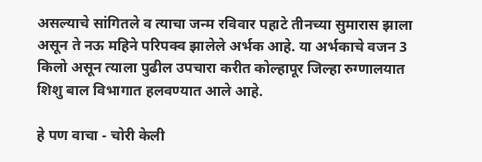असल्याचे सांगितले व त्याचा जन्म रविवार पहाटे तीनच्या सुमारास झाला असून ते नऊ महिने परिपक्व झालेले अर्भक आहे. या अर्भकाचे वजन 3 किलो असून त्याला पुढील उपचारा करीत कोल्हापूर जिल्हा रुग्णालयात शिशु बाल विभागात हलवण्यात आले आहे.

हे पण वाचा - चोरी केली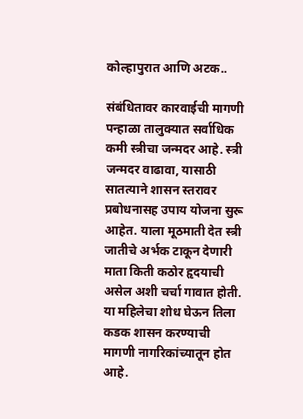कोल्हापुरात आणि अटक..

संबंधितावर कारवाईची मागणी
पन्हाळा तालुक्‍यात सर्वाधिक कमी स्त्रीचा जन्मदर आहे. स्त्री जन्मदर वाढावा, यासाठी सातत्याने शासन स्तरावर प्रबोधनासह उपाय योजना सुरू आहेत. याला मूठमाती देत स्त्री जातीचे अर्भक टाकून देणारी माता किती कठोर हृदयाची असेल अशी चर्चा गावात होती. या महिलेचा शोध घेऊन तिला कडक शासन करण्याची मागणी नागरिकांच्यातून होत आहे.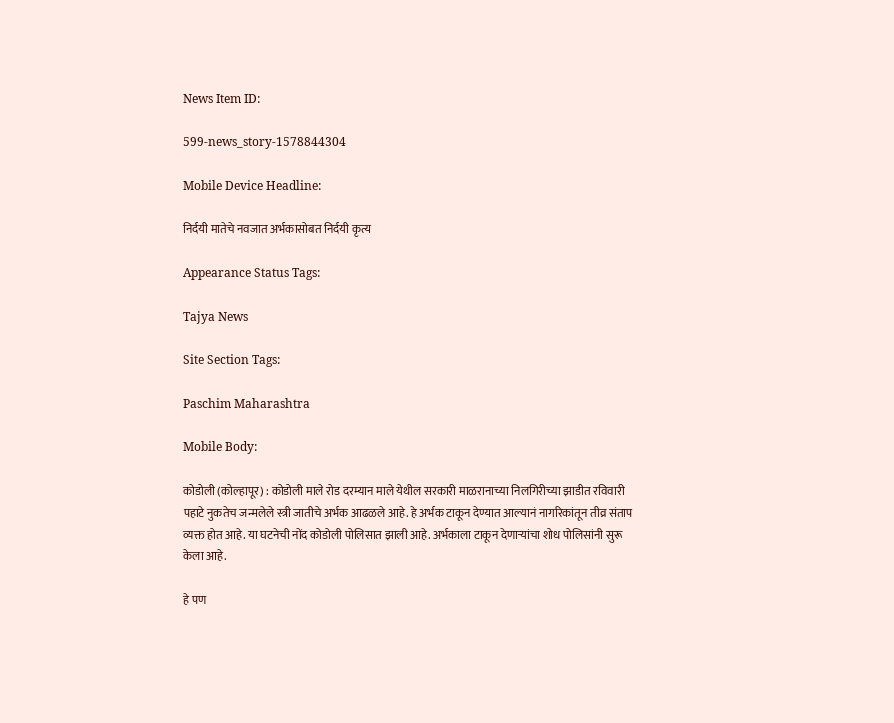News Item ID:

599-news_story-1578844304

Mobile Device Headline:

निर्दयी मातेचे नवजात अर्भकासोबत निर्दयी कृत्य

Appearance Status Tags:

Tajya News

Site Section Tags:

Paschim Maharashtra

Mobile Body:

कोडोली (कोल्हापूर) : कोडोली माले रोड दरम्यान माले येथील सरकारी माळरानाच्या निलगिरीच्या झाडीत रविवारी पहाटे नुकतेच जन्मलेले स्त्री जातीचे अर्भक आढळले आहे. हे अर्भक टाकून देण्यात आल्यानं नागरिकांतून तीव्र संताप व्यक्त होत आहे. या घटनेची नोंद कोडोली पोलिसात झाली आहे. अर्भकाला टाकून देणाऱ्यांचा शोध पोलिसांनी सुरू केला आहे.

हे पण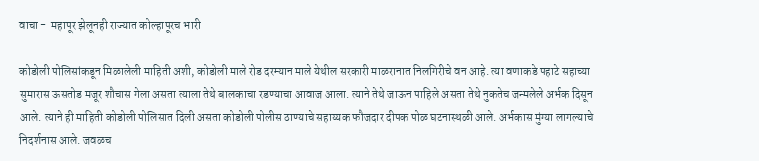वाचा -  महापूर झेलूनही राज्यात कोल्हापूरच भारी

कोडोली पोलिसांकडून मिळालेली माहिती अशी, कोडोली माले रोड दरम्यान माले येथील सरकारी माळरानात निलगिरीचे वन आहे. त्या वणाकडे पहाटे सहाच्या सुमारास ऊसतोड मजूर शौचास गेला असता त्याला तेथे बालकाचा रडण्याचा आवाज आला. त्याने तेथे जाऊन पाहिले असता तेथे नुकतेच जन्मलेले अर्भक दिसून आले. त्याने ही माहिती कोडोली पोलिसात दिली असता कोडोली पोलीस ठाण्याचे सहाय्यक फौजदार दीपक पोळ घटनास्थळी आले. अर्भकास मुंग्या लागल्याचे निदर्शनास आले. जवळच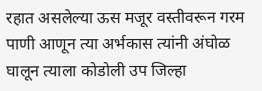रहात असलेल्या ऊस मजूर वस्तीवरून गरम पाणी आणून त्या अर्भकास त्यांनी अंघोळ घालून त्याला कोडोली उप जिल्हा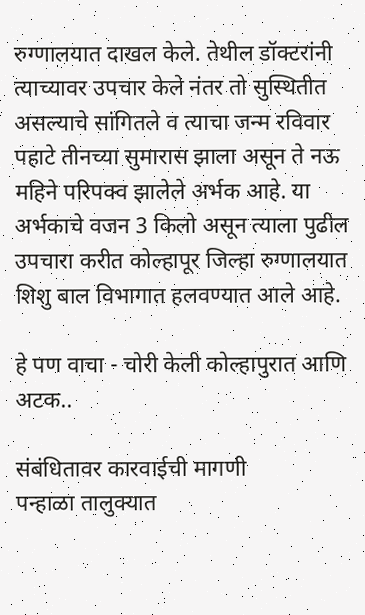रुग्णालयात दाखल केले. तेथील डॉक्‍टरांनी त्याच्यावर उपचार केले नंतर तो सुस्थितीत असल्याचे सांगितले व त्याचा जन्म रविवार पहाटे तीनच्या सुमारास झाला असून ते नऊ महिने परिपक्व झालेले अर्भक आहे. या अर्भकाचे वजन 3 किलो असून त्याला पुढील उपचारा करीत कोल्हापूर जिल्हा रुग्णालयात शिशु बाल विभागात हलवण्यात आले आहे.

हे पण वाचा - चोरी केली कोल्हापुरात आणि अटक..

संबंधितावर कारवाईची मागणी
पन्हाळा तालुक्‍यात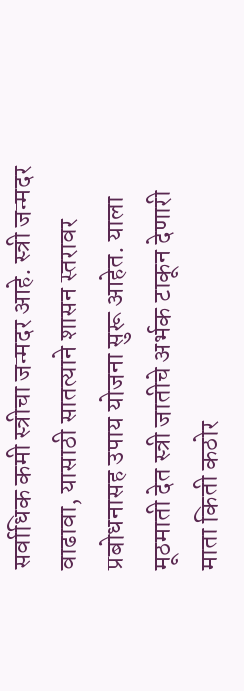सर्वाधिक कमी स्त्रीचा जन्मदर आहे. स्त्री जन्मदर वाढावा, यासाठी सातत्याने शासन स्तरावर प्रबोधनासह उपाय योजना सुरू आहेत. याला मूठमाती देत स्त्री जातीचे अर्भक टाकून देणारी माता किती कठोर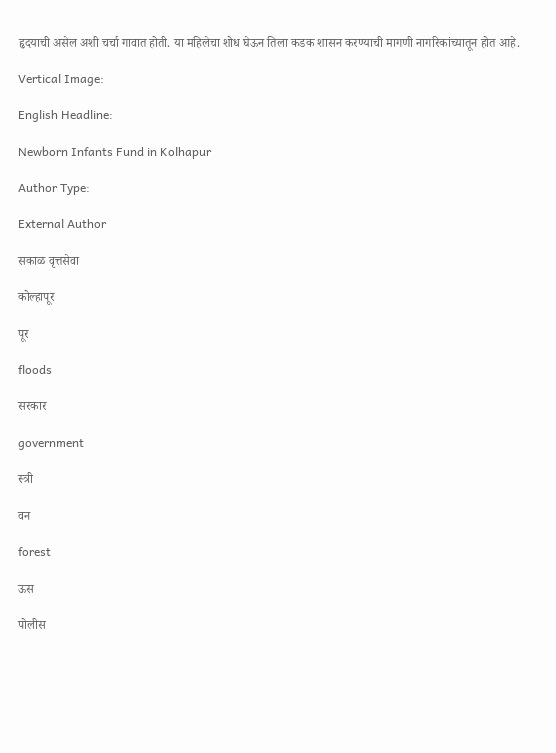हृदयाची असेल अशी चर्चा गावात होती. या महिलेचा शोध घेऊन तिला कडक शासन करण्याची मागणी नागरिकांच्यातून होत आहे.

Vertical Image:

English Headline:

Newborn Infants Fund in Kolhapur

Author Type:

External Author

सकाळ वृत्तसेवा

कोल्हापूर

पूर

floods

सरकार

government

स्त्री

वन

forest

ऊस

पोलीस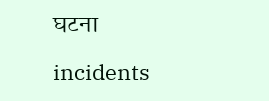घटना

incidents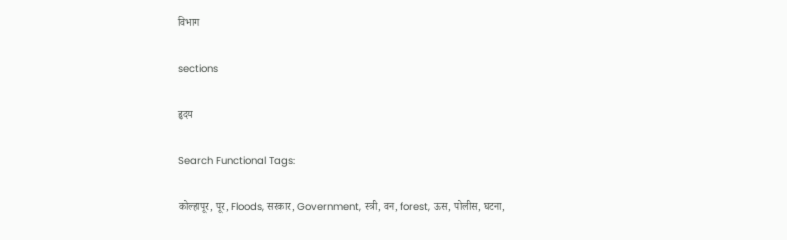विभाग

sections

हृदय

Search Functional Tags:

कोल्हापूर, पूर, Floods, सरकार, Government, स्त्री, वन, forest, ऊस, पोलीस, घटना,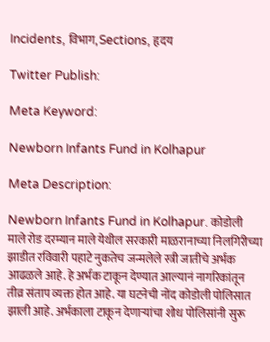Incidents, विभाग, Sections, हृदय

Twitter Publish:

Meta Keyword:

Newborn Infants Fund in Kolhapur

Meta Description:

Newborn Infants Fund in Kolhapur. कोडोली माले रोड दरम्यान माले येथील सरकारी माळरानाच्या निलगिरीच्या झाडीत रविवारी पहाटे नुकतेच जन्मलेले स्त्री जातीचे अर्भक आढळले आहे. हे अर्भक टाकून देण्यात आल्यानं नागरिकांतून तीव्र संताप व्यक्त होत आहे. या घटनेची नोंद कोडोली पोलिसात झाली आहे. अर्भकाला टाकून देणाऱ्यांचा शोध पोलिसांनी सुरू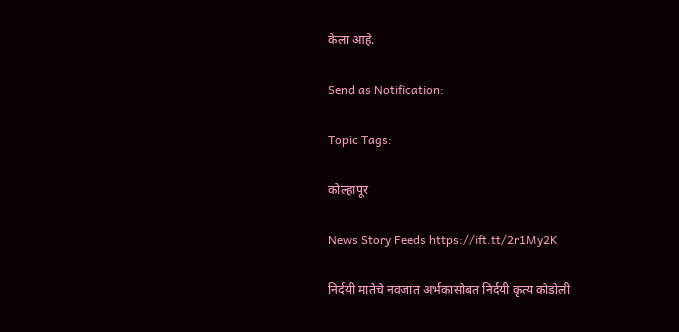केला आहे.

Send as Notification:

Topic Tags:

कोल्हापूर

News Story Feeds https://ift.tt/2r1My2K

निर्दयी मातेचे नवजात अर्भकासोबत निर्दयी कृत्य कोडोली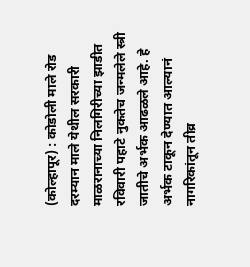(कोल्हापूर) : कोडोली माले रोड दरम्यान माले येथील सरकारी माळरानाच्या निलगिरीच्या झाडीत रविवारी पहाटे नुकतेच जन्मलेले स्त्री जातीचे अर्भक आढळले आहे. हे अर्भक टाकून देण्यात आल्यानं नागरिकांतून तीव्र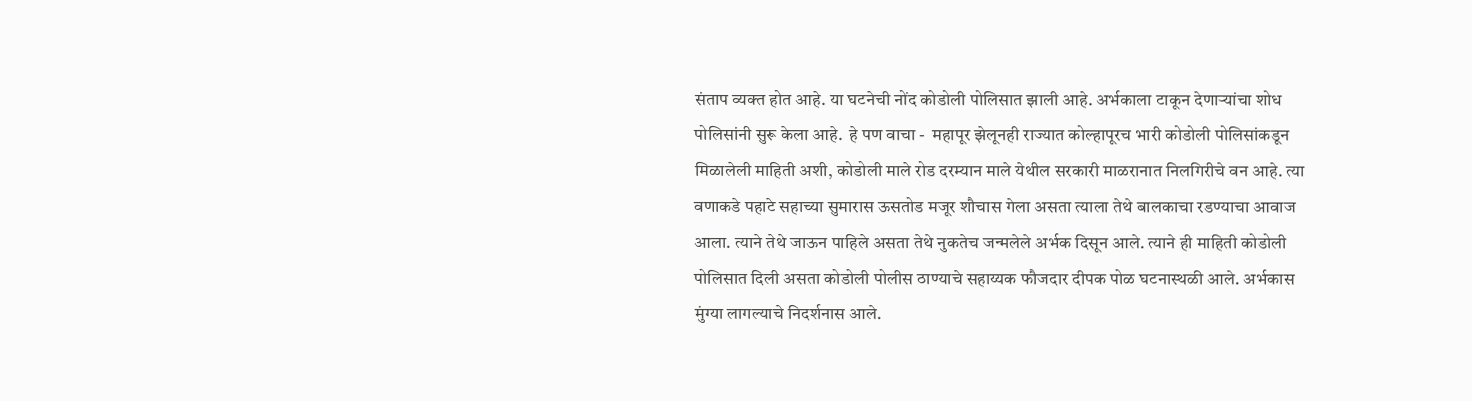संताप व्यक्त होत आहे. या घटनेची नोंद कोडोली पोलिसात झाली आहे. अर्भकाला टाकून देणाऱ्यांचा शोध पोलिसांनी सुरू केला आहे.  हे पण वाचा -  महापूर झेलूनही राज्यात कोल्हापूरच भारी कोडोली पोलिसांकडून मिळालेली माहिती अशी, कोडोली माले रोड दरम्यान माले येथील सरकारी माळरानात निलगिरीचे वन आहे. त्या वणाकडे पहाटे सहाच्या सुमारास ऊसतोड मजूर शौचास गेला असता त्याला तेथे बालकाचा रडण्याचा आवाज आला. त्याने तेथे जाऊन पाहिले असता तेथे नुकतेच जन्मलेले अर्भक दिसून आले. त्याने ही माहिती कोडोली पोलिसात दिली असता कोडोली पोलीस ठाण्याचे सहाय्यक फौजदार दीपक पोळ घटनास्थळी आले. अर्भकास मुंग्या लागल्याचे निदर्शनास आले.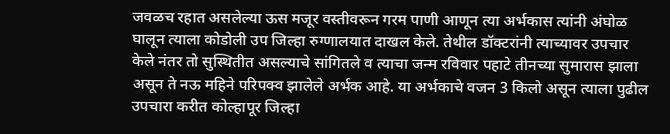जवळच रहात असलेल्या ऊस मजूर वस्तीवरून गरम पाणी आणून त्या अर्भकास त्यांनी अंघोळ घालून त्याला कोडोली उप जिल्हा रुग्णालयात दाखल केले. तेथील डॉक्‍टरांनी त्याच्यावर उपचार केले नंतर तो सुस्थितीत असल्याचे सांगितले व त्याचा जन्म रविवार पहाटे तीनच्या सुमारास झाला असून ते नऊ महिने परिपक्व झालेले अर्भक आहे. या अर्भकाचे वजन 3 किलो असून त्याला पुढील उपचारा करीत कोल्हापूर जिल्हा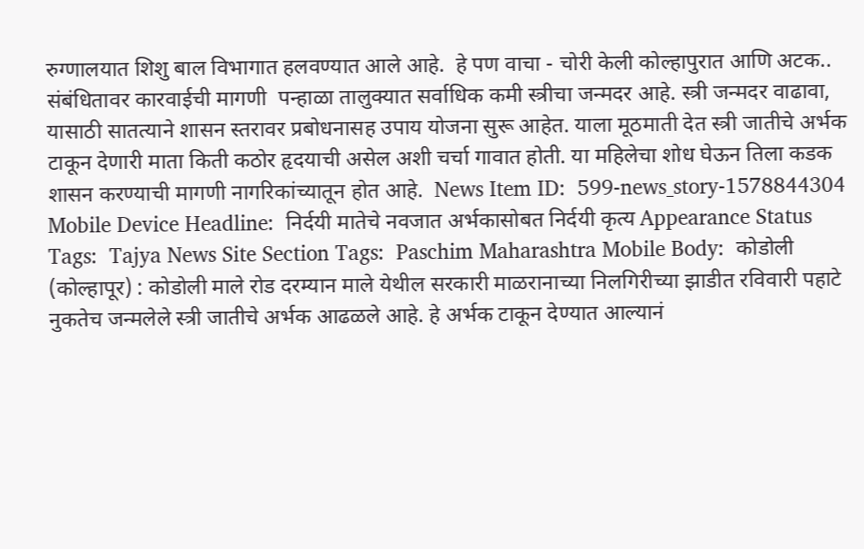रुग्णालयात शिशु बाल विभागात हलवण्यात आले आहे.  हे पण वाचा - चोरी केली कोल्हापुरात आणि अटक.. संबंधितावर कारवाईची मागणी  पन्हाळा तालुक्‍यात सर्वाधिक कमी स्त्रीचा जन्मदर आहे. स्त्री जन्मदर वाढावा, यासाठी सातत्याने शासन स्तरावर प्रबोधनासह उपाय योजना सुरू आहेत. याला मूठमाती देत स्त्री जातीचे अर्भक टाकून देणारी माता किती कठोर हृदयाची असेल अशी चर्चा गावात होती. या महिलेचा शोध घेऊन तिला कडक शासन करण्याची मागणी नागरिकांच्यातून होत आहे.  News Item ID:  599-news_story-1578844304 Mobile Device Headline:  निर्दयी मातेचे नवजात अर्भकासोबत निर्दयी कृत्य Appearance Status Tags:  Tajya News Site Section Tags:  Paschim Maharashtra Mobile Body:  कोडोली (कोल्हापूर) : कोडोली माले रोड दरम्यान माले येथील सरकारी माळरानाच्या निलगिरीच्या झाडीत रविवारी पहाटे नुकतेच जन्मलेले स्त्री जातीचे अर्भक आढळले आहे. हे अर्भक टाकून देण्यात आल्यानं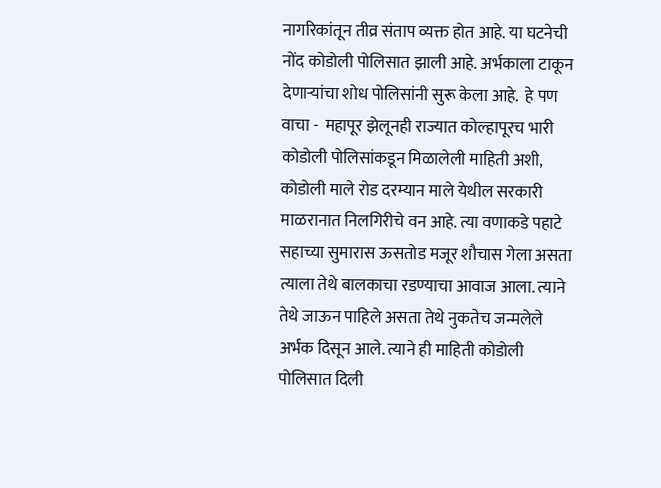नागरिकांतून तीव्र संताप व्यक्त होत आहे. या घटनेची नोंद कोडोली पोलिसात झाली आहे. अर्भकाला टाकून देणाऱ्यांचा शोध पोलिसांनी सुरू केला आहे.  हे पण वाचा -  महापूर झेलूनही राज्यात कोल्हापूरच भारी कोडोली पोलिसांकडून मिळालेली माहिती अशी, कोडोली माले रोड दरम्यान माले येथील सरकारी माळरानात निलगिरीचे वन आहे. त्या वणाकडे पहाटे सहाच्या सुमारास ऊसतोड मजूर शौचास गेला असता त्याला तेथे बालकाचा रडण्याचा आवाज आला. त्याने तेथे जाऊन पाहिले असता तेथे नुकतेच जन्मलेले अर्भक दिसून आले. त्याने ही माहिती कोडोली पोलिसात दिली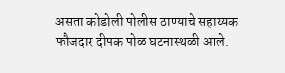असता कोडोली पोलीस ठाण्याचे सहाय्यक फौजदार दीपक पोळ घटनास्थळी आले.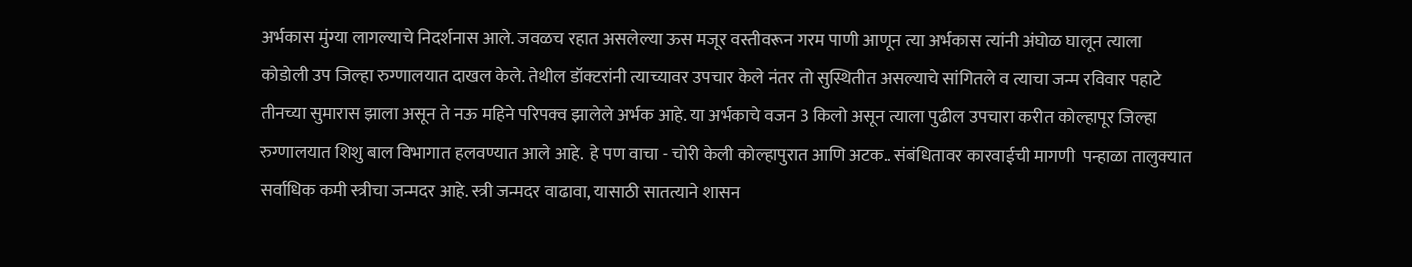अर्भकास मुंग्या लागल्याचे निदर्शनास आले. जवळच रहात असलेल्या ऊस मजूर वस्तीवरून गरम पाणी आणून त्या अर्भकास त्यांनी अंघोळ घालून त्याला कोडोली उप जिल्हा रुग्णालयात दाखल केले. तेथील डॉक्‍टरांनी त्याच्यावर उपचार केले नंतर तो सुस्थितीत असल्याचे सांगितले व त्याचा जन्म रविवार पहाटे तीनच्या सुमारास झाला असून ते नऊ महिने परिपक्व झालेले अर्भक आहे. या अर्भकाचे वजन 3 किलो असून त्याला पुढील उपचारा करीत कोल्हापूर जिल्हा रुग्णालयात शिशु बाल विभागात हलवण्यात आले आहे.  हे पण वाचा - चोरी केली कोल्हापुरात आणि अटक.. संबंधितावर कारवाईची मागणी  पन्हाळा तालुक्‍यात सर्वाधिक कमी स्त्रीचा जन्मदर आहे. स्त्री जन्मदर वाढावा, यासाठी सातत्याने शासन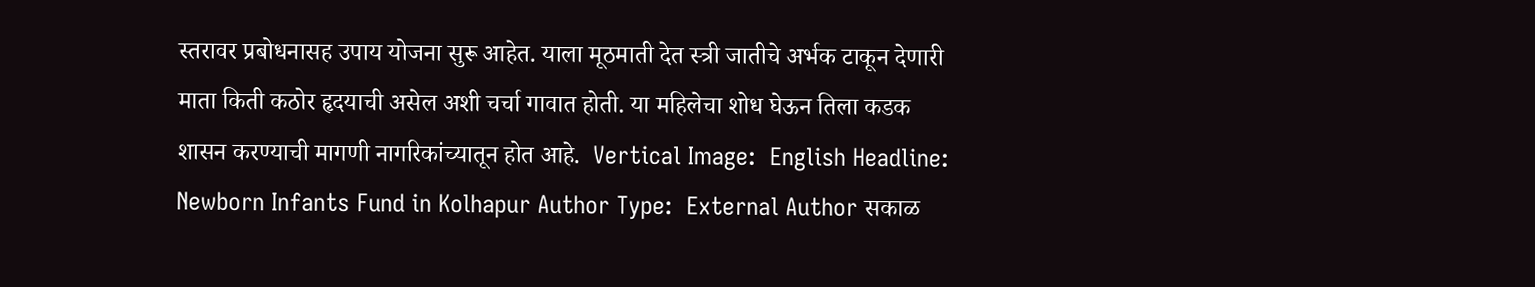स्तरावर प्रबोधनासह उपाय योजना सुरू आहेत. याला मूठमाती देत स्त्री जातीचे अर्भक टाकून देणारी माता किती कठोर हृदयाची असेल अशी चर्चा गावात होती. या महिलेचा शोध घेऊन तिला कडक शासन करण्याची मागणी नागरिकांच्यातून होत आहे.  Vertical Image:  English Headline:  Newborn Infants Fund in Kolhapur Author Type:  External Author सकाळ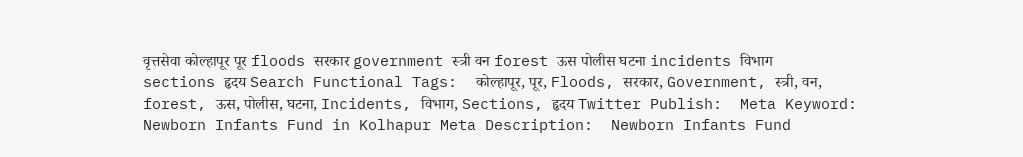वृत्तसेवा कोल्हापूर पूर floods सरकार government स्त्री वन forest ऊस पोलीस घटना incidents विभाग sections हृदय Search Functional Tags:  कोल्हापूर, पूर, Floods, सरकार, Government, स्त्री, वन, forest, ऊस, पोलीस, घटना, Incidents, विभाग, Sections, हृदय Twitter Publish:  Meta Keyword:  Newborn Infants Fund in Kolhapur Meta Description:  Newborn Infants Fund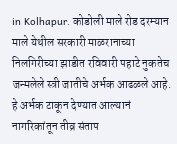in Kolhapur. कोडोली माले रोड दरम्यान माले येथील सरकारी माळरानाच्या निलगिरीच्या झाडीत रविवारी पहाटे नुकतेच जन्मलेले स्त्री जातीचे अर्भक आढळले आहे. हे अर्भक टाकून देण्यात आल्यानं नागरिकांतून तीव्र संताप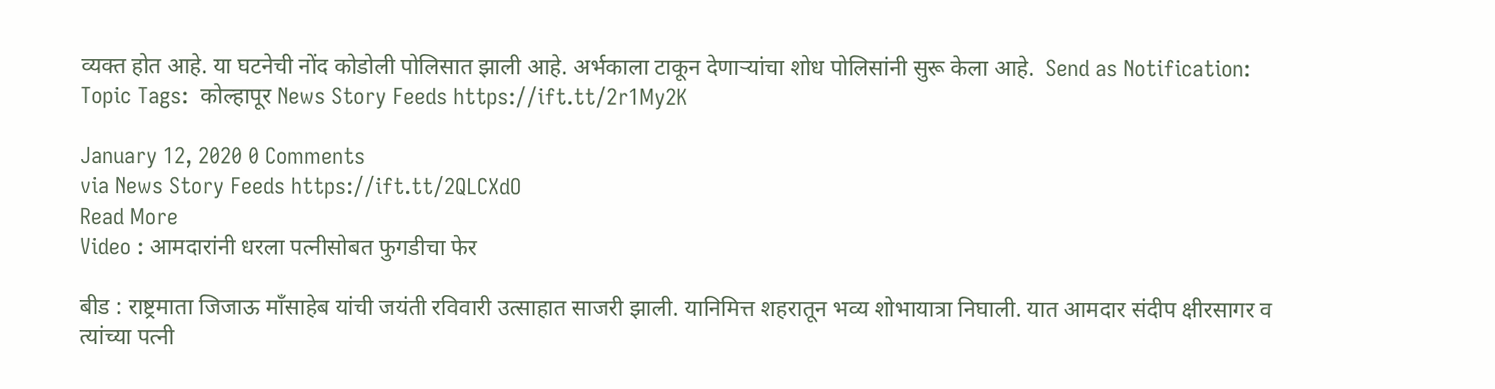व्यक्त होत आहे. या घटनेची नोंद कोडोली पोलिसात झाली आहे. अर्भकाला टाकून देणाऱ्यांचा शोध पोलिसांनी सुरू केला आहे.  Send as Notification:  Topic Tags:  कोल्हापूर News Story Feeds https://ift.tt/2r1My2K

January 12, 2020 0 Comments
via News Story Feeds https://ift.tt/2QLCXdO
Read More
Video : आमदारांनी धरला पत्नीसोबत फुगडीचा फेर

बीड : राष्ट्रमाता जिजाऊ माँसाहेब यांची जयंती रविवारी उत्साहात साजरी झाली. यानिमित्त शहरातून भव्य शोभायात्रा निघाली. यात आमदार संदीप क्षीरसागर व त्यांच्या पत्नी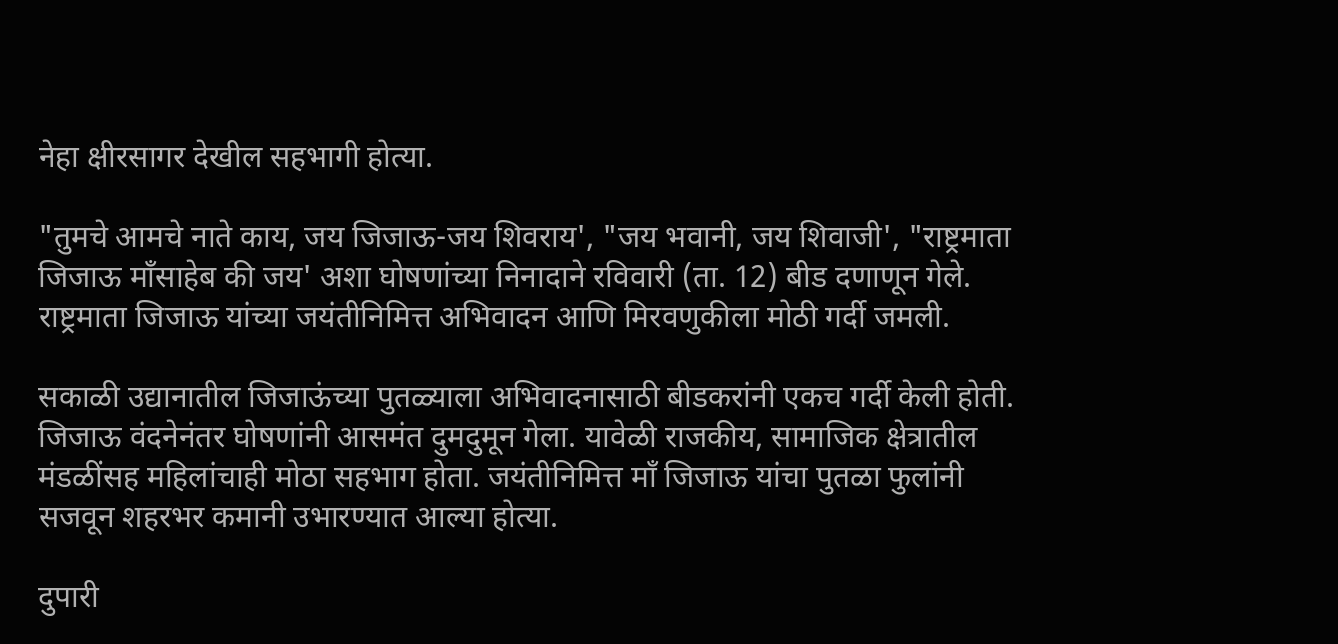नेहा क्षीरसागर देखील सहभागी होत्या.

"तुमचे आमचे नाते काय, जय जिजाऊ-जय शिवराय', "जय भवानी, जय शिवाजी', "राष्ट्रमाता जिजाऊ मॉंसाहेब की जय' अशा घोषणांच्या निनादाने रविवारी (ता. 12) बीड दणाणून गेले. राष्ट्रमाता जिजाऊ यांच्या जयंतीनिमित्त अभिवादन आणि मिरवणुकीला मोठी गर्दी जमली.

सकाळी उद्यानातील जिजाऊंच्या पुतळ्याला अभिवादनासाठी बीडकरांनी एकच गर्दी केली होती. जिजाऊ वंदनेनंतर घोषणांनी आसमंत दुमदुमून गेला. यावेळी राजकीय, सामाजिक क्षेत्रातील मंडळींसह महिलांचाही मोठा सहभाग होता. जयंतीनिमित्त मॉं जिजाऊ यांचा पुतळा फुलांनी सजवून शहरभर कमानी उभारण्यात आल्या होत्या.

दुपारी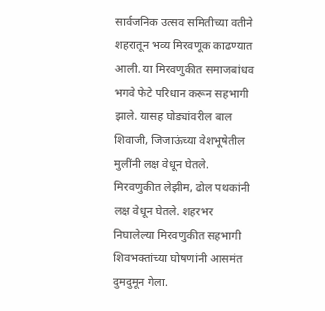सार्वजनिक उत्सव समितीच्या वतीने शहरातून भव्य मिरवणूक काढण्यात आली. या मिरवणुकीत समाजबांधव भगवे फेटे परिधान करून सहभागी झाले. यासह घोड्यांवरील बाल शिवाजी, जिजाऊंच्या वेशभूषेतील मुलींनी लक्ष वेधून घेतले. मिरवणुकीत लेझीम, ढोल पथकांनी लक्ष वेधून घेतले. शहरभर निघालेल्या मिरवणुकीत सहभागी शिवभक्तांच्या घोषणांनी आसमंत दुमदुमून गेला.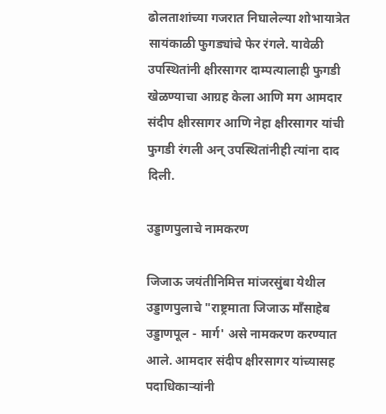ढोलताशांच्या गजरात निघालेल्या शोभायात्रेत सायंकाळी फुगड्यांचे फेर रंगले. यावेळी उपस्थितांनी क्षीरसागर दाम्पत्यालाही फुगडी खेळण्याचा आग्रह केला आणि मग आमदार संदीप क्षीरसागर आणि नेहा क्षीरसागर यांची फुगडी रंगली अन् उपस्थितांनीही त्यांना दाद दिली.

उड्डाणपुलाचे नामकरण

जिजाऊ जयंतीनिमित्त मांजरसुंबा येथील उड्डाणपुलाचे "राष्ट्रमाता जिजाऊ मॉंसाहेब उड्डाणपूल - मार्ग' असे नामकरण करण्यात आले. आमदार संदीप क्षीरसागर यांच्यासह पदाधिकाऱ्यांनी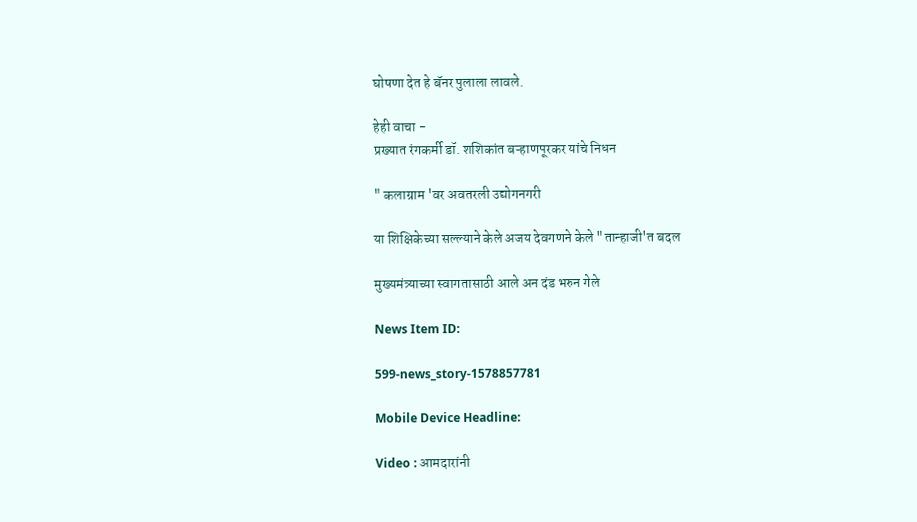घोषणा देत हे बॅनर पुलाला लावले.

हेही वाचा -
प्रख्यात रंगकर्मी डॉ. शशिकांत बऱ्हाणपूरकर यांचे निधन

" कलाग्राम 'वर अवतरली उद्योगनगरी

या शिक्षिकेच्या सल्ल्याने केले अजय देवगणने केले "तान्हाजी'त बदल

मुख्यमंत्र्याच्या स्वागतासाठी आले अन दंड भरुन गेले

News Item ID:

599-news_story-1578857781

Mobile Device Headline:

Video : आमदारांनी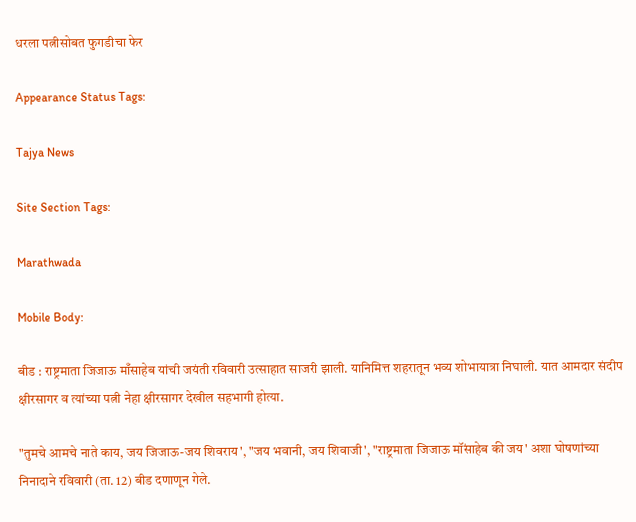धरला पत्नीसोबत फुगडीचा फेर

Appearance Status Tags:

Tajya News

Site Section Tags:

Marathwada

Mobile Body:

बीड : राष्ट्रमाता जिजाऊ माँसाहेब यांची जयंती रविवारी उत्साहात साजरी झाली. यानिमित्त शहरातून भव्य शोभायात्रा निघाली. यात आमदार संदीप क्षीरसागर व त्यांच्या पत्नी नेहा क्षीरसागर देखील सहभागी होत्या.

"तुमचे आमचे नाते काय, जय जिजाऊ-जय शिवराय', "जय भवानी, जय शिवाजी', "राष्ट्रमाता जिजाऊ मॉंसाहेब की जय' अशा घोषणांच्या निनादाने रविवारी (ता. 12) बीड दणाणून गेले.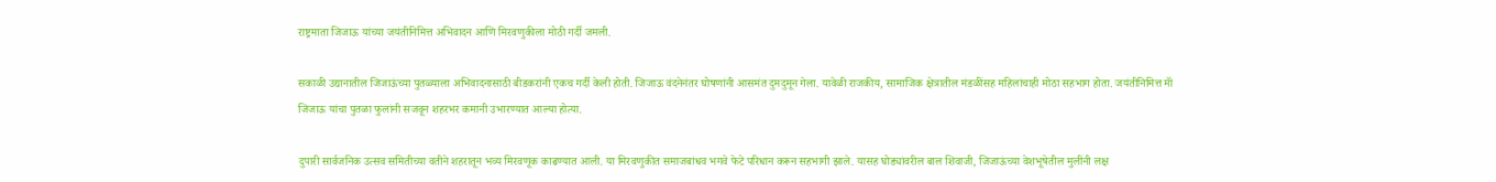राष्ट्रमाता जिजाऊ यांच्या जयंतीनिमित्त अभिवादन आणि मिरवणुकीला मोठी गर्दी जमली.

सकाळी उद्यानातील जिजाऊंच्या पुतळ्याला अभिवादनासाठी बीडकरांनी एकच गर्दी केली होती. जिजाऊ वंदनेनंतर घोषणांनी आसमंत दुमदुमून गेला. यावेळी राजकीय, सामाजिक क्षेत्रातील मंडळींसह महिलांचाही मोठा सहभाग होता. जयंतीनिमित्त मॉं जिजाऊ यांचा पुतळा फुलांनी सजवून शहरभर कमानी उभारण्यात आल्या होत्या.

दुपारी सार्वजनिक उत्सव समितीच्या वतीने शहरातून भव्य मिरवणूक काढण्यात आली. या मिरवणुकीत समाजबांधव भगवे फेटे परिधान करून सहभागी झाले. यासह घोड्यांवरील बाल शिवाजी, जिजाऊंच्या वेशभूषेतील मुलींनी लक्ष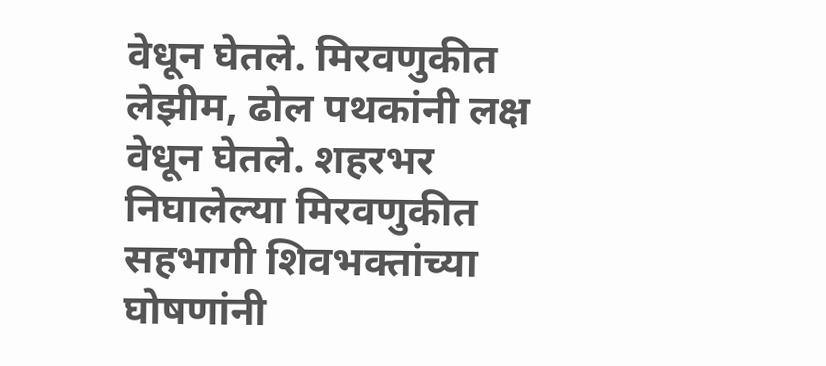वेधून घेतले. मिरवणुकीत लेझीम, ढोल पथकांनी लक्ष वेधून घेतले. शहरभर निघालेल्या मिरवणुकीत सहभागी शिवभक्तांच्या घोषणांनी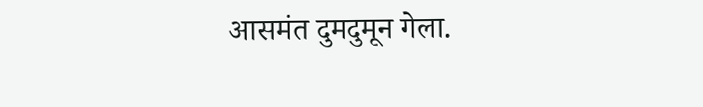आसमंत दुमदुमून गेला.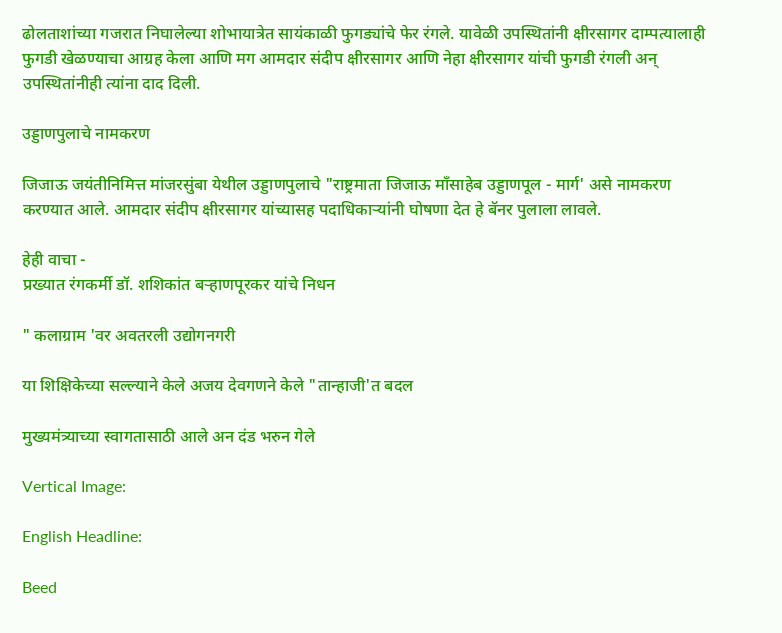ढोलताशांच्या गजरात निघालेल्या शोभायात्रेत सायंकाळी फुगड्यांचे फेर रंगले. यावेळी उपस्थितांनी क्षीरसागर दाम्पत्यालाही फुगडी खेळण्याचा आग्रह केला आणि मग आमदार संदीप क्षीरसागर आणि नेहा क्षीरसागर यांची फुगडी रंगली अन् उपस्थितांनीही त्यांना दाद दिली.

उड्डाणपुलाचे नामकरण

जिजाऊ जयंतीनिमित्त मांजरसुंबा येथील उड्डाणपुलाचे "राष्ट्रमाता जिजाऊ मॉंसाहेब उड्डाणपूल - मार्ग' असे नामकरण करण्यात आले. आमदार संदीप क्षीरसागर यांच्यासह पदाधिकाऱ्यांनी घोषणा देत हे बॅनर पुलाला लावले.

हेही वाचा -
प्रख्यात रंगकर्मी डॉ. शशिकांत बऱ्हाणपूरकर यांचे निधन

" कलाग्राम 'वर अवतरली उद्योगनगरी

या शिक्षिकेच्या सल्ल्याने केले अजय देवगणने केले "तान्हाजी'त बदल

मुख्यमंत्र्याच्या स्वागतासाठी आले अन दंड भरुन गेले

Vertical Image:

English Headline:

Beed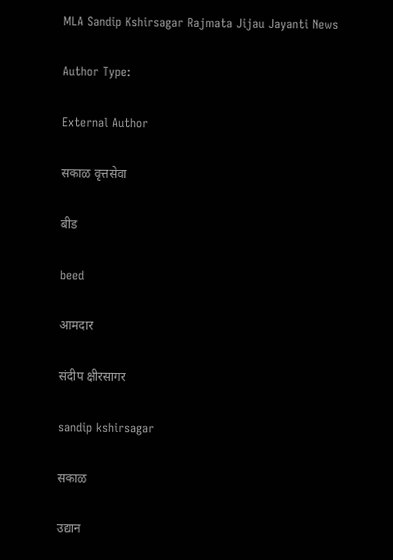MLA Sandip Kshirsagar Rajmata Jijau Jayanti News

Author Type:

External Author

सकाळ वृत्तसेवा

बीड

beed

आमदार

संदीप क्षीरसागर

sandip kshirsagar

सकाळ

उद्यान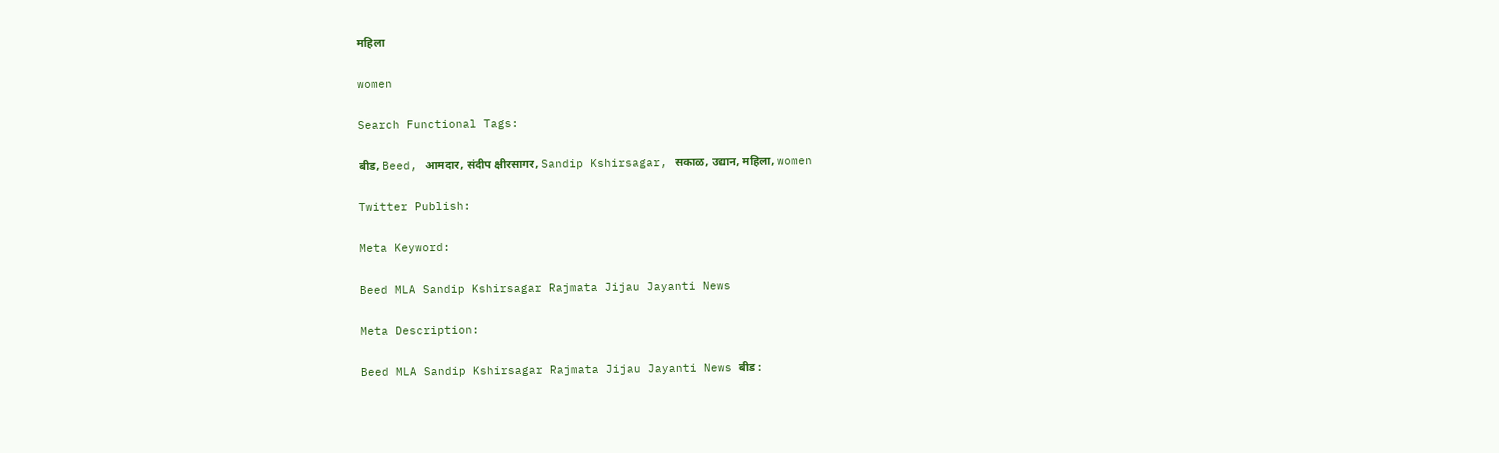महिला

women

Search Functional Tags:

बीड, Beed, आमदार, संदीप क्षीरसागर, Sandip Kshirsagar, सकाळ, उद्यान, महिला, women

Twitter Publish:

Meta Keyword:

Beed MLA Sandip Kshirsagar Rajmata Jijau Jayanti News

Meta Description:

Beed MLA Sandip Kshirsagar Rajmata Jijau Jayanti News बीड :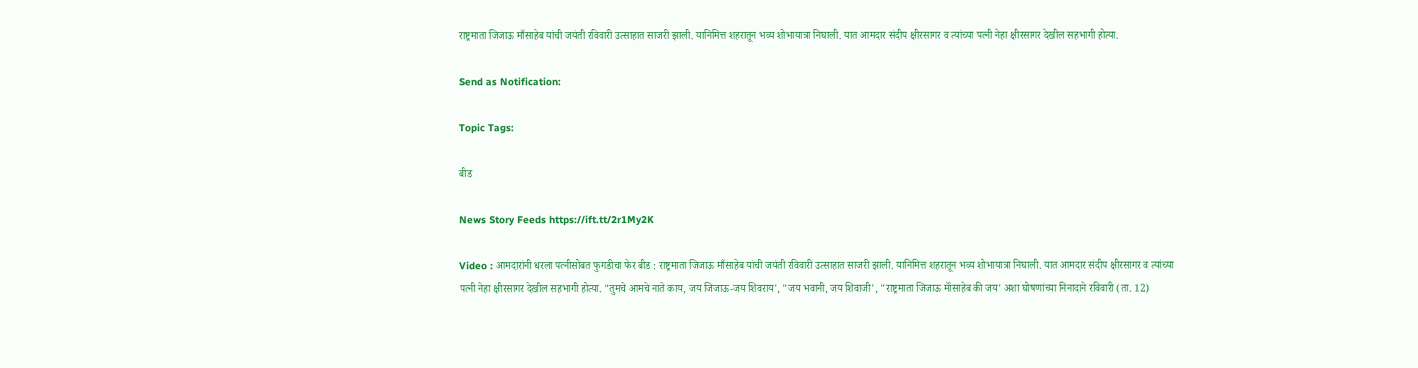राष्ट्रमाता जिजाऊ माँसाहेब यांची जयंती रविवारी उत्साहात साजरी झाली. यानिमित्त शहरातून भव्य शोभायात्रा निघाली. यात आमदार संदीप क्षीरसागर व त्यांच्या पत्नी नेहा क्षीरसागर देखील सहभागी होत्या.

Send as Notification:

Topic Tags:

बीड

News Story Feeds https://ift.tt/2r1My2K

Video : आमदारांनी धरला पत्नीसोबत फुगडीचा फेर बीड : राष्ट्रमाता जिजाऊ माँसाहेब यांची जयंती रविवारी उत्साहात साजरी झाली. यानिमित्त शहरातून भव्य शोभायात्रा निघाली. यात आमदार संदीप क्षीरसागर व त्यांच्या पत्नी नेहा क्षीरसागर देखील सहभागी होत्या. "तुमचे आमचे नाते काय, जय जिजाऊ-जय शिवराय', "जय भवानी, जय शिवाजी', "राष्ट्रमाता जिजाऊ मॉंसाहेब की जय' अशा घोषणांच्या निनादाने रविवारी (ता. 12)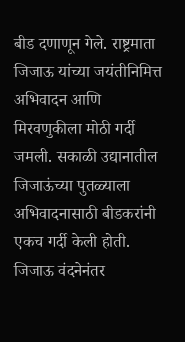बीड दणाणून गेले. राष्ट्रमाता जिजाऊ यांच्या जयंतीनिमित्त अभिवादन आणि मिरवणुकीला मोठी गर्दी जमली. सकाळी उद्यानातील जिजाऊंच्या पुतळ्याला अभिवादनासाठी बीडकरांनी एकच गर्दी केली होती. जिजाऊ वंदनेनंतर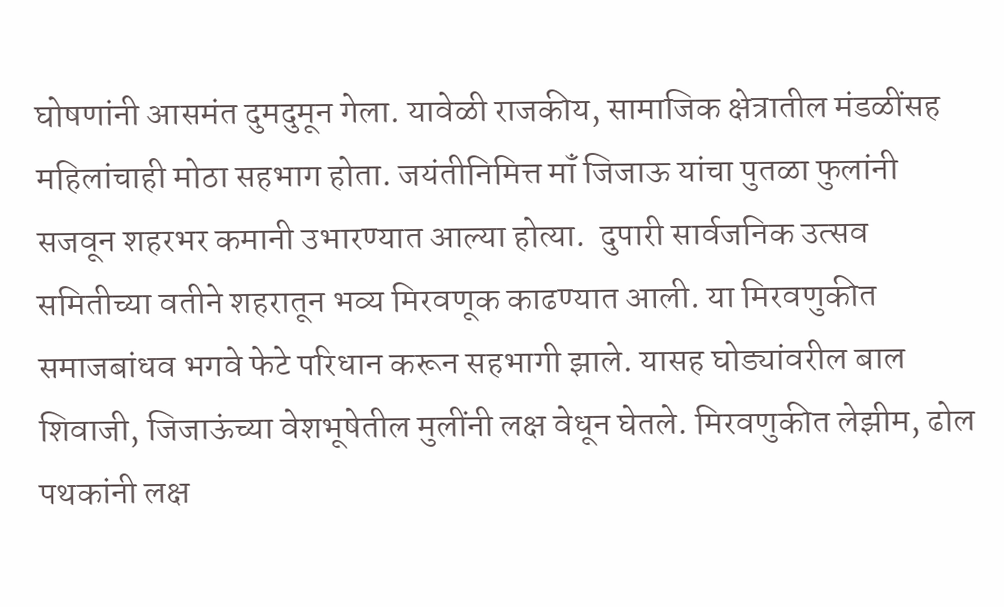घोषणांनी आसमंत दुमदुमून गेला. यावेळी राजकीय, सामाजिक क्षेत्रातील मंडळींसह महिलांचाही मोठा सहभाग होता. जयंतीनिमित्त मॉं जिजाऊ यांचा पुतळा फुलांनी सजवून शहरभर कमानी उभारण्यात आल्या होत्या.  दुपारी सार्वजनिक उत्सव समितीच्या वतीने शहरातून भव्य मिरवणूक काढण्यात आली. या मिरवणुकीत समाजबांधव भगवे फेटे परिधान करून सहभागी झाले. यासह घोड्यांवरील बाल शिवाजी, जिजाऊंच्या वेशभूषेतील मुलींनी लक्ष वेधून घेतले. मिरवणुकीत लेझीम, ढोल पथकांनी लक्ष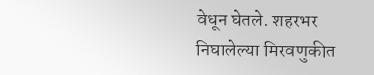वेधून घेतले. शहरभर निघालेल्या मिरवणुकीत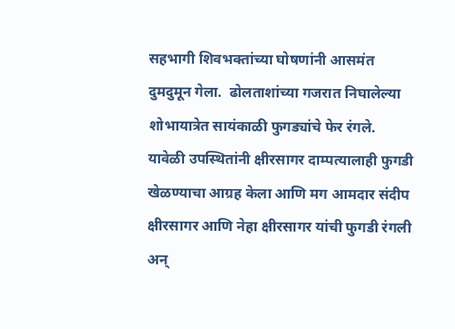सहभागी शिवभक्तांच्या घोषणांनी आसमंत दुमदुमून गेला.  ढोलताशांच्या गजरात निघालेल्या शोभायात्रेत सायंकाळी फुगड्यांचे फेर रंगले. यावेळी उपस्थितांनी क्षीरसागर दाम्पत्यालाही फुगडी खेळण्याचा आग्रह केला आणि मग आमदार संदीप क्षीरसागर आणि नेहा क्षीरसागर यांची फुगडी रंगली अन्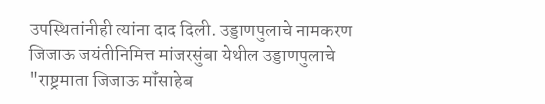उपस्थितांनीही त्यांना दाद दिली. उड्डाणपुलाचे नामकरण  जिजाऊ जयंतीनिमित्त मांजरसुंबा येथील उड्डाणपुलाचे "राष्ट्रमाता जिजाऊ मॉंसाहेब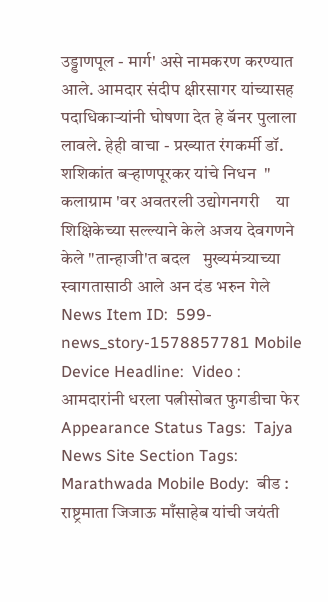उड्डाणपूल - मार्ग' असे नामकरण करण्यात आले. आमदार संदीप क्षीरसागर यांच्यासह पदाधिकाऱ्यांनी घोषणा देत हे बॅनर पुलाला लावले. हेही वाचा - प्रख्यात रंगकर्मी डॉ. शशिकांत बऱ्हाणपूरकर यांचे निधन  " कलाग्राम 'वर अवतरली उद्योगनगरी    या शिक्षिकेच्या सल्ल्याने केले अजय देवगणने केले "तान्हाजी'त बदल   मुख्यमंत्र्याच्या स्वागतासाठी आले अन दंड भरुन गेले    News Item ID:  599-news_story-1578857781 Mobile Device Headline:  Video : आमदारांनी धरला पत्नीसोबत फुगडीचा फेर Appearance Status Tags:  Tajya News Site Section Tags:  Marathwada Mobile Body:  बीड : राष्ट्रमाता जिजाऊ माँसाहेब यांची जयंती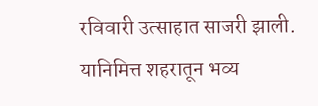रविवारी उत्साहात साजरी झाली. यानिमित्त शहरातून भव्य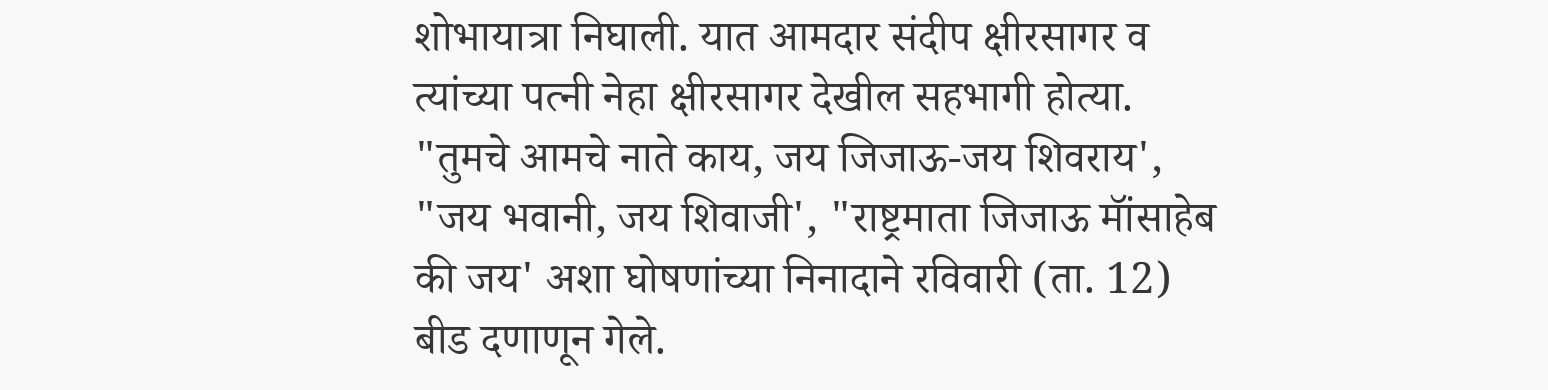शोभायात्रा निघाली. यात आमदार संदीप क्षीरसागर व त्यांच्या पत्नी नेहा क्षीरसागर देखील सहभागी होत्या. "तुमचे आमचे नाते काय, जय जिजाऊ-जय शिवराय', "जय भवानी, जय शिवाजी', "राष्ट्रमाता जिजाऊ मॉंसाहेब की जय' अशा घोषणांच्या निनादाने रविवारी (ता. 12) बीड दणाणून गेले.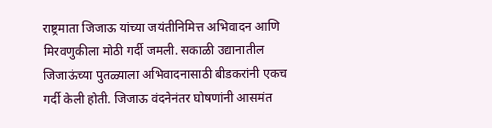राष्ट्रमाता जिजाऊ यांच्या जयंतीनिमित्त अभिवादन आणि मिरवणुकीला मोठी गर्दी जमली. सकाळी उद्यानातील जिजाऊंच्या पुतळ्याला अभिवादनासाठी बीडकरांनी एकच गर्दी केली होती. जिजाऊ वंदनेनंतर घोषणांनी आसमंत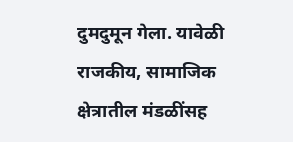दुमदुमून गेला. यावेळी राजकीय, सामाजिक क्षेत्रातील मंडळींसह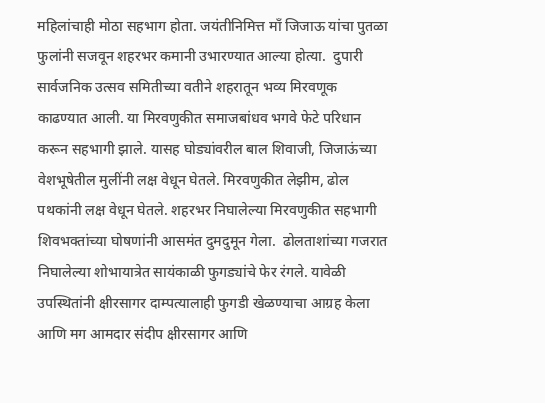महिलांचाही मोठा सहभाग होता. जयंतीनिमित्त मॉं जिजाऊ यांचा पुतळा फुलांनी सजवून शहरभर कमानी उभारण्यात आल्या होत्या.  दुपारी सार्वजनिक उत्सव समितीच्या वतीने शहरातून भव्य मिरवणूक काढण्यात आली. या मिरवणुकीत समाजबांधव भगवे फेटे परिधान करून सहभागी झाले. यासह घोड्यांवरील बाल शिवाजी, जिजाऊंच्या वेशभूषेतील मुलींनी लक्ष वेधून घेतले. मिरवणुकीत लेझीम, ढोल पथकांनी लक्ष वेधून घेतले. शहरभर निघालेल्या मिरवणुकीत सहभागी शिवभक्तांच्या घोषणांनी आसमंत दुमदुमून गेला.  ढोलताशांच्या गजरात निघालेल्या शोभायात्रेत सायंकाळी फुगड्यांचे फेर रंगले. यावेळी उपस्थितांनी क्षीरसागर दाम्पत्यालाही फुगडी खेळण्याचा आग्रह केला आणि मग आमदार संदीप क्षीरसागर आणि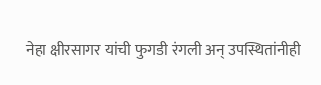नेहा क्षीरसागर यांची फुगडी रंगली अन् उपस्थितांनीही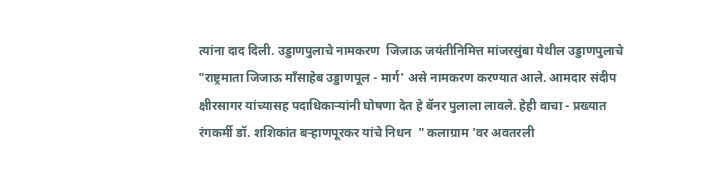त्यांना दाद दिली. उड्डाणपुलाचे नामकरण  जिजाऊ जयंतीनिमित्त मांजरसुंबा येथील उड्डाणपुलाचे "राष्ट्रमाता जिजाऊ मॉंसाहेब उड्डाणपूल - मार्ग' असे नामकरण करण्यात आले. आमदार संदीप क्षीरसागर यांच्यासह पदाधिकाऱ्यांनी घोषणा देत हे बॅनर पुलाला लावले. हेही वाचा - प्रख्यात रंगकर्मी डॉ. शशिकांत बऱ्हाणपूरकर यांचे निधन  " कलाग्राम 'वर अवतरली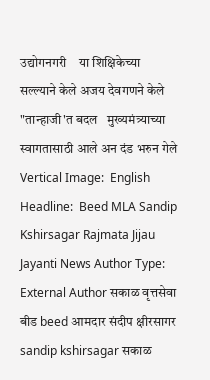उद्योगनगरी    या शिक्षिकेच्या सल्ल्याने केले अजय देवगणने केले "तान्हाजी'त बदल   मुख्यमंत्र्याच्या स्वागतासाठी आले अन दंड भरुन गेले    Vertical Image:  English Headline:  Beed MLA Sandip Kshirsagar Rajmata Jijau Jayanti News Author Type:  External Author सकाळ वृत्तसेवा बीड beed आमदार संदीप क्षीरसागर sandip kshirsagar सकाळ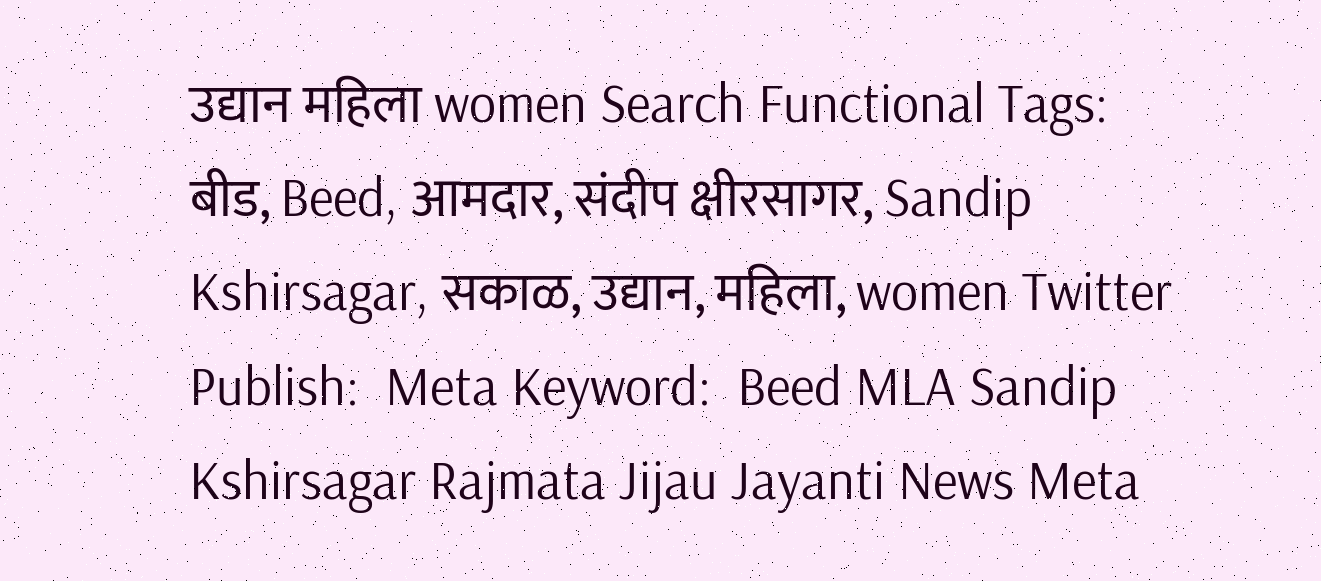उद्यान महिला women Search Functional Tags:  बीड, Beed, आमदार, संदीप क्षीरसागर, Sandip Kshirsagar, सकाळ, उद्यान, महिला, women Twitter Publish:  Meta Keyword:  Beed MLA Sandip Kshirsagar Rajmata Jijau Jayanti News Meta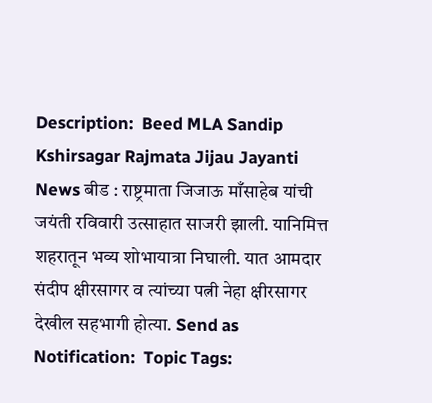Description:  Beed MLA Sandip Kshirsagar Rajmata Jijau Jayanti News बीड : राष्ट्रमाता जिजाऊ माँसाहेब यांची जयंती रविवारी उत्साहात साजरी झाली. यानिमित्त शहरातून भव्य शोभायात्रा निघाली. यात आमदार संदीप क्षीरसागर व त्यांच्या पत्नी नेहा क्षीरसागर देखील सहभागी होत्या. Send as Notification:  Topic Tags: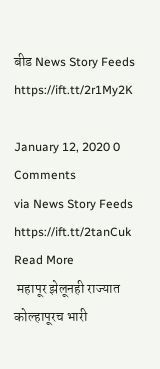बीड News Story Feeds https://ift.tt/2r1My2K

January 12, 2020 0 Comments
via News Story Feeds https://ift.tt/2tanCuk
Read More
 महापूर झेलूनही राज्यात कोल्हापूरच भारी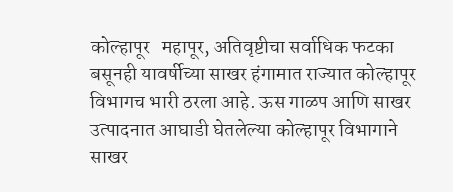कोल्हापूर   महापूर, अतिवृष्टीचा सर्वाधिक फटका बसूनही यावर्षीच्या साखर हंगामात राज्यात कोल्हापूर विभागच भारी ठरला आहे. ऊस गाळप आणि साखर उत्पादनात आघाडी घेतलेल्या कोल्हापूर विभागाने साखर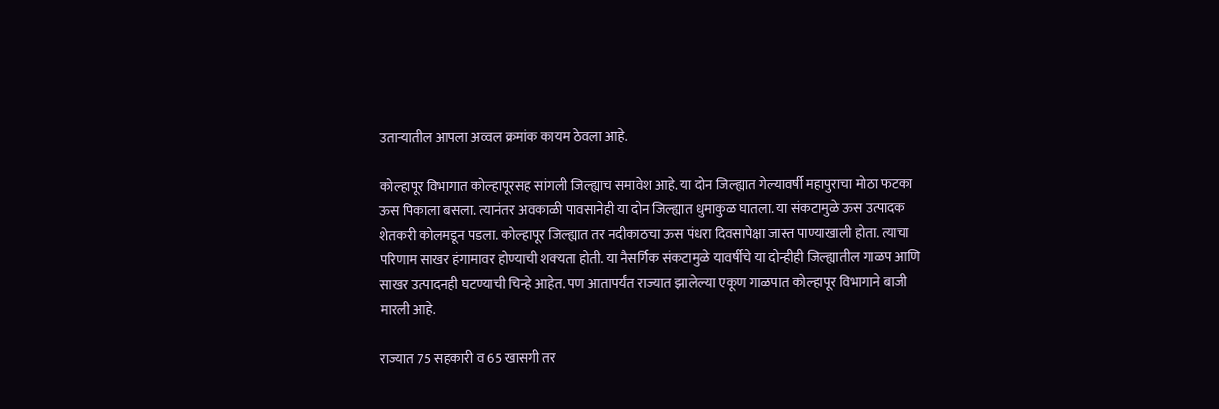उताऱ्यातील आपला अव्वल क्रमांक कायम ठेवला आहे.

कोल्हापूर विभागात कोल्हापूरसह सांगली जिल्ह्याच समावेश आहे. या दोन जिल्ह्यात गेल्यावर्षी महापुराचा मोठा फटका ऊस पिकाला बसला. त्यानंतर अवकाळी पावसानेही या दोन जिल्ह्यात धुमाकुळ घातला. या संकटामुळे ऊस उत्पादक शेतकरी कोलमडून पडला. कोल्हापूर जिल्ह्यात तर नदीकाठचा ऊस पंधरा दिवसापेक्षा जास्त पाण्याखाली होता. त्याचा परिणाम साखर हंगामावर होण्याची शक्‍यता होती. या नैसर्गिक संकटामुळे यावर्षीचे या दोन्हीही जिल्ह्यातील गाळप आणि साखर उत्पादनही घटण्याची चिन्हे आहेत. पण आतापर्यंत राज्यात झालेल्या एकूण गाळपात कोल्हापूर विभागाने बाजी मारली आहे.

राज्यात 75 सहकारी व 65 खासगी तर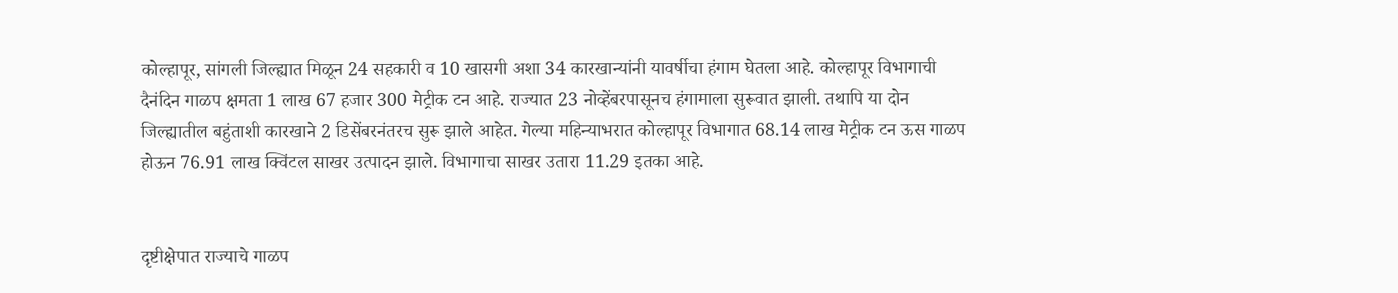कोल्हापूर, सांगली जिल्ह्यात मिळून 24 सहकारी व 10 खासगी अशा 34 कारखान्यांनी यावर्षीचा हंगाम घेतला आहे. कोल्हापूर विभागाची दैनंदिन गाळप क्षमता 1 लाख 67 हजार 300 मेट्रीक टन आहे. राज्यात 23 नोव्हेंबरपासूनच हंगामाला सुरूवात झाली. तथापि या दोन जिल्ह्यातील बहुंताशी कारखाने 2 डिसेंबरनंतरच सुरू झाले आहेत. गेल्या महिन्याभरात कोल्हापूर विभागात 68.14 लाख मेट्रीक टन ऊस गाळप होऊन 76.91 लाख क्विंटल साखर उत्पादन झाले. विभागाचा साखर उतारा 11.29 इतका आहे.


दृष्टीक्षेपात राज्याचे गाळप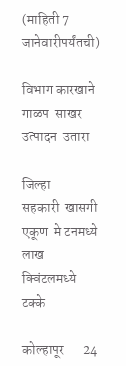(माहिती 7 जानेवारीपर्यंतची)

विभाग कारखाने  गाळप  साखर उत्पादन  उतारा

जिल्हा      सहकारी  खासगी   एकूण  मे टनमध्ये  लाख क्विंटलमध्ये टक्के

कोल्हापूर       24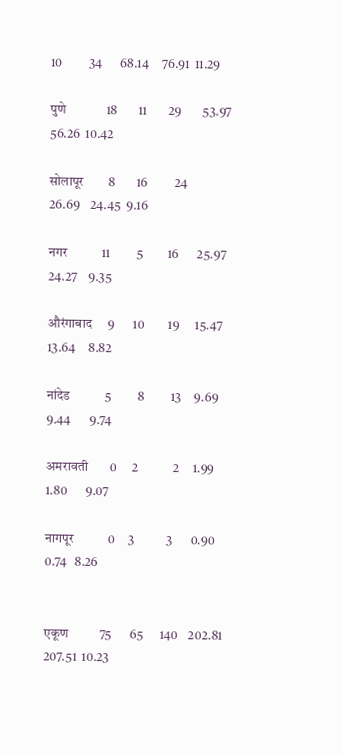10          34       68.14     76.91  11.29

पुणे             18        11        29        53.97      56.26  10.42

सोलापूर        8        16          24        26.69    24.45  9.16

नगर           11          5         16       25.97    24.27    9.35

औरंगाबाद     9       10         19      15.47     13.64     8.82

नांदेड           5          8          13     9.69      9.44       9.74

अमरावती       0      2             2     1.99      1.80       9.07

नागपूर           0     3            3       0.90         0.74   8.26


एकूण          75       65      140    202.81      207.51  10.23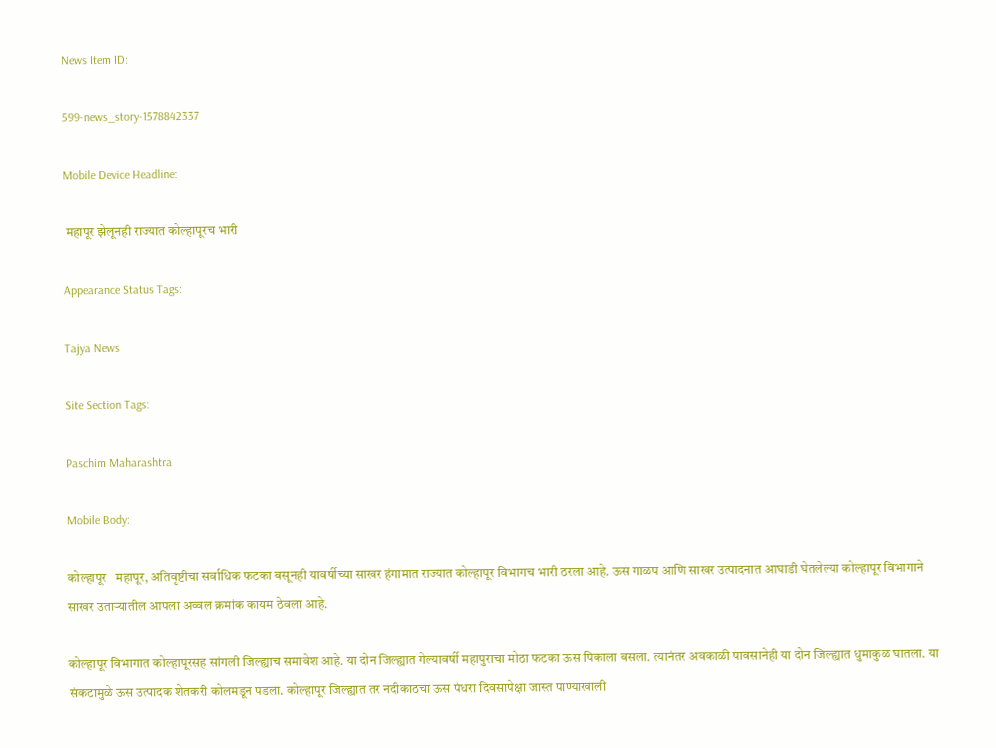News Item ID:

599-news_story-1578842337

Mobile Device Headline:

 महापूर झेलूनही राज्यात कोल्हापूरच भारी

Appearance Status Tags:

Tajya News

Site Section Tags:

Paschim Maharashtra

Mobile Body:

कोल्हापूर   महापूर, अतिवृष्टीचा सर्वाधिक फटका बसूनही यावर्षीच्या साखर हंगामात राज्यात कोल्हापूर विभागच भारी ठरला आहे. ऊस गाळप आणि साखर उत्पादनात आघाडी घेतलेल्या कोल्हापूर विभागाने साखर उताऱ्यातील आपला अव्वल क्रमांक कायम ठेवला आहे.

कोल्हापूर विभागात कोल्हापूरसह सांगली जिल्ह्याच समावेश आहे. या दोन जिल्ह्यात गेल्यावर्षी महापुराचा मोठा फटका ऊस पिकाला बसला. त्यानंतर अवकाळी पावसानेही या दोन जिल्ह्यात धुमाकुळ घातला. या संकटामुळे ऊस उत्पादक शेतकरी कोलमडून पडला. कोल्हापूर जिल्ह्यात तर नदीकाठचा ऊस पंधरा दिवसापेक्षा जास्त पाण्याखाली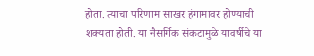होता. त्याचा परिणाम साखर हंगामावर होण्याची शक्‍यता होती. या नैसर्गिक संकटामुळे यावर्षीचे या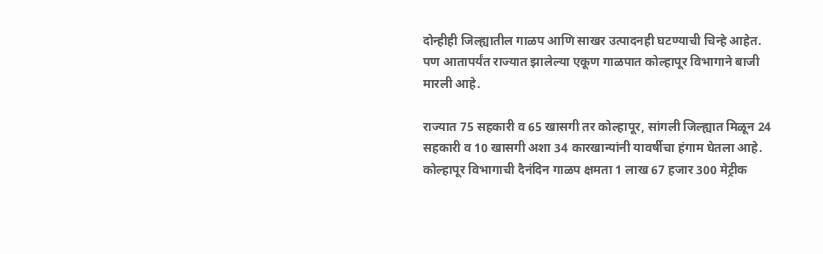दोन्हीही जिल्ह्यातील गाळप आणि साखर उत्पादनही घटण्याची चिन्हे आहेत. पण आतापर्यंत राज्यात झालेल्या एकूण गाळपात कोल्हापूर विभागाने बाजी मारली आहे.

राज्यात 75 सहकारी व 65 खासगी तर कोल्हापूर, सांगली जिल्ह्यात मिळून 24 सहकारी व 10 खासगी अशा 34 कारखान्यांनी यावर्षीचा हंगाम घेतला आहे. कोल्हापूर विभागाची दैनंदिन गाळप क्षमता 1 लाख 67 हजार 300 मेट्रीक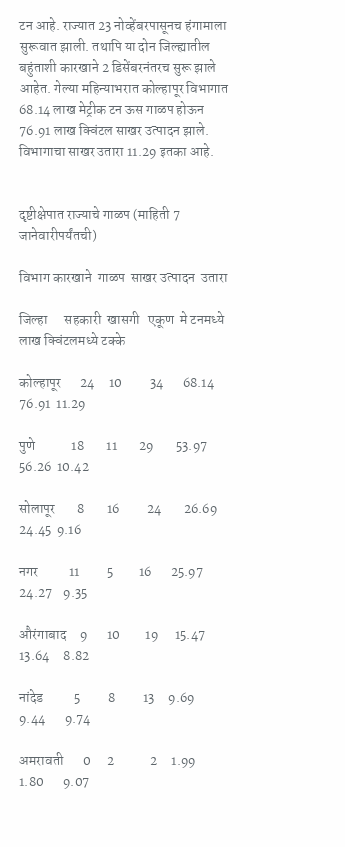टन आहे. राज्यात 23 नोव्हेंबरपासूनच हंगामाला सुरूवात झाली. तथापि या दोन जिल्ह्यातील बहुंताशी कारखाने 2 डिसेंबरनंतरच सुरू झाले आहेत. गेल्या महिन्याभरात कोल्हापूर विभागात 68.14 लाख मेट्रीक टन ऊस गाळप होऊन 76.91 लाख क्विंटल साखर उत्पादन झाले. विभागाचा साखर उतारा 11.29 इतका आहे.


दृष्टीक्षेपात राज्याचे गाळप (माहिती 7 जानेवारीपर्यंतची)

विभाग कारखाने  गाळप  साखर उत्पादन  उतारा

जिल्हा      सहकारी  खासगी   एकूण  मे टनमध्ये  लाख क्विंटलमध्ये टक्के

कोल्हापूर       24     10          34       68.14     76.91  11.29

पुणे             18        11        29        53.97      56.26  10.42

सोलापूर        8        16          24        26.69    24.45  9.16

नगर           11          5         16       25.97    24.27    9.35

औरंगाबाद     9       10         19      15.47     13.64     8.82

नांदेड           5          8          13     9.69      9.44       9.74

अमरावती       0      2             2     1.99      1.80       9.07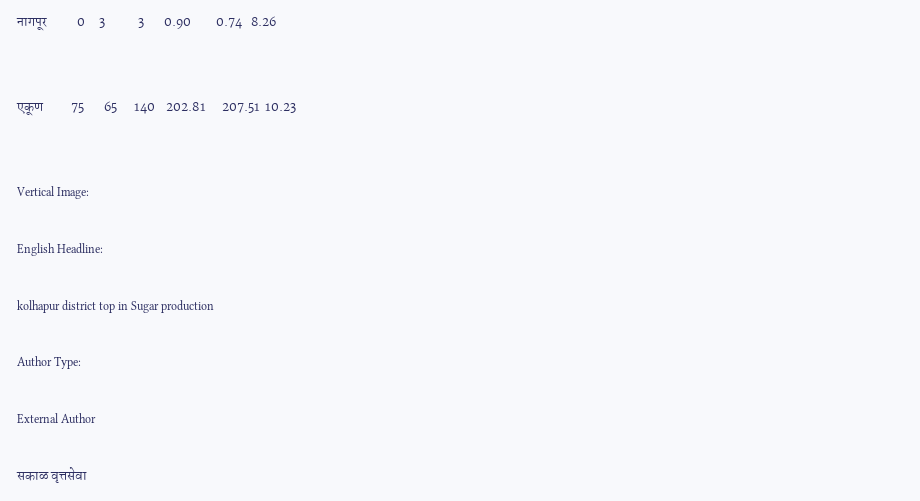नागपूर           0     3            3       0.90         0.74   8.26


एकूण          75       65      140    202.81      207.51  10.23


Vertical Image:

English Headline:

kolhapur district top in Sugar production

Author Type:

External Author

सकाळ वृत्तसेवा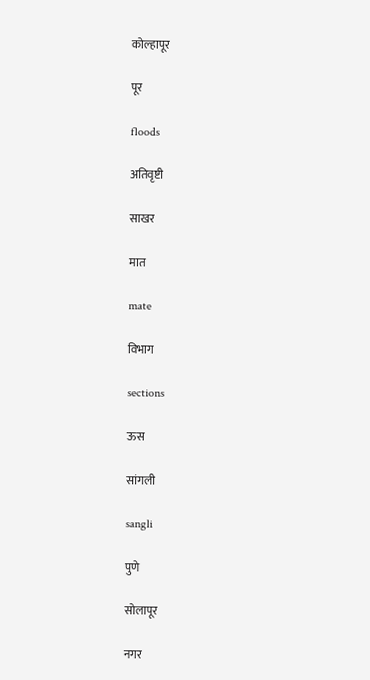कोल्हापूर

पूर

floods

अतिवृष्टी

साखर

मात

mate

विभाग

sections

ऊस

सांगली

sangli

पुणे

सोलापूर

नगर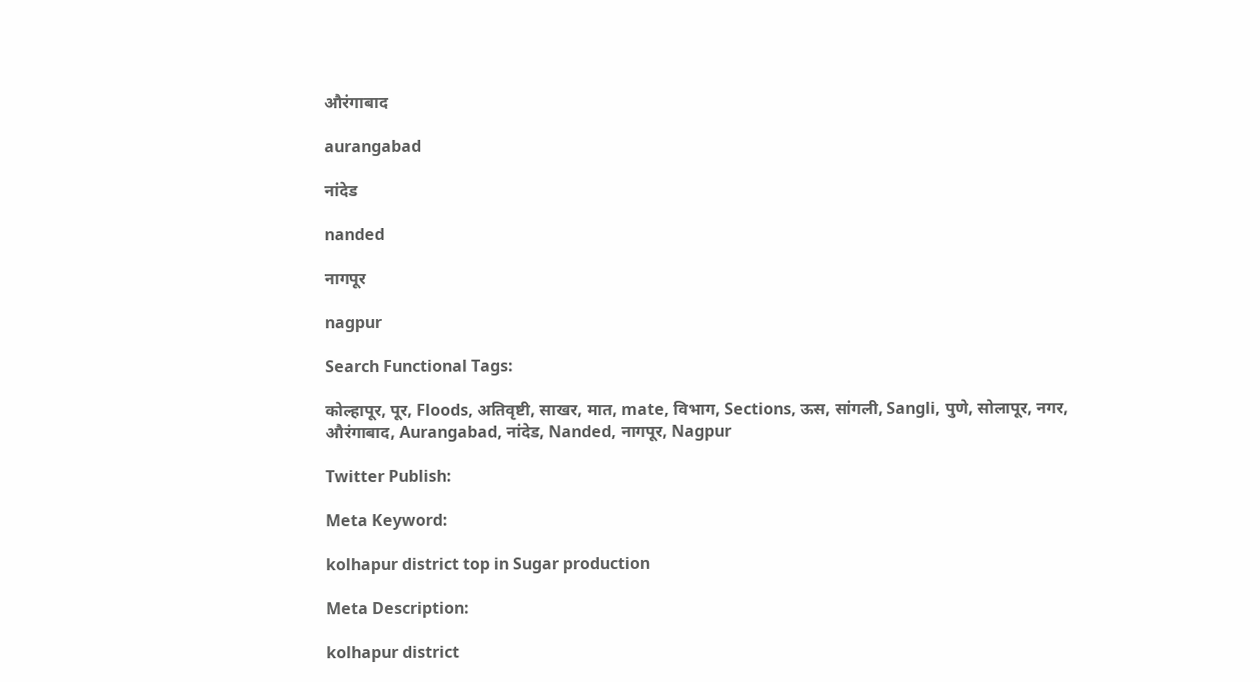औरंगाबाद

aurangabad

नांदेड

nanded

नागपूर

nagpur

Search Functional Tags:

कोल्हापूर, पूर, Floods, अतिवृष्टी, साखर, मात, mate, विभाग, Sections, ऊस, सांगली, Sangli, पुणे, सोलापूर, नगर, औरंगाबाद, Aurangabad, नांदेड, Nanded, नागपूर, Nagpur

Twitter Publish:

Meta Keyword:

kolhapur district top in Sugar production

Meta Description:

kolhapur district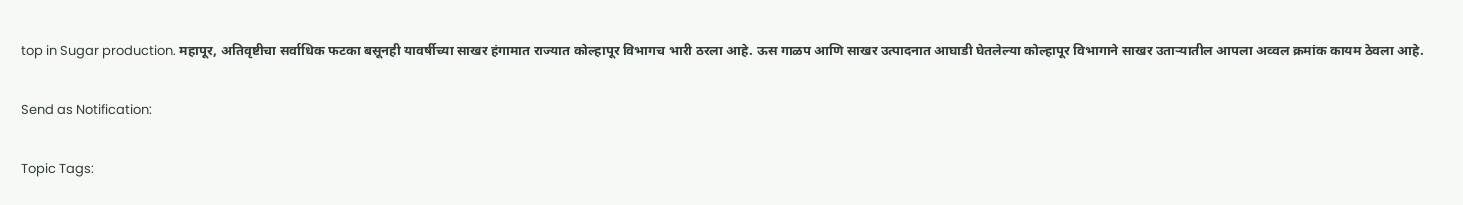top in Sugar production. महापूर, अतिवृष्टीचा सर्वाधिक फटका बसूनही यावर्षीच्या साखर हंगामात राज्यात कोल्हापूर विभागच भारी ठरला आहे. ऊस गाळप आणि साखर उत्पादनात आघाडी घेतलेल्या कोल्हापूर विभागाने साखर उताऱ्यातील आपला अव्वल क्रमांक कायम ठेवला आहे.

Send as Notification:

Topic Tags: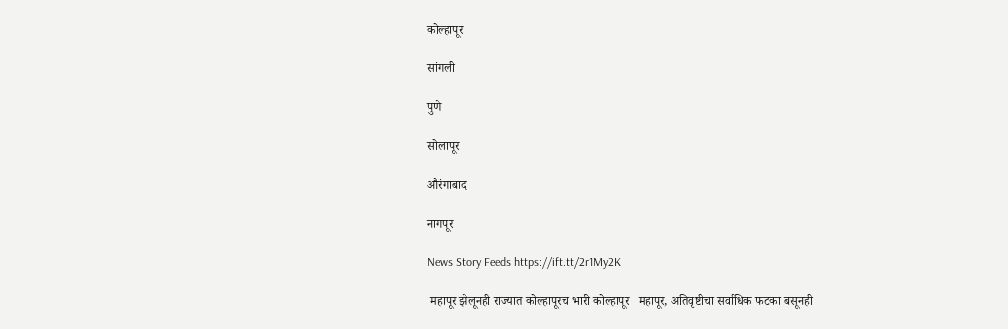कोल्हापूर

सांगली

पुणे

सोलापूर

औरंगाबाद

नागपूर

News Story Feeds https://ift.tt/2r1My2K

 महापूर झेलूनही राज्यात कोल्हापूरच भारी कोल्हापूर   महापूर, अतिवृष्टीचा सर्वाधिक फटका बसूनही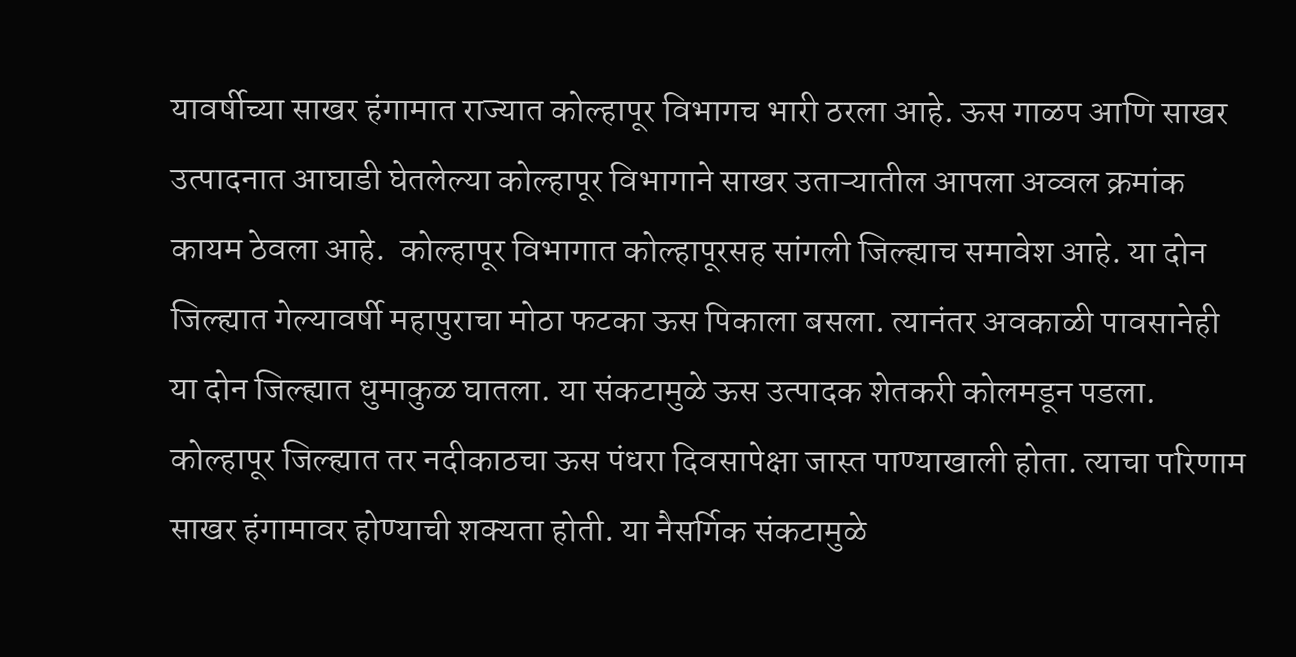यावर्षीच्या साखर हंगामात राज्यात कोल्हापूर विभागच भारी ठरला आहे. ऊस गाळप आणि साखर उत्पादनात आघाडी घेतलेल्या कोल्हापूर विभागाने साखर उताऱ्यातील आपला अव्वल क्रमांक कायम ठेवला आहे.  कोल्हापूर विभागात कोल्हापूरसह सांगली जिल्ह्याच समावेश आहे. या दोन जिल्ह्यात गेल्यावर्षी महापुराचा मोठा फटका ऊस पिकाला बसला. त्यानंतर अवकाळी पावसानेही या दोन जिल्ह्यात धुमाकुळ घातला. या संकटामुळे ऊस उत्पादक शेतकरी कोलमडून पडला. कोल्हापूर जिल्ह्यात तर नदीकाठचा ऊस पंधरा दिवसापेक्षा जास्त पाण्याखाली होता. त्याचा परिणाम साखर हंगामावर होण्याची शक्‍यता होती. या नैसर्गिक संकटामुळे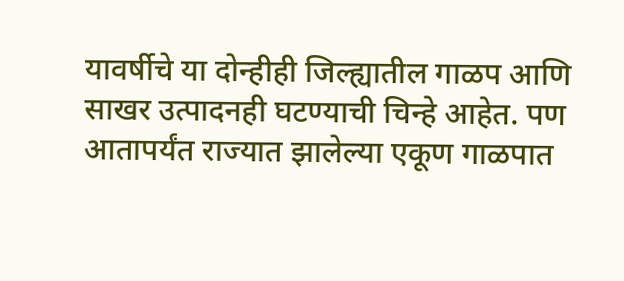यावर्षीचे या दोन्हीही जिल्ह्यातील गाळप आणि साखर उत्पादनही घटण्याची चिन्हे आहेत. पण आतापर्यंत राज्यात झालेल्या एकूण गाळपात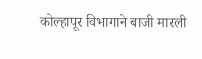कोल्हापूर विभागाने बाजी मारली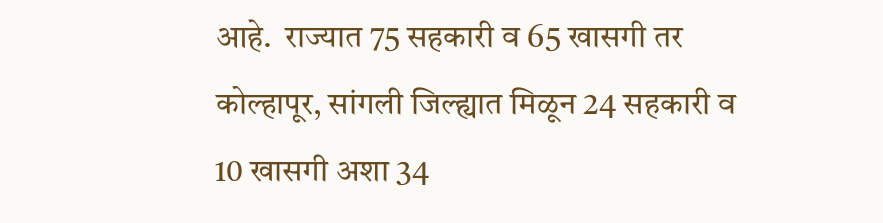आहे.  राज्यात 75 सहकारी व 65 खासगी तर कोल्हापूर, सांगली जिल्ह्यात मिळून 24 सहकारी व 10 खासगी अशा 34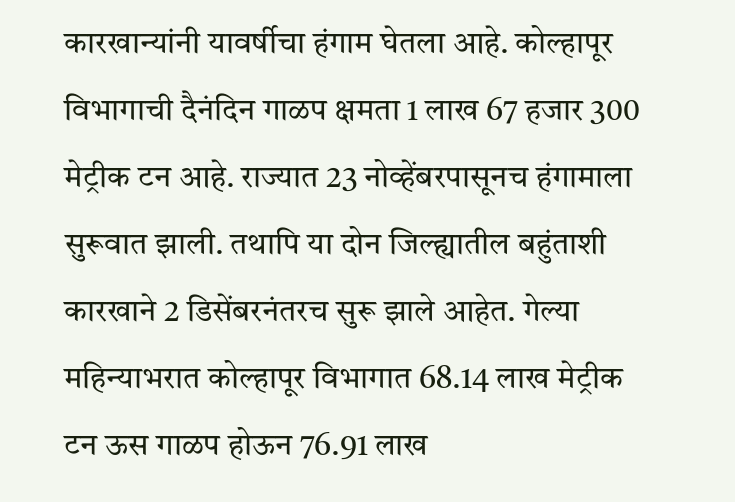कारखान्यांनी यावर्षीचा हंगाम घेतला आहे. कोल्हापूर विभागाची दैनंदिन गाळप क्षमता 1 लाख 67 हजार 300 मेट्रीक टन आहे. राज्यात 23 नोव्हेंबरपासूनच हंगामाला सुरूवात झाली. तथापि या दोन जिल्ह्यातील बहुंताशी कारखाने 2 डिसेंबरनंतरच सुरू झाले आहेत. गेल्या महिन्याभरात कोल्हापूर विभागात 68.14 लाख मेट्रीक टन ऊस गाळप होऊन 76.91 लाख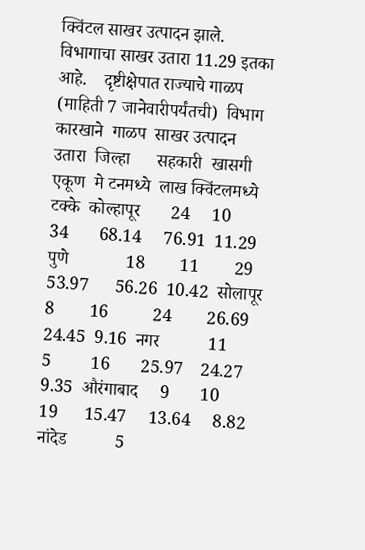क्विंटल साखर उत्पादन झाले. विभागाचा साखर उतारा 11.29 इतका आहे.    दृष्टीक्षेपात राज्याचे गाळप (माहिती 7 जानेवारीपर्यंतची)  विभाग कारखाने  गाळप  साखर उत्पादन  उतारा  जिल्हा      सहकारी  खासगी   एकूण  मे टनमध्ये  लाख क्विंटलमध्ये टक्के  कोल्हापूर       24     10          34       68.14     76.91  11.29  पुणे             18        11        29        53.97      56.26  10.42  सोलापूर        8        16          24        26.69    24.45  9.16  नगर           11          5         16       25.97    24.27    9.35  औरंगाबाद     9       10         19      15.47     13.64     8.82  नांदेड           5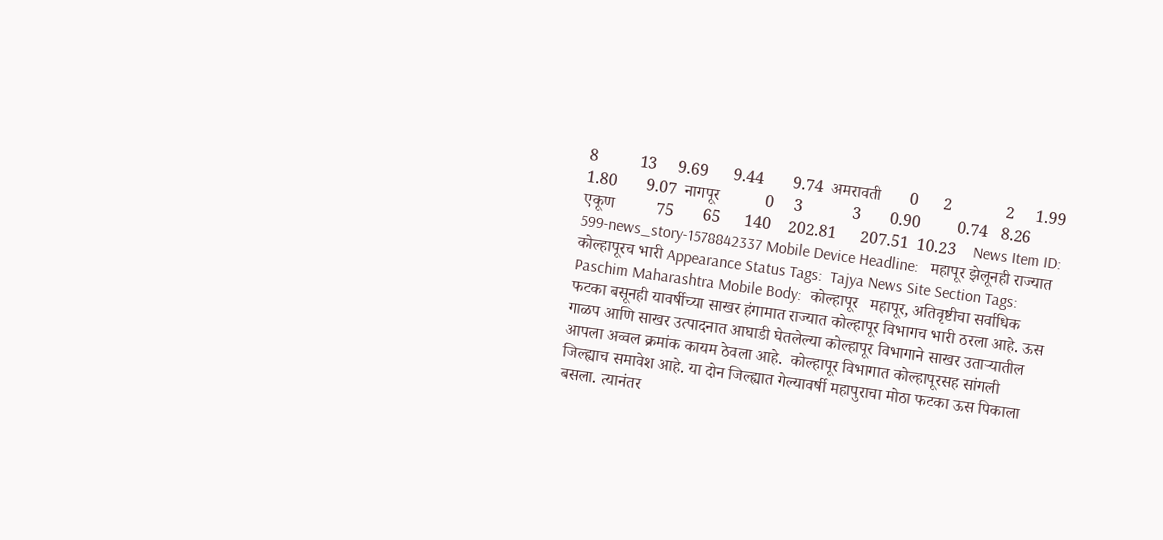8          13     9.69      9.44       9.74  अमरावती       0      2             2     1.99      1.80       9.07  नागपूर           0     3            3       0.90         0.74   8.26    एकूण          75       65      140    202.81      207.51  10.23    News Item ID:  599-news_story-1578842337 Mobile Device Headline:   महापूर झेलूनही राज्यात कोल्हापूरच भारी Appearance Status Tags:  Tajya News Site Section Tags:  Paschim Maharashtra Mobile Body:  कोल्हापूर   महापूर, अतिवृष्टीचा सर्वाधिक फटका बसूनही यावर्षीच्या साखर हंगामात राज्यात कोल्हापूर विभागच भारी ठरला आहे. ऊस गाळप आणि साखर उत्पादनात आघाडी घेतलेल्या कोल्हापूर विभागाने साखर उताऱ्यातील आपला अव्वल क्रमांक कायम ठेवला आहे.  कोल्हापूर विभागात कोल्हापूरसह सांगली जिल्ह्याच समावेश आहे. या दोन जिल्ह्यात गेल्यावर्षी महापुराचा मोठा फटका ऊस पिकाला बसला. त्यानंतर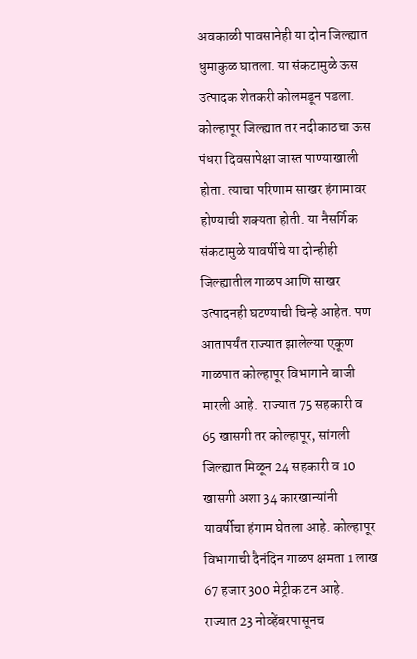अवकाळी पावसानेही या दोन जिल्ह्यात धुमाकुळ घातला. या संकटामुळे ऊस उत्पादक शेतकरी कोलमडून पडला. कोल्हापूर जिल्ह्यात तर नदीकाठचा ऊस पंधरा दिवसापेक्षा जास्त पाण्याखाली होता. त्याचा परिणाम साखर हंगामावर होण्याची शक्‍यता होती. या नैसर्गिक संकटामुळे यावर्षीचे या दोन्हीही जिल्ह्यातील गाळप आणि साखर उत्पादनही घटण्याची चिन्हे आहेत. पण आतापर्यंत राज्यात झालेल्या एकूण गाळपात कोल्हापूर विभागाने बाजी मारली आहे.  राज्यात 75 सहकारी व 65 खासगी तर कोल्हापूर, सांगली जिल्ह्यात मिळून 24 सहकारी व 10 खासगी अशा 34 कारखान्यांनी यावर्षीचा हंगाम घेतला आहे. कोल्हापूर विभागाची दैनंदिन गाळप क्षमता 1 लाख 67 हजार 300 मेट्रीक टन आहे. राज्यात 23 नोव्हेंबरपासूनच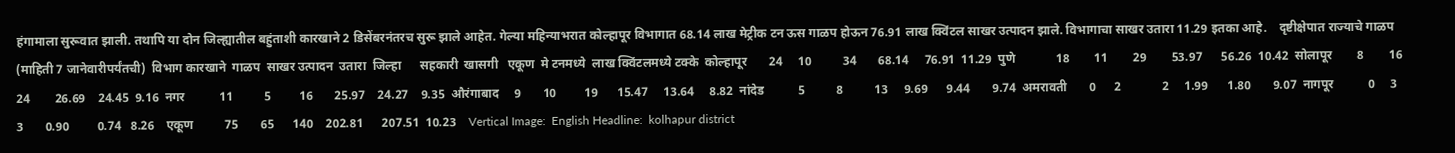हंगामाला सुरूवात झाली. तथापि या दोन जिल्ह्यातील बहुंताशी कारखाने 2 डिसेंबरनंतरच सुरू झाले आहेत. गेल्या महिन्याभरात कोल्हापूर विभागात 68.14 लाख मेट्रीक टन ऊस गाळप होऊन 76.91 लाख क्विंटल साखर उत्पादन झाले. विभागाचा साखर उतारा 11.29 इतका आहे.    दृष्टीक्षेपात राज्याचे गाळप (माहिती 7 जानेवारीपर्यंतची)  विभाग कारखाने  गाळप  साखर उत्पादन  उतारा  जिल्हा      सहकारी  खासगी   एकूण  मे टनमध्ये  लाख क्विंटलमध्ये टक्के  कोल्हापूर       24     10          34       68.14     76.91  11.29  पुणे             18        11        29        53.97      56.26  10.42  सोलापूर        8        16          24        26.69    24.45  9.16  नगर           11          5         16       25.97    24.27    9.35  औरंगाबाद     9       10         19      15.47     13.64     8.82  नांदेड           5          8          13     9.69      9.44       9.74  अमरावती       0      2             2     1.99      1.80       9.07  नागपूर           0     3            3       0.90         0.74   8.26    एकूण          75       65      140    202.81      207.51  10.23    Vertical Image:  English Headline:  kolhapur district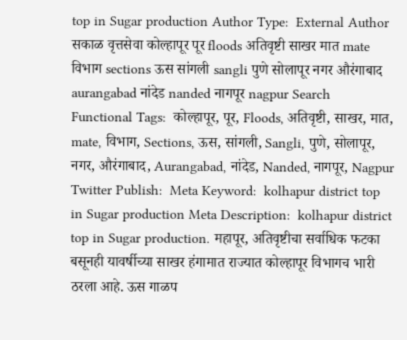top in Sugar production Author Type:  External Author सकाळ वृत्तसेवा कोल्हापूर पूर floods अतिवृष्टी साखर मात mate विभाग sections ऊस सांगली sangli पुणे सोलापूर नगर औरंगाबाद aurangabad नांदेड nanded नागपूर nagpur Search Functional Tags:  कोल्हापूर, पूर, Floods, अतिवृष्टी, साखर, मात, mate, विभाग, Sections, ऊस, सांगली, Sangli, पुणे, सोलापूर, नगर, औरंगाबाद, Aurangabad, नांदेड, Nanded, नागपूर, Nagpur Twitter Publish:  Meta Keyword:  kolhapur district top in Sugar production Meta Description:  kolhapur district top in Sugar production. महापूर, अतिवृष्टीचा सर्वाधिक फटका बसूनही यावर्षीच्या साखर हंगामात राज्यात कोल्हापूर विभागच भारी ठरला आहे. ऊस गाळप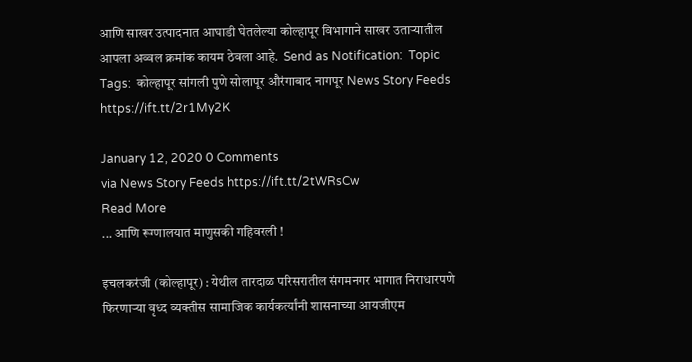आणि साखर उत्पादनात आघाडी घेतलेल्या कोल्हापूर विभागाने साखर उताऱ्यातील आपला अव्वल क्रमांक कायम ठेवला आहे.  Send as Notification:  Topic Tags:  कोल्हापूर सांगली पुणे सोलापूर औरंगाबाद नागपूर News Story Feeds https://ift.tt/2r1My2K

January 12, 2020 0 Comments
via News Story Feeds https://ift.tt/2tWRsCw
Read More
... आणि रूग्णालयात माणुसकी गहिवरली !

इचलकरंजी (कोल्हापूर) : येथील तारदाळ परिसरातील संगमनगर भागात निराधारपणे फिरणाऱ्या वृध्द व्यक्तीस सामाजिक कार्यकर्त्यांनी शासनाच्या आयजीएम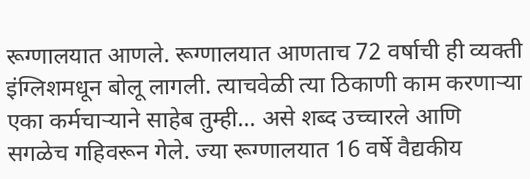रूग्णालयात आणले. रूग्णालयात आणताच 72 वर्षाची ही व्यक्ती इंग्लिशमधून बोलू लागली. त्याचवेळी त्या ठिकाणी काम करणाऱ्या एका कर्मचाऱ्याने साहेब तुम्ही... असे शब्द उच्चारले आणि सगळेच गहिवरून गेले. ज्या रूग्णालयात 16 वर्षे वैद्यकीय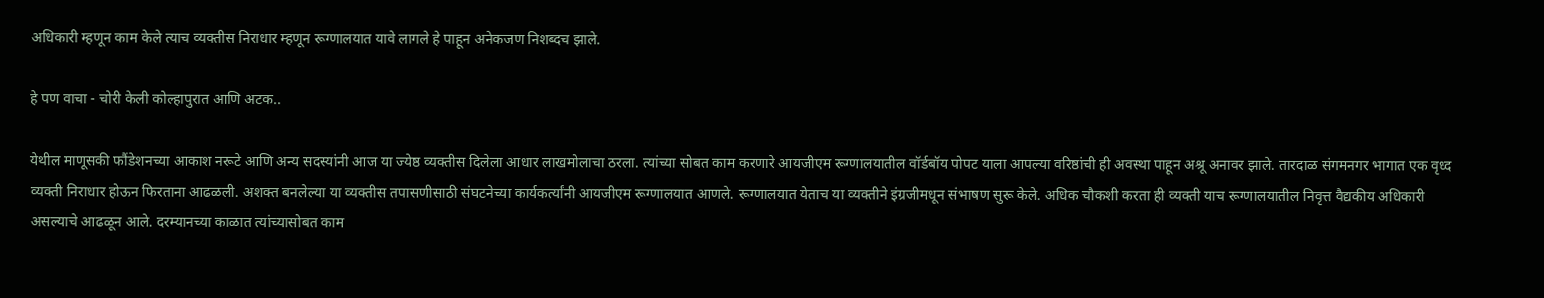अधिकारी म्हणून काम केले त्याच व्यक्तीस निराधार म्हणून रूग्णालयात यावे लागले हे पाहून अनेकजण निशब्दच झाले.

हे पण वाचा - चोरी केली कोल्हापुरात आणि अटक..

येथील माणूसकी फौंडेशनच्या आकाश नरूटे आणि अन्य सदस्यांनी आज या ज्येष्ठ व्यक्तीस दिलेला आधार लाखमोलाचा ठरला. त्यांच्या सोबत काम करणारे आयजीएम रूग्णालयातील वॉर्डबॉय पोपट याला आपल्या वरिष्ठांची ही अवस्था पाहून अश्रू अनावर झाले. तारदाळ संगमनगर भागात एक वृध्द व्यक्ती निराधार होऊन फिरताना आढळली. अशक्त बनलेल्या या व्यक्तीस तपासणीसाठी संघटनेच्या कार्यकर्त्यांनी आयजीएम रूग्णालयात आणले. रूग्णालयात येताच या व्यक्तीने इंग्रजीमधून संभाषण सुरू केले. अधिक चौकशी करता ही व्यक्ती याच रूग्णालयातील निवृत्त वैद्यकीय अधिकारी असल्याचे आढळून आले. दरम्यानच्या काळात त्यांच्यासोबत काम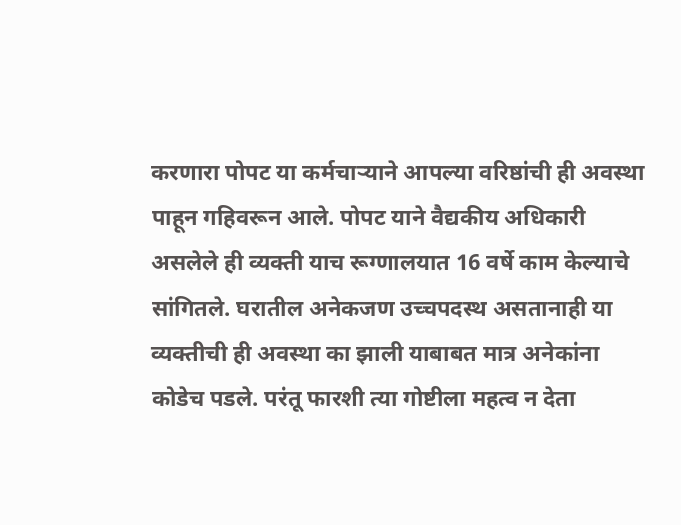करणारा पोपट या कर्मचाऱ्याने आपल्या वरिष्ठांची ही अवस्था पाहून गहिवरून आले. पोपट याने वैद्यकीय अधिकारी असलेले ही व्यक्ती याच रूग्णालयात 16 वर्षे काम केल्याचे सांगितले. घरातील अनेकजण उच्चपदस्थ असतानाही या व्यक्तीची ही अवस्था का झाली याबाबत मात्र अनेकांना कोडेच पडले. परंतू फारशी त्या गोष्टीला महत्व न देता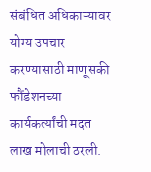संबंधित अधिकाऱ्यावर योग्य उपचार करण्यासाठी माणूसकी फौंडेशनच्या कार्यकर्त्यांची मदत लाख मोलाची ठरली.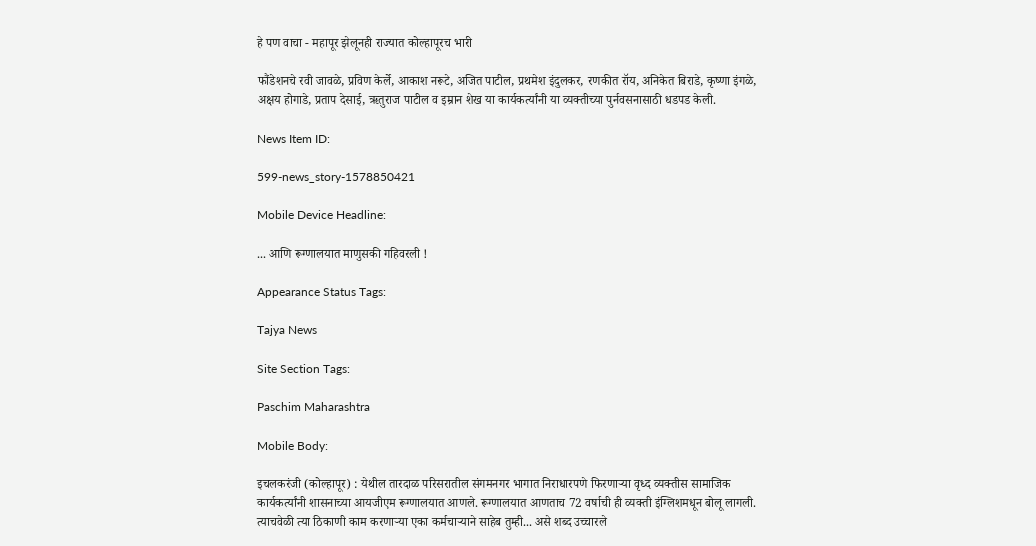हे पण वाचा - महापूर झेलूनही राज्यात कोल्हापूरच भारी

फौंडेशनचे रवी जावळे, प्रविण केर्ले, आकाश नरूटे, अजित पाटील, प्रथमेश इंदुलकर, रणकीत रॉय, अनिकेत बिराडे, कृष्णा इंगळे, अक्षय होगाडे, प्रताप देसाई, ऋतुराज पाटील व इम्रान शेख या कार्यकर्त्यांनी या व्यक्तीच्या पुर्नवसनासाठी धडपड केली.

News Item ID:

599-news_story-1578850421

Mobile Device Headline:

... आणि रूग्णालयात माणुसकी गहिवरली !

Appearance Status Tags:

Tajya News

Site Section Tags:

Paschim Maharashtra

Mobile Body:

इचलकरंजी (कोल्हापूर) : येथील तारदाळ परिसरातील संगमनगर भागात निराधारपणे फिरणाऱ्या वृध्द व्यक्तीस सामाजिक कार्यकर्त्यांनी शासनाच्या आयजीएम रूग्णालयात आणले. रूग्णालयात आणताच 72 वर्षाची ही व्यक्ती इंग्लिशमधून बोलू लागली. त्याचवेळी त्या ठिकाणी काम करणाऱ्या एका कर्मचाऱ्याने साहेब तुम्ही... असे शब्द उच्चारले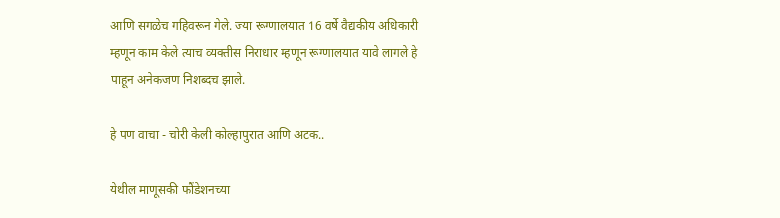आणि सगळेच गहिवरून गेले. ज्या रूग्णालयात 16 वर्षे वैद्यकीय अधिकारी म्हणून काम केले त्याच व्यक्तीस निराधार म्हणून रूग्णालयात यावे लागले हे पाहून अनेकजण निशब्दच झाले.

हे पण वाचा - चोरी केली कोल्हापुरात आणि अटक..

येथील माणूसकी फौंडेशनच्या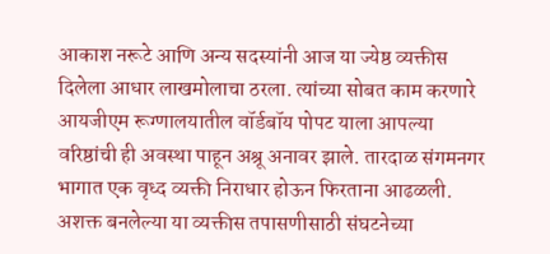आकाश नरूटे आणि अन्य सदस्यांनी आज या ज्येष्ठ व्यक्तीस दिलेला आधार लाखमोलाचा ठरला. त्यांच्या सोबत काम करणारे आयजीएम रूग्णालयातील वॉर्डबॉय पोपट याला आपल्या वरिष्ठांची ही अवस्था पाहून अश्रू अनावर झाले. तारदाळ संगमनगर भागात एक वृध्द व्यक्ती निराधार होऊन फिरताना आढळली. अशक्त बनलेल्या या व्यक्तीस तपासणीसाठी संघटनेच्या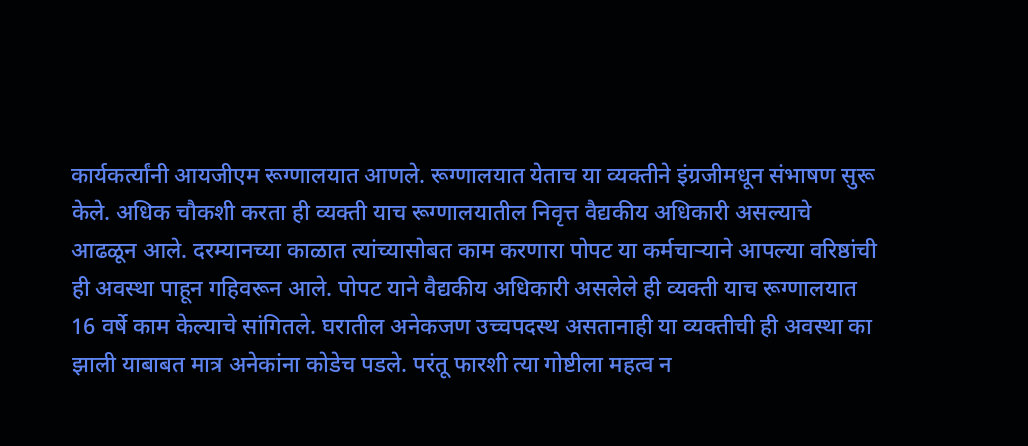कार्यकर्त्यांनी आयजीएम रूग्णालयात आणले. रूग्णालयात येताच या व्यक्तीने इंग्रजीमधून संभाषण सुरू केले. अधिक चौकशी करता ही व्यक्ती याच रूग्णालयातील निवृत्त वैद्यकीय अधिकारी असल्याचे आढळून आले. दरम्यानच्या काळात त्यांच्यासोबत काम करणारा पोपट या कर्मचाऱ्याने आपल्या वरिष्ठांची ही अवस्था पाहून गहिवरून आले. पोपट याने वैद्यकीय अधिकारी असलेले ही व्यक्ती याच रूग्णालयात 16 वर्षे काम केल्याचे सांगितले. घरातील अनेकजण उच्चपदस्थ असतानाही या व्यक्तीची ही अवस्था का झाली याबाबत मात्र अनेकांना कोडेच पडले. परंतू फारशी त्या गोष्टीला महत्व न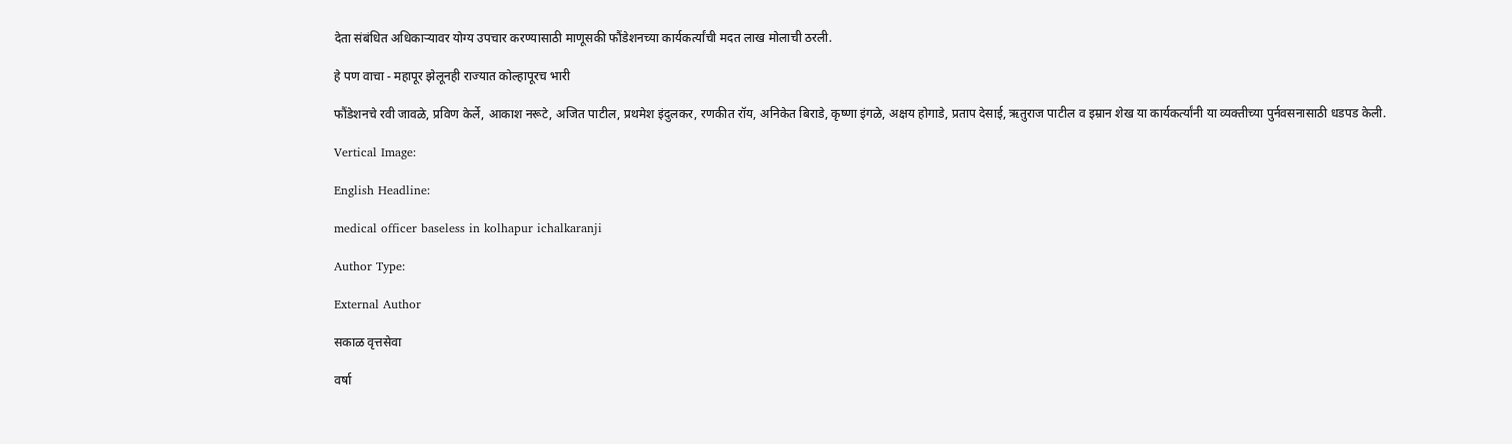देता संबंधित अधिकाऱ्यावर योग्य उपचार करण्यासाठी माणूसकी फौंडेशनच्या कार्यकर्त्यांची मदत लाख मोलाची ठरली.

हे पण वाचा - महापूर झेलूनही राज्यात कोल्हापूरच भारी

फौंडेशनचे रवी जावळे, प्रविण केर्ले, आकाश नरूटे, अजित पाटील, प्रथमेश इंदुलकर, रणकीत रॉय, अनिकेत बिराडे, कृष्णा इंगळे, अक्षय होगाडे, प्रताप देसाई, ऋतुराज पाटील व इम्रान शेख या कार्यकर्त्यांनी या व्यक्तीच्या पुर्नवसनासाठी धडपड केली.

Vertical Image:

English Headline:

medical officer baseless in kolhapur ichalkaranji

Author Type:

External Author

सकाळ वृत्तसेवा

वर्षा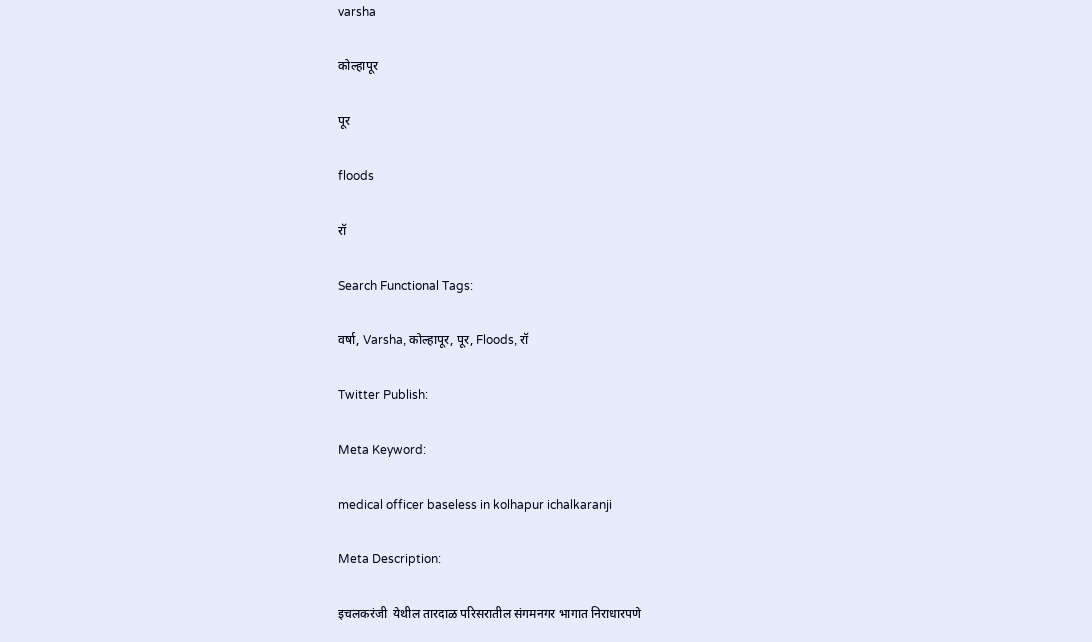varsha

कोल्हापूर

पूर

floods

रॉ

Search Functional Tags:

वर्षा, Varsha, कोल्हापूर, पूर, Floods, रॉ

Twitter Publish:

Meta Keyword:

medical officer baseless in kolhapur ichalkaranji

Meta Description:

इचलकरंजी  येथील तारदाळ परिसरातील संगमनगर भागात निराधारपणे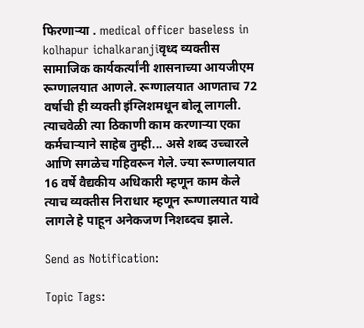फिरणाऱ्या . medical officer baseless in kolhapur ichalkaranjiवृध्द व्यक्तीस सामाजिक कार्यकर्त्यांनी शासनाच्या आयजीएम रूग्णालयात आणले. रूग्णालयात आणताच 72 वर्षाची ही व्यक्ती इंग्लिशमधून बोलू लागली. त्याचवेळी त्या ठिकाणी काम करणाऱ्या एका कर्मचाऱ्याने साहेब तुम्ही... असे शब्द उच्चारले आणि सगळेच गहिवरून गेले. ज्या रूग्णालयात 16 वर्षे वैद्यकीय अधिकारी म्हणून काम केले त्याच व्यक्तीस निराधार म्हणून रूग्णालयात यावे लागले हे पाहून अनेकजण निशब्दच झाले.

Send as Notification:

Topic Tags: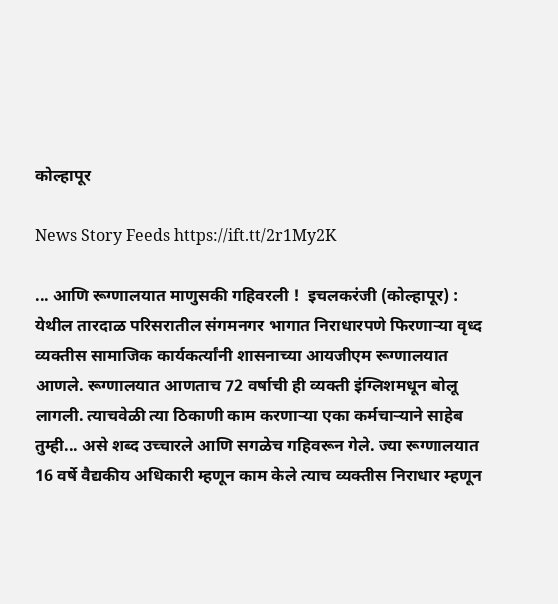कोल्हापूर

News Story Feeds https://ift.tt/2r1My2K

... आणि रूग्णालयात माणुसकी गहिवरली !  इचलकरंजी (कोल्हापूर) : येथील तारदाळ परिसरातील संगमनगर भागात निराधारपणे फिरणाऱ्या वृध्द व्यक्तीस सामाजिक कार्यकर्त्यांनी शासनाच्या आयजीएम रूग्णालयात आणले. रूग्णालयात आणताच 72 वर्षाची ही व्यक्ती इंग्लिशमधून बोलू लागली. त्याचवेळी त्या ठिकाणी काम करणाऱ्या एका कर्मचाऱ्याने साहेब तुम्ही... असे शब्द उच्चारले आणि सगळेच गहिवरून गेले. ज्या रूग्णालयात 16 वर्षे वैद्यकीय अधिकारी म्हणून काम केले त्याच व्यक्तीस निराधार म्हणून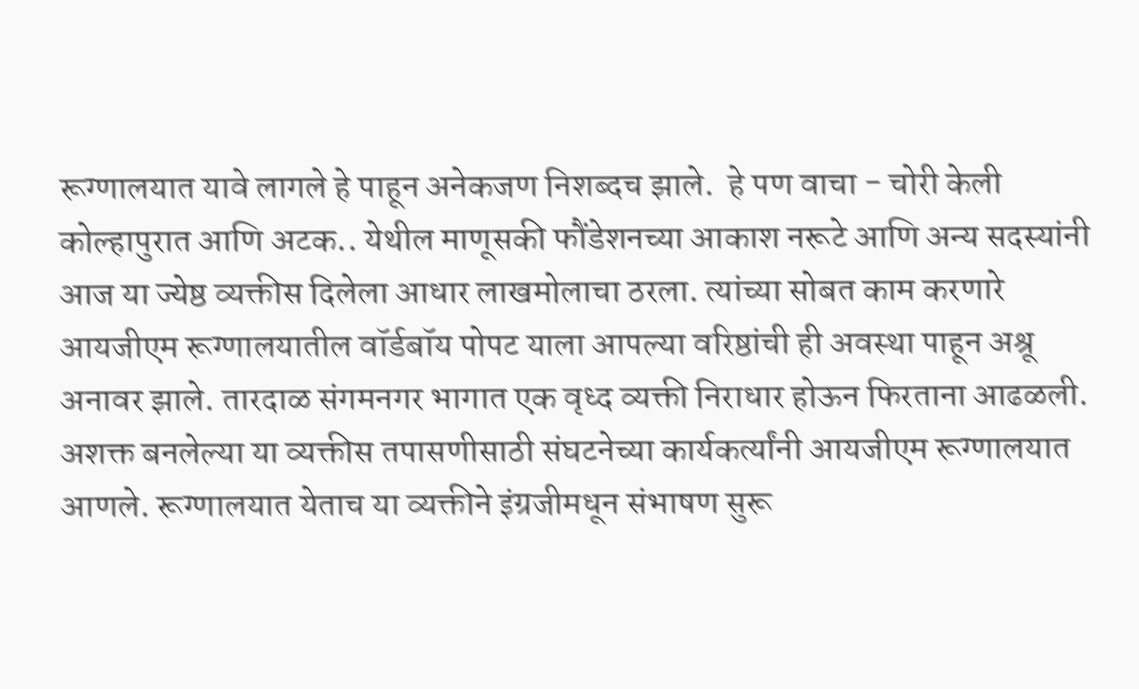रूग्णालयात यावे लागले हे पाहून अनेकजण निशब्दच झाले.  हे पण वाचा - चोरी केली कोल्हापुरात आणि अटक.. येथील माणूसकी फौंडेशनच्या आकाश नरूटे आणि अन्य सदस्यांनी आज या ज्येष्ठ व्यक्तीस दिलेला आधार लाखमोलाचा ठरला. त्यांच्या सोबत काम करणारे आयजीएम रूग्णालयातील वॉर्डबॉय पोपट याला आपल्या वरिष्ठांची ही अवस्था पाहून अश्रू अनावर झाले. तारदाळ संगमनगर भागात एक वृध्द व्यक्ती निराधार होऊन फिरताना आढळली. अशक्त बनलेल्या या व्यक्तीस तपासणीसाठी संघटनेच्या कार्यकर्त्यांनी आयजीएम रूग्णालयात आणले. रूग्णालयात येताच या व्यक्तीने इंग्रजीमधून संभाषण सुरू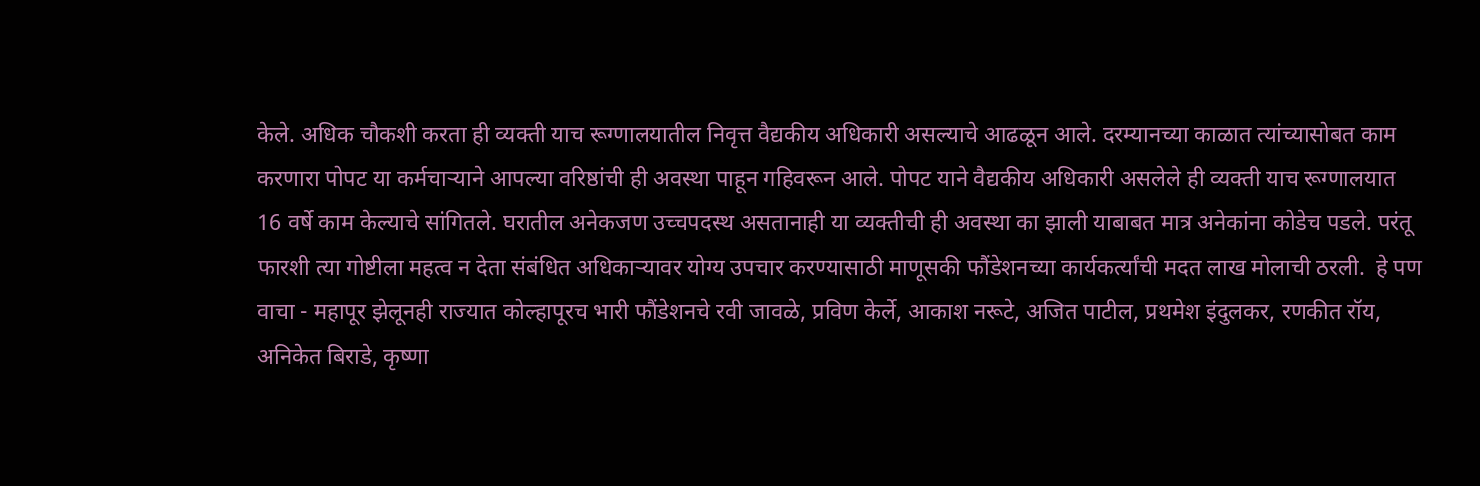केले. अधिक चौकशी करता ही व्यक्ती याच रूग्णालयातील निवृत्त वैद्यकीय अधिकारी असल्याचे आढळून आले. दरम्यानच्या काळात त्यांच्यासोबत काम करणारा पोपट या कर्मचाऱ्याने आपल्या वरिष्ठांची ही अवस्था पाहून गहिवरून आले. पोपट याने वैद्यकीय अधिकारी असलेले ही व्यक्ती याच रूग्णालयात 16 वर्षे काम केल्याचे सांगितले. घरातील अनेकजण उच्चपदस्थ असतानाही या व्यक्तीची ही अवस्था का झाली याबाबत मात्र अनेकांना कोडेच पडले. परंतू फारशी त्या गोष्टीला महत्व न देता संबंधित अधिकाऱ्यावर योग्य उपचार करण्यासाठी माणूसकी फौंडेशनच्या कार्यकर्त्यांची मदत लाख मोलाची ठरली.  हे पण वाचा - महापूर झेलूनही राज्यात कोल्हापूरच भारी फौंडेशनचे रवी जावळे, प्रविण केर्ले, आकाश नरूटे, अजित पाटील, प्रथमेश इंदुलकर, रणकीत रॉय, अनिकेत बिराडे, कृष्णा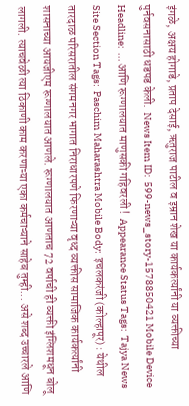इंगळे, अक्षय होगाडे, प्रताप देसाई, ऋतुराज पाटील व इम्रान शेख या कार्यकर्त्यांनी या व्यक्तीच्या पुर्नवसनासाठी धडपड केली.  News Item ID:  599-news_story-1578850421 Mobile Device Headline:  ... आणि रूग्णालयात माणुसकी गहिवरली !  Appearance Status Tags:  Tajya News Site Section Tags:  Paschim Maharashtra Mobile Body:  इचलकरंजी (कोल्हापूर) : येथील तारदाळ परिसरातील संगमनगर भागात निराधारपणे फिरणाऱ्या वृध्द व्यक्तीस सामाजिक कार्यकर्त्यांनी शासनाच्या आयजीएम रूग्णालयात आणले. रूग्णालयात आणताच 72 वर्षाची ही व्यक्ती इंग्लिशमधून बोलू लागली. त्याचवेळी त्या ठिकाणी काम करणाऱ्या एका कर्मचाऱ्याने साहेब तुम्ही... असे शब्द उच्चारले आणि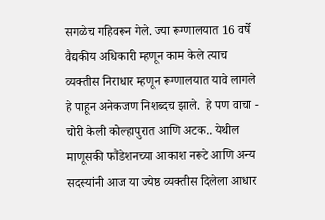सगळेच गहिवरून गेले. ज्या रूग्णालयात 16 वर्षे वैद्यकीय अधिकारी म्हणून काम केले त्याच व्यक्तीस निराधार म्हणून रूग्णालयात यावे लागले हे पाहून अनेकजण निशब्दच झाले.  हे पण वाचा - चोरी केली कोल्हापुरात आणि अटक.. येथील माणूसकी फौंडेशनच्या आकाश नरूटे आणि अन्य सदस्यांनी आज या ज्येष्ठ व्यक्तीस दिलेला आधार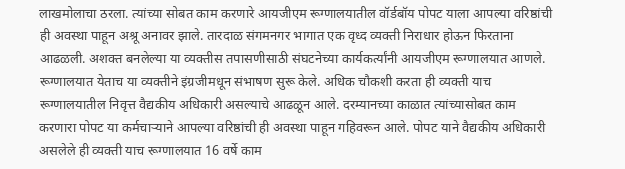लाखमोलाचा ठरला. त्यांच्या सोबत काम करणारे आयजीएम रूग्णालयातील वॉर्डबॉय पोपट याला आपल्या वरिष्ठांची ही अवस्था पाहून अश्रू अनावर झाले. तारदाळ संगमनगर भागात एक वृध्द व्यक्ती निराधार होऊन फिरताना आढळली. अशक्त बनलेल्या या व्यक्तीस तपासणीसाठी संघटनेच्या कार्यकर्त्यांनी आयजीएम रूग्णालयात आणले. रूग्णालयात येताच या व्यक्तीने इंग्रजीमधून संभाषण सुरू केले. अधिक चौकशी करता ही व्यक्ती याच रूग्णालयातील निवृत्त वैद्यकीय अधिकारी असल्याचे आढळून आले. दरम्यानच्या काळात त्यांच्यासोबत काम करणारा पोपट या कर्मचाऱ्याने आपल्या वरिष्ठांची ही अवस्था पाहून गहिवरून आले. पोपट याने वैद्यकीय अधिकारी असलेले ही व्यक्ती याच रूग्णालयात 16 वर्षे काम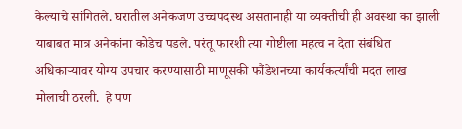केल्याचे सांगितले. घरातील अनेकजण उच्चपदस्थ असतानाही या व्यक्तीची ही अवस्था का झाली याबाबत मात्र अनेकांना कोडेच पडले. परंतू फारशी त्या गोष्टीला महत्व न देता संबंधित अधिकाऱ्यावर योग्य उपचार करण्यासाठी माणूसकी फौंडेशनच्या कार्यकर्त्यांची मदत लाख मोलाची ठरली.  हे पण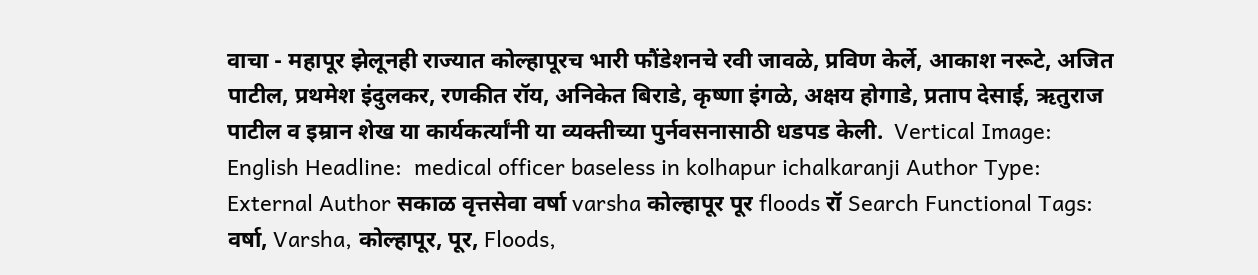वाचा - महापूर झेलूनही राज्यात कोल्हापूरच भारी फौंडेशनचे रवी जावळे, प्रविण केर्ले, आकाश नरूटे, अजित पाटील, प्रथमेश इंदुलकर, रणकीत रॉय, अनिकेत बिराडे, कृष्णा इंगळे, अक्षय होगाडे, प्रताप देसाई, ऋतुराज पाटील व इम्रान शेख या कार्यकर्त्यांनी या व्यक्तीच्या पुर्नवसनासाठी धडपड केली.  Vertical Image:  English Headline:  medical officer baseless in kolhapur ichalkaranji Author Type:  External Author सकाळ वृत्तसेवा वर्षा varsha कोल्हापूर पूर floods रॉ Search Functional Tags:  वर्षा, Varsha, कोल्हापूर, पूर, Floods,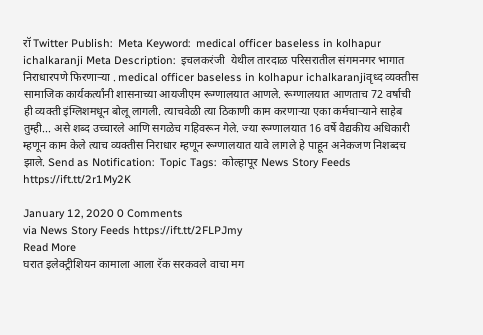रॉ Twitter Publish:  Meta Keyword:  medical officer baseless in kolhapur ichalkaranji Meta Description:  इचलकरंजी  येथील तारदाळ परिसरातील संगमनगर भागात निराधारपणे फिरणाऱ्या . medical officer baseless in kolhapur ichalkaranjiवृध्द व्यक्तीस सामाजिक कार्यकर्त्यांनी शासनाच्या आयजीएम रूग्णालयात आणले. रूग्णालयात आणताच 72 वर्षाची ही व्यक्ती इंग्लिशमधून बोलू लागली. त्याचवेळी त्या ठिकाणी काम करणाऱ्या एका कर्मचाऱ्याने साहेब तुम्ही... असे शब्द उच्चारले आणि सगळेच गहिवरून गेले. ज्या रूग्णालयात 16 वर्षे वैद्यकीय अधिकारी म्हणून काम केले त्याच व्यक्तीस निराधार म्हणून रूग्णालयात यावे लागले हे पाहून अनेकजण निशब्दच झाले. Send as Notification:  Topic Tags:  कोल्हापूर News Story Feeds https://ift.tt/2r1My2K

January 12, 2020 0 Comments
via News Story Feeds https://ift.tt/2FLPJmy
Read More
घरात इलेक्‍ट्रीशियन कामाला आला रॅक सरकवले वाचा मग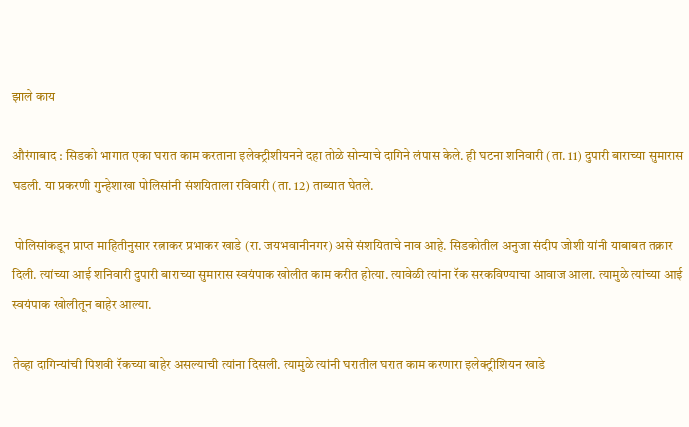झाले काय

औरंगाबाद : सिडको भागात एका घरात काम करताना इलेक्‍ट्रीशीयनने दहा तोळे सोन्याचे दागिने लंपास केले. ही घटना शनिवारी (ता. 11) दुपारी बाराच्या सुमारास घडली. या प्रकरणी गुन्हेशाखा पोलिसांनी संशयिताला रविवारी (ता. 12) ताब्यात घेतले.

 पोलिसांकडून प्राप्त माहितीनुसार रत्नाकर प्रभाकर खाडे (रा. जयभवानीनगर) असे संशयिताचे नाव आहे. सिडकोतील अनुजा संदीप जोशी यांनी याबाबत तक्रार दिली. त्यांच्या आई शनिवारी दुपारी बाराच्या सुमारास स्वयंपाक खोलीत काम करीत होत्या. त्यावेळी त्यांना रॅक सरकविण्याचा आवाज आला. त्यामुळे त्यांच्या आई स्वयंपाक खोलीतून बाहेर आल्या.

तेव्हा दागिन्यांची पिशवी रॅकच्या बाहेर असल्याची त्यांना दिसली. त्यामुळे त्यांनी घरातील घरात काम करणारा इलेक्‍ट्रीशियन खाडे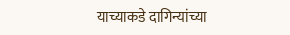याच्याकडे दागिन्यांच्या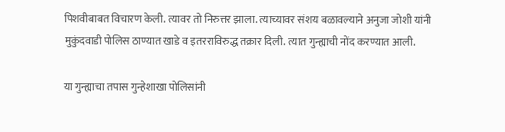पिशवीबाबत विचारण केली. त्यावर तो निरुत्तर झाला. त्याच्यावर संशय बळावल्याने अनुजा जोशी यांनी मुकुंदवाडी पोलिस ठाण्यात खाडे व इतरराविरुद्ध तक्रार दिली. त्यात गुन्ह्याची नोंद करण्यात आली.

या गुन्ह्याचा तपास गुन्हेशाखा पोलिसांनी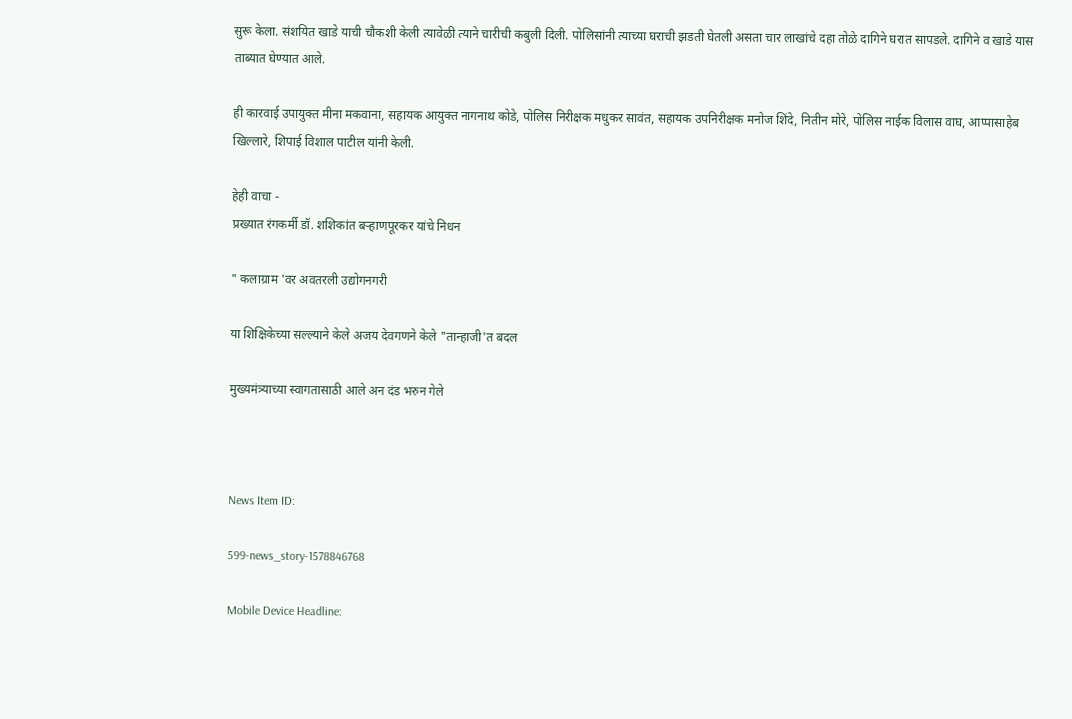सुरू केला. संशयित खाडे याची चौकशी केली त्यावेळी त्याने चारीची कबुली दिली. पोलिसांनी त्याच्या घराची झडती घेतली असता चार लाखांचे दहा तोळे दागिने घरात सापडले. दागिने व खाडे यास ताब्यात घेण्यात आले.

ही कारवाई उपायुक्त मीना मकवाना, सहायक आयुक्त नागनाथ कोडे, पोलिस निरीक्षक मधुकर सावंत, सहायक उपनिरीक्षक मनोज शिंदे, नितीन मोरे, पोलिस नाईक विलास वाघ, आप्पासाहेब खिल्लारे, शिपाई विशाल पाटील यांनी केली.

हेही वाचा -
प्रख्यात रंगकर्मी डॉ. शशिकांत बऱ्हाणपूरकर यांचे निधन

" कलाग्राम 'वर अवतरली उद्योगनगरी

या शिक्षिकेच्या सल्ल्याने केले अजय देवगणने केले "तान्हाजी'त बदल

मुख्यमंत्र्याच्या स्वागतासाठी आले अन दंड भरुन गेले



News Item ID:

599-news_story-1578846768

Mobile Device Headline: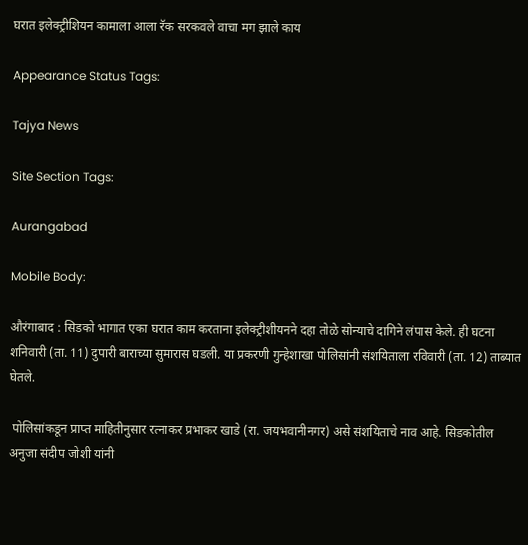घरात इलेक्‍ट्रीशियन कामाला आला रॅक सरकवले वाचा मग झाले काय

Appearance Status Tags:

Tajya News

Site Section Tags:

Aurangabad

Mobile Body:

औरंगाबाद : सिडको भागात एका घरात काम करताना इलेक्‍ट्रीशीयनने दहा तोळे सोन्याचे दागिने लंपास केले. ही घटना शनिवारी (ता. 11) दुपारी बाराच्या सुमारास घडली. या प्रकरणी गुन्हेशाखा पोलिसांनी संशयिताला रविवारी (ता. 12) ताब्यात घेतले.

 पोलिसांकडून प्राप्त माहितीनुसार रत्नाकर प्रभाकर खाडे (रा. जयभवानीनगर) असे संशयिताचे नाव आहे. सिडकोतील अनुजा संदीप जोशी यांनी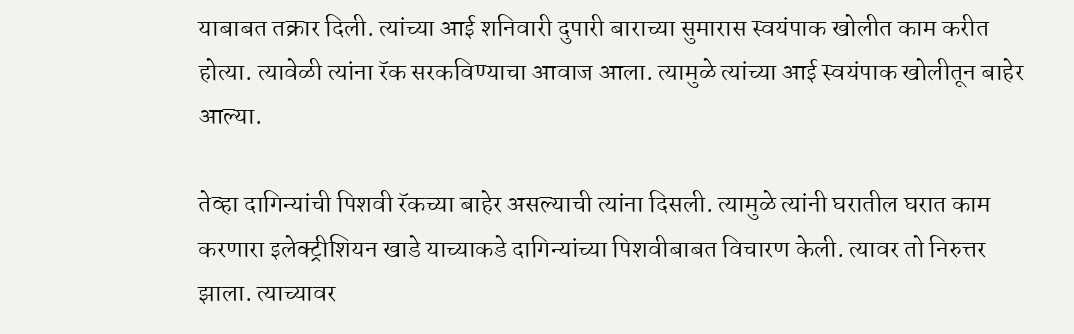याबाबत तक्रार दिली. त्यांच्या आई शनिवारी दुपारी बाराच्या सुमारास स्वयंपाक खोलीत काम करीत होत्या. त्यावेळी त्यांना रॅक सरकविण्याचा आवाज आला. त्यामुळे त्यांच्या आई स्वयंपाक खोलीतून बाहेर आल्या.

तेव्हा दागिन्यांची पिशवी रॅकच्या बाहेर असल्याची त्यांना दिसली. त्यामुळे त्यांनी घरातील घरात काम करणारा इलेक्‍ट्रीशियन खाडे याच्याकडे दागिन्यांच्या पिशवीबाबत विचारण केली. त्यावर तो निरुत्तर झाला. त्याच्यावर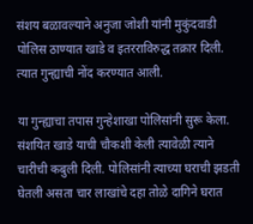संशय बळावल्याने अनुजा जोशी यांनी मुकुंदवाडी पोलिस ठाण्यात खाडे व इतरराविरुद्ध तक्रार दिली. त्यात गुन्ह्याची नोंद करण्यात आली.

या गुन्ह्याचा तपास गुन्हेशाखा पोलिसांनी सुरू केला. संशयित खाडे याची चौकशी केली त्यावेळी त्याने चारीची कबुली दिली. पोलिसांनी त्याच्या घराची झडती घेतली असता चार लाखांचे दहा तोळे दागिने घरात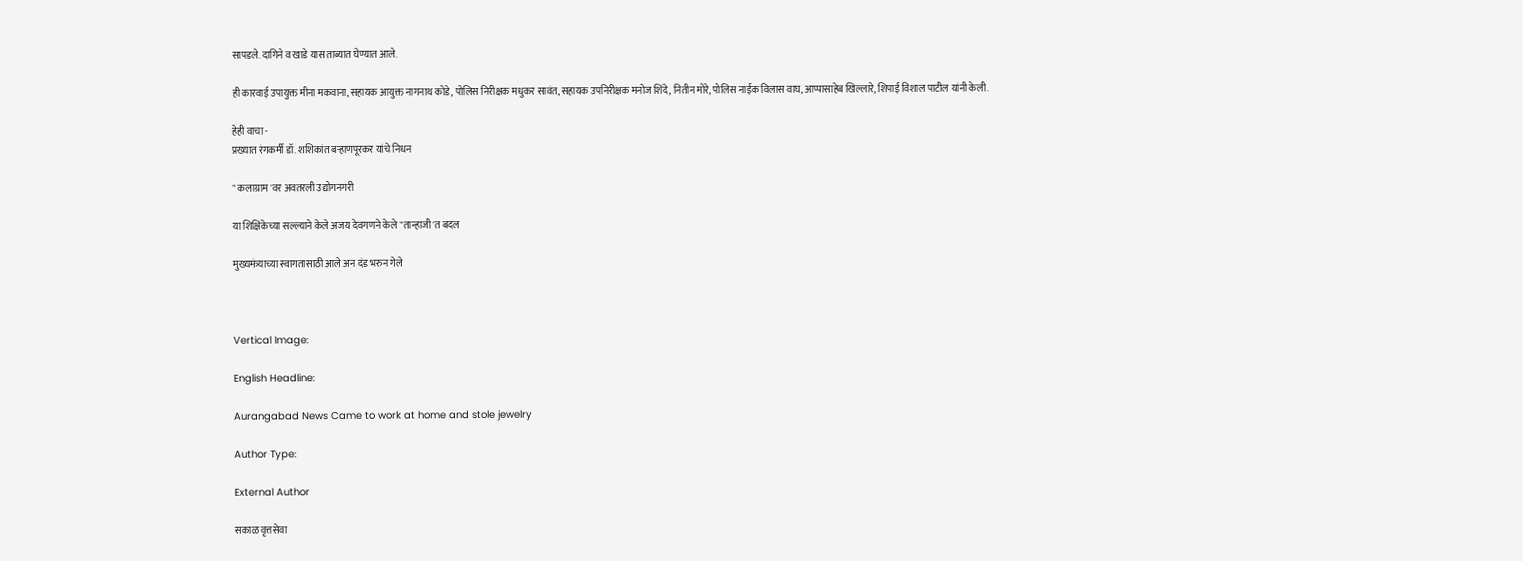सापडले. दागिने व खाडे यास ताब्यात घेण्यात आले.

ही कारवाई उपायुक्त मीना मकवाना, सहायक आयुक्त नागनाथ कोडे, पोलिस निरीक्षक मधुकर सावंत, सहायक उपनिरीक्षक मनोज शिंदे, नितीन मोरे, पोलिस नाईक विलास वाघ, आप्पासाहेब खिल्लारे, शिपाई विशाल पाटील यांनी केली.

हेही वाचा -
प्रख्यात रंगकर्मी डॉ. शशिकांत बऱ्हाणपूरकर यांचे निधन

" कलाग्राम 'वर अवतरली उद्योगनगरी

या शिक्षिकेच्या सल्ल्याने केले अजय देवगणने केले "तान्हाजी'त बदल

मुख्यमंत्र्याच्या स्वागतासाठी आले अन दंड भरुन गेले



Vertical Image:

English Headline:

Aurangabad News Came to work at home and stole jewelry

Author Type:

External Author

सकाळ वृत्तसेवा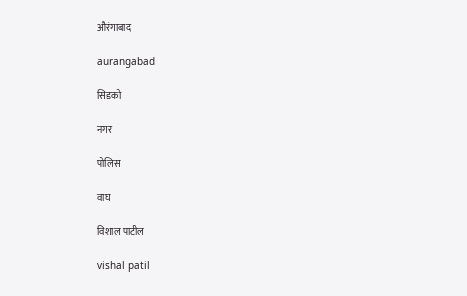औरंगाबाद

aurangabad

सिडको

नगर

पोलिस

वाघ

विशाल पाटील

vishal patil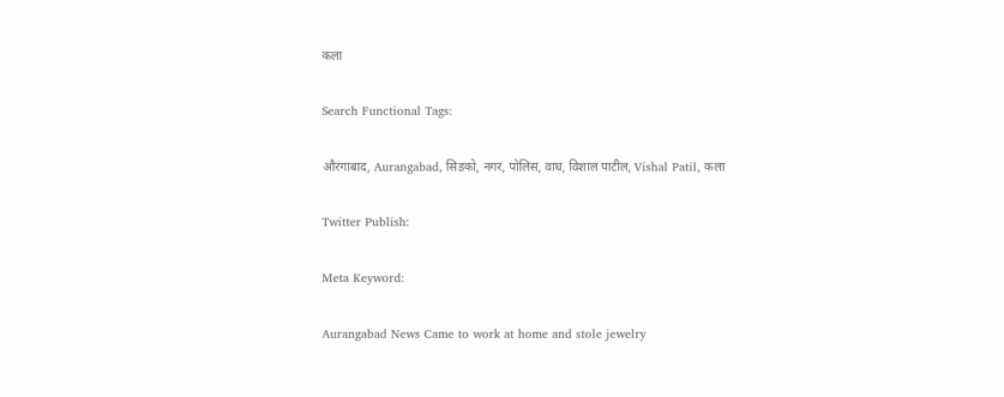कला

Search Functional Tags:

औरंगाबाद, Aurangabad, सिडको, नगर, पोलिस, वाघ, विशाल पाटील, Vishal Patil, कला

Twitter Publish:

Meta Keyword:

Aurangabad News Came to work at home and stole jewelry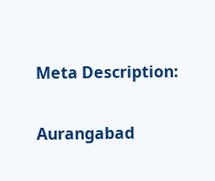Meta Description:

Aurangabad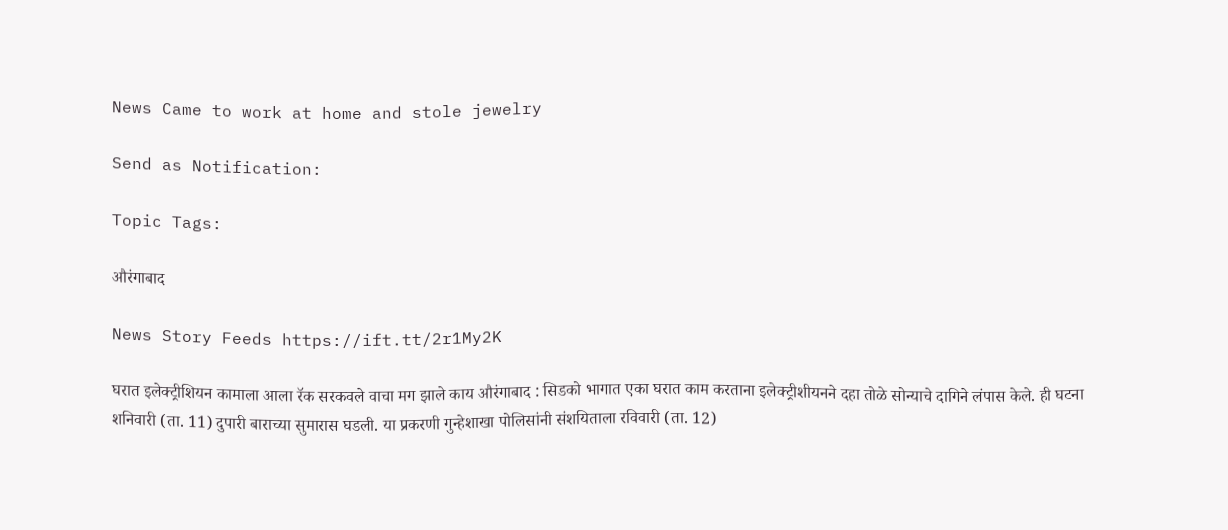News Came to work at home and stole jewelry

Send as Notification:

Topic Tags:

औरंगाबाद

News Story Feeds https://ift.tt/2r1My2K

घरात इलेक्‍ट्रीशियन कामाला आला रॅक सरकवले वाचा मग झाले काय औरंगाबाद : सिडको भागात एका घरात काम करताना इलेक्‍ट्रीशीयनने दहा तोळे सोन्याचे दागिने लंपास केले. ही घटना शनिवारी (ता. 11) दुपारी बाराच्या सुमारास घडली. या प्रकरणी गुन्हेशाखा पोलिसांनी संशयिताला रविवारी (ता. 12)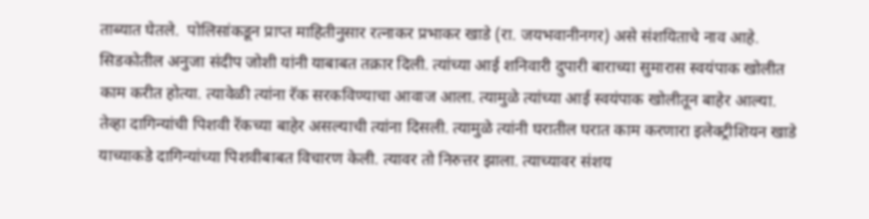ताब्यात घेतले.  पोलिसांकडून प्राप्त माहितीनुसार रत्नाकर प्रभाकर खाडे (रा. जयभवानीनगर) असे संशयिताचे नाव आहे. सिडकोतील अनुजा संदीप जोशी यांनी याबाबत तक्रार दिली. त्यांच्या आई शनिवारी दुपारी बाराच्या सुमारास स्वयंपाक खोलीत काम करीत होत्या. त्यावेळी त्यांना रॅक सरकविण्याचा आवाज आला. त्यामुळे त्यांच्या आई स्वयंपाक खोलीतून बाहेर आल्या. तेव्हा दागिन्यांची पिशवी रॅकच्या बाहेर असल्याची त्यांना दिसली. त्यामुळे त्यांनी घरातील घरात काम करणारा इलेक्‍ट्रीशियन खाडे याच्याकडे दागिन्यांच्या पिशवीबाबत विचारण केली. त्यावर तो निरुत्तर झाला. त्याच्यावर संशय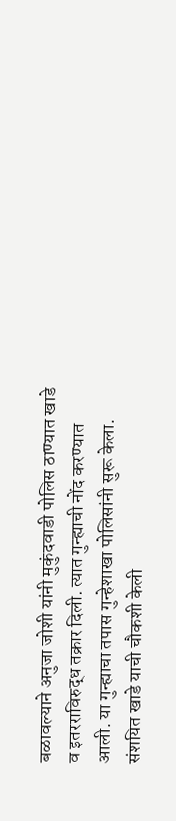बळावल्याने अनुजा जोशी यांनी मुकुंदवाडी पोलिस ठाण्यात खाडे व इतरराविरुद्ध तक्रार दिली. त्यात गुन्ह्याची नोंद करण्यात आली. या गुन्ह्याचा तपास गुन्हेशाखा पोलिसांनी सुरू केला. संशयित खाडे याची चौकशी केली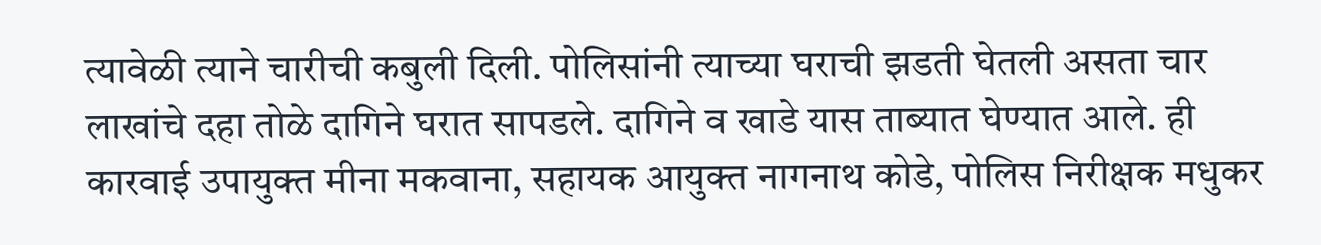त्यावेळी त्याने चारीची कबुली दिली. पोलिसांनी त्याच्या घराची झडती घेतली असता चार लाखांचे दहा तोळे दागिने घरात सापडले. दागिने व खाडे यास ताब्यात घेण्यात आले. ही कारवाई उपायुक्त मीना मकवाना, सहायक आयुक्त नागनाथ कोडे, पोलिस निरीक्षक मधुकर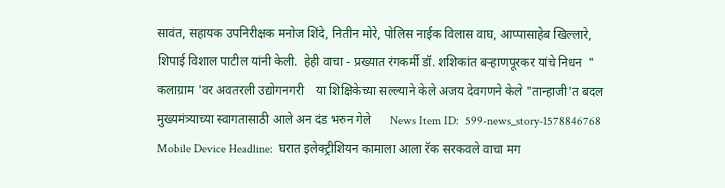सावंत, सहायक उपनिरीक्षक मनोज शिंदे, नितीन मोरे, पोलिस नाईक विलास वाघ, आप्पासाहेब खिल्लारे, शिपाई विशाल पाटील यांनी केली.  हेही वाचा - प्रख्यात रंगकर्मी डॉ. शशिकांत बऱ्हाणपूरकर यांचे निधन  " कलाग्राम 'वर अवतरली उद्योगनगरी    या शिक्षिकेच्या सल्ल्याने केले अजय देवगणने केले "तान्हाजी'त बदल   मुख्यमंत्र्याच्या स्वागतासाठी आले अन दंड भरुन गेले      News Item ID:  599-news_story-1578846768 Mobile Device Headline:  घरात इलेक्‍ट्रीशियन कामाला आला रॅक सरकवले वाचा मग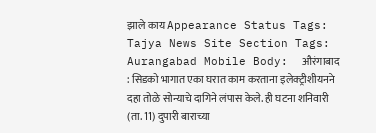झाले काय Appearance Status Tags:  Tajya News Site Section Tags:  Aurangabad Mobile Body:  औरंगाबाद : सिडको भागात एका घरात काम करताना इलेक्‍ट्रीशीयनने दहा तोळे सोन्याचे दागिने लंपास केले. ही घटना शनिवारी (ता. 11) दुपारी बाराच्या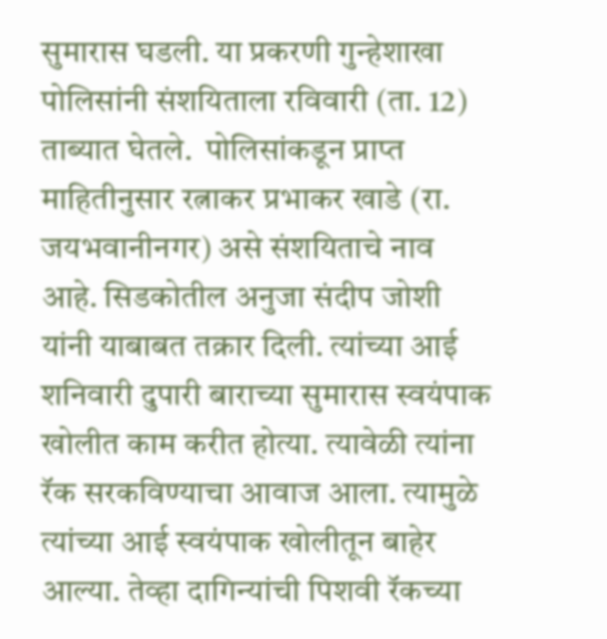सुमारास घडली. या प्रकरणी गुन्हेशाखा पोलिसांनी संशयिताला रविवारी (ता. 12) ताब्यात घेतले.  पोलिसांकडून प्राप्त माहितीनुसार रत्नाकर प्रभाकर खाडे (रा. जयभवानीनगर) असे संशयिताचे नाव आहे. सिडकोतील अनुजा संदीप जोशी यांनी याबाबत तक्रार दिली. त्यांच्या आई शनिवारी दुपारी बाराच्या सुमारास स्वयंपाक खोलीत काम करीत होत्या. त्यावेळी त्यांना रॅक सरकविण्याचा आवाज आला. त्यामुळे त्यांच्या आई स्वयंपाक खोलीतून बाहेर आल्या. तेव्हा दागिन्यांची पिशवी रॅकच्या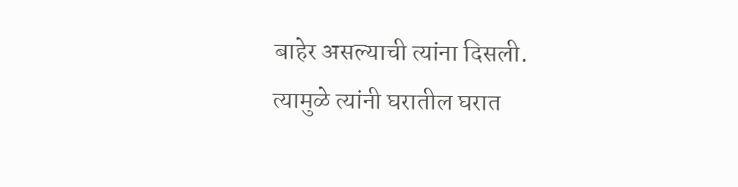बाहेर असल्याची त्यांना दिसली. त्यामुळे त्यांनी घरातील घरात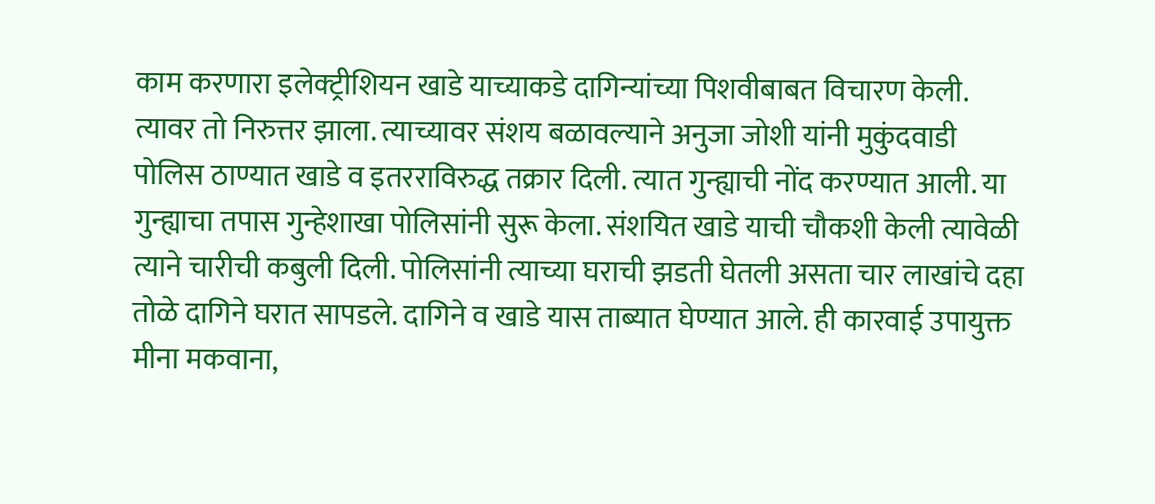काम करणारा इलेक्‍ट्रीशियन खाडे याच्याकडे दागिन्यांच्या पिशवीबाबत विचारण केली. त्यावर तो निरुत्तर झाला. त्याच्यावर संशय बळावल्याने अनुजा जोशी यांनी मुकुंदवाडी पोलिस ठाण्यात खाडे व इतरराविरुद्ध तक्रार दिली. त्यात गुन्ह्याची नोंद करण्यात आली. या गुन्ह्याचा तपास गुन्हेशाखा पोलिसांनी सुरू केला. संशयित खाडे याची चौकशी केली त्यावेळी त्याने चारीची कबुली दिली. पोलिसांनी त्याच्या घराची झडती घेतली असता चार लाखांचे दहा तोळे दागिने घरात सापडले. दागिने व खाडे यास ताब्यात घेण्यात आले. ही कारवाई उपायुक्त मीना मकवाना,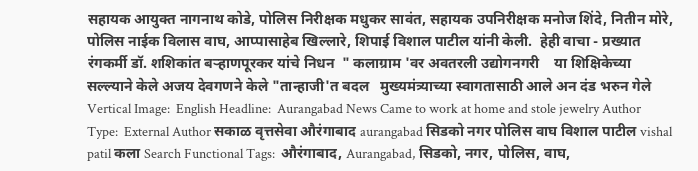सहायक आयुक्त नागनाथ कोडे, पोलिस निरीक्षक मधुकर सावंत, सहायक उपनिरीक्षक मनोज शिंदे, नितीन मोरे, पोलिस नाईक विलास वाघ, आप्पासाहेब खिल्लारे, शिपाई विशाल पाटील यांनी केली.  हेही वाचा - प्रख्यात रंगकर्मी डॉ. शशिकांत बऱ्हाणपूरकर यांचे निधन  " कलाग्राम 'वर अवतरली उद्योगनगरी    या शिक्षिकेच्या सल्ल्याने केले अजय देवगणने केले "तान्हाजी'त बदल   मुख्यमंत्र्याच्या स्वागतासाठी आले अन दंड भरुन गेले      Vertical Image:  English Headline:  Aurangabad News Came to work at home and stole jewelry Author Type:  External Author सकाळ वृत्तसेवा औरंगाबाद aurangabad सिडको नगर पोलिस वाघ विशाल पाटील vishal patil कला Search Functional Tags:  औरंगाबाद, Aurangabad, सिडको, नगर, पोलिस, वाघ,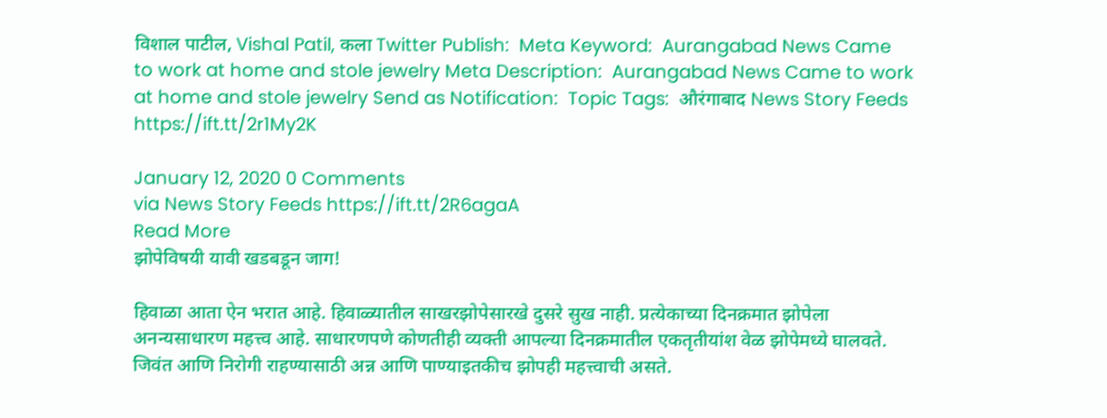विशाल पाटील, Vishal Patil, कला Twitter Publish:  Meta Keyword:  Aurangabad News Came to work at home and stole jewelry Meta Description:  Aurangabad News Came to work at home and stole jewelry Send as Notification:  Topic Tags:  औरंगाबाद News Story Feeds https://ift.tt/2r1My2K

January 12, 2020 0 Comments
via News Story Feeds https://ift.tt/2R6agaA
Read More
झोपेविषयी यावी खडबडून जाग!

हिवाळा आता ऐन भरात आहे. हिवाळ्यातील साखरझोपेसारखे दुसरे सुख नाही. प्रत्येकाच्या दिनक्रमात झोपेला अनन्यसाधारण महत्त्व आहे. साधारणपणे कोणतीही व्यक्ती आपल्या दिनक्रमातील एकतृतीयांश वेळ झोपेमध्ये घालवते. जिवंत आणि निरोगी राहण्यासाठी अन्न आणि पाण्याइतकीच झोपही महत्त्वाची असते.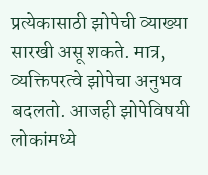प्रत्येकासाठी झोपेची व्याख्या सारखी असू शकते. मात्र, व्यक्तिपरत्वे झोपेचा अनुभव बदलतो. आजही झोपेविषयी लोकांमध्ये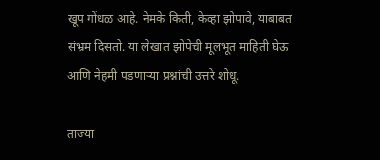खूप गोंधळ आहे. नेमके किती, केव्हा झोपावे, याबाबत संभ्रम दिसतो. या लेखात झोपेची मूलभूत माहिती घेऊ आणि नेहमी पडणाऱ्या प्रश्नांची उत्तरे शोधू.

ताज्या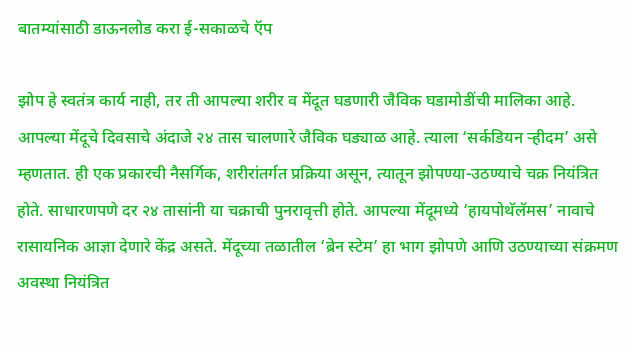बातम्यांसाठी डाऊनलोड करा ई-सकाळचे ऍप

झोप हे स्वतंत्र कार्य नाही, तर ती आपल्या शरीर व मेंदूत घडणारी जैविक घडामोडींची मालिका आहे. आपल्या मेंदूचे दिवसाचे अंदाजे २४ तास चालणारे जैविक घड्याळ आहे. त्याला ‘सर्कडियन ऱ्हीदम’ असे म्हणतात. ही एक प्रकारची नैसर्गिक, शरीरांतर्गत प्रक्रिया असून, त्यातून झोपण्या-उठण्याचे चक्र नियंत्रित होते. साधारणपणे दर २४ तासांनी या चक्राची पुनरावृत्ती होते. आपल्या मेंदूमध्ये ‘हायपोथॅलॅमस’ नावाचे रासायनिक आज्ञा देणारे केंद्र असते. मेंदूच्या तळातील ‘ब्रेन स्टेम’ हा भाग झोपणे आणि उठण्याच्या संक्रमण अवस्था नियंत्रित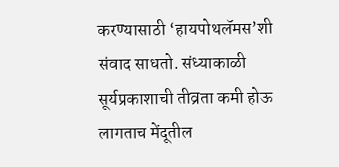करण्यासाठी ‘हायपोथलॅमस’शी संवाद साधतो. संध्याकाळी सूर्यप्रकाशाची तीव्रता कमी होऊ लागताच मेंदूतील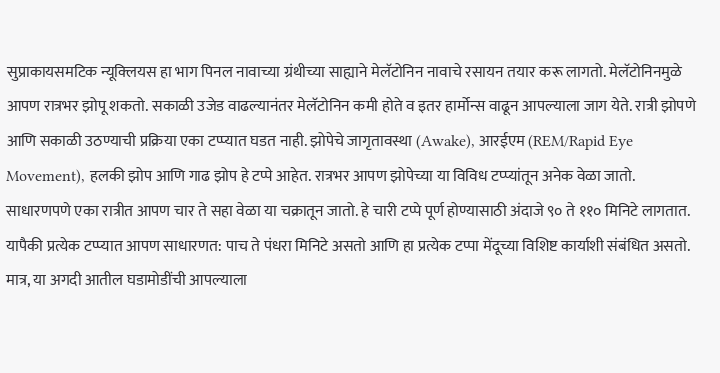सुप्राकायसमटिक न्यूक्‍लियस हा भाग पिनल नावाच्या ग्रंथीच्या साह्याने मेलॅटोनिन नावाचे रसायन तयार करू लागतो. मेलॅटोनिनमुळे आपण रात्रभर झोपू शकतो. सकाळी उजेड वाढल्यानंतर मेलॅटोनिन कमी होते व इतर हार्मोन्स वाढून आपल्याला जाग येते. रात्री झोपणे आणि सकाळी उठण्याची प्रक्रिया एका टप्प्यात घडत नाही. झोपेचे जागृतावस्था (Awake), आरईएम (REM/Rapid Eye Movement), हलकी झोप आणि गाढ झोप हे टप्पे आहेत. रात्रभर आपण झोपेच्या या विविध टप्प्यांतून अनेक वेळा जातो. साधारणपणे एका रात्रीत आपण चार ते सहा वेळा या चक्रातून जातो. हे चारी टप्पे पूर्ण होण्यासाठी अंदाजे ९० ते ११० मिनिटे लागतात. यापैकी प्रत्येक टप्प्यात आपण साधारणत: पाच ते पंधरा मिनिटे असतो आणि हा प्रत्येक टप्पा मेंदूच्या विशिष्ट कार्याशी संबंधित असतो. मात्र, या अगदी आतील घडामोडींची आपल्याला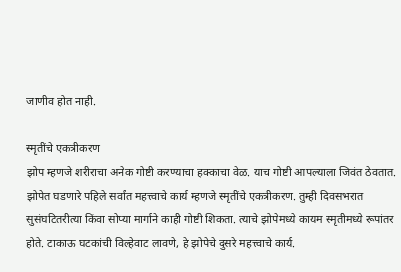जाणीव होत नाही.

स्मृतींचे एकत्रीकरण
झोप म्हणजे शरीराचा अनेक गोष्टी करण्याचा हक्काचा वेळ. याच गोष्टी आपल्याला जिवंत ठेवतात. झोपेत घडणारे पहिले सर्वांत महत्त्वाचे कार्य म्हणजे स्मृतींचे एकत्रीकरण. तुम्ही दिवसभरात सुसंघटितरीत्या किंवा सोप्या मार्गाने काही गोष्टी शिकता. त्याचे झोपेमध्ये कायम स्मृतीमध्ये रूपांतर होते. टाकाऊ घटकांची विल्हेवाट लावणे, हे झोपेचे दुसरे महत्त्वाचे कार्य.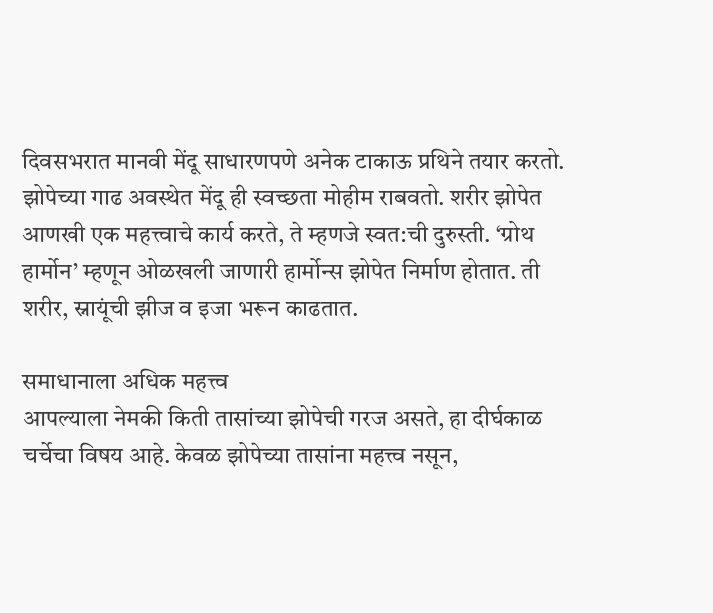दिवसभरात मानवी मेंदू साधारणपणे अनेक टाकाऊ प्रथिने तयार करतो. झोपेच्या गाढ अवस्थेत मेंदू ही स्वच्छता मोहीम राबवतो. शरीर झोपेत आणखी एक महत्त्वाचे कार्य करते, ते म्हणजे स्वत:ची दुरुस्ती. ‘ग्रोथ हार्मोन’ म्हणून ओळखली जाणारी हार्मोन्स झोपेत निर्माण होतात. ती शरीर, स्नायूंची झीज व इजा भरून काढतात.

समाधानाला अधिक महत्त्व
आपल्याला नेमकी किती तासांच्या झोपेची गरज असते, हा दीर्घकाळ चर्चेचा विषय आहे. केवळ झोपेच्या तासांना महत्त्व नसून,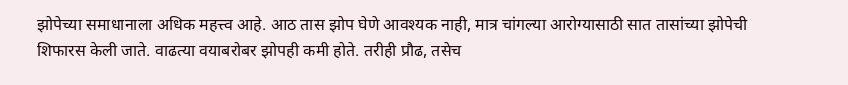झोपेच्या समाधानाला अधिक महत्त्व आहे. आठ तास झोप घेणे आवश्‍यक नाही, मात्र चांगल्या आरोग्यासाठी सात तासांच्या झोपेची शिफारस केली जाते. वाढत्या वयाबरोबर झोपही कमी होते. तरीही प्रौढ, तसेच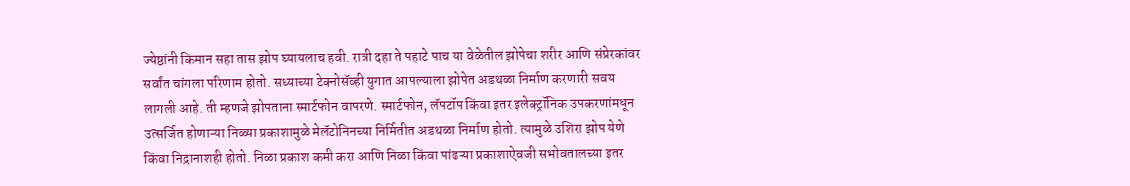ज्येष्ठांनी किमान सहा तास झोप घ्यायलाच हवी. रात्री दहा ते पहाटे पाच या वेळेतील झोपेचा शरीर आणि संप्रेरकांवर सर्वांत चांगला परिणाम होतो. सध्याच्या टेक्‍नोसॅव्ही युगात आपल्याला झोपेत अडथळा निर्माण करणारी सवय लागली आहे. ती म्हणजे झोपताना स्मार्टफोन वापरणे. स्मार्टफोन, लॅपटॉप किंवा इतर इलेक्‍ट्रॉनिक उपकरणांमधून उत्सर्जित होणाऱ्या निळ्या प्रकाशामुळे मेलॅटोनिनच्या निर्मितीत अडथळा निर्माण होतो. त्यामुळे उशिरा झोप येणे किंवा निद्रानाशही होतो. निळा प्रकाश कमी करा आणि निळा किंवा पांढऱ्या प्रकाशाऐवजी सभोवतालच्या इतर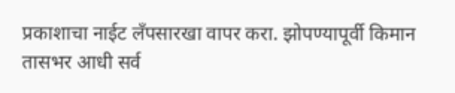प्रकाशाचा नाईट लॅंपसारखा वापर करा. झोपण्यापूर्वी किमान तासभर आधी सर्व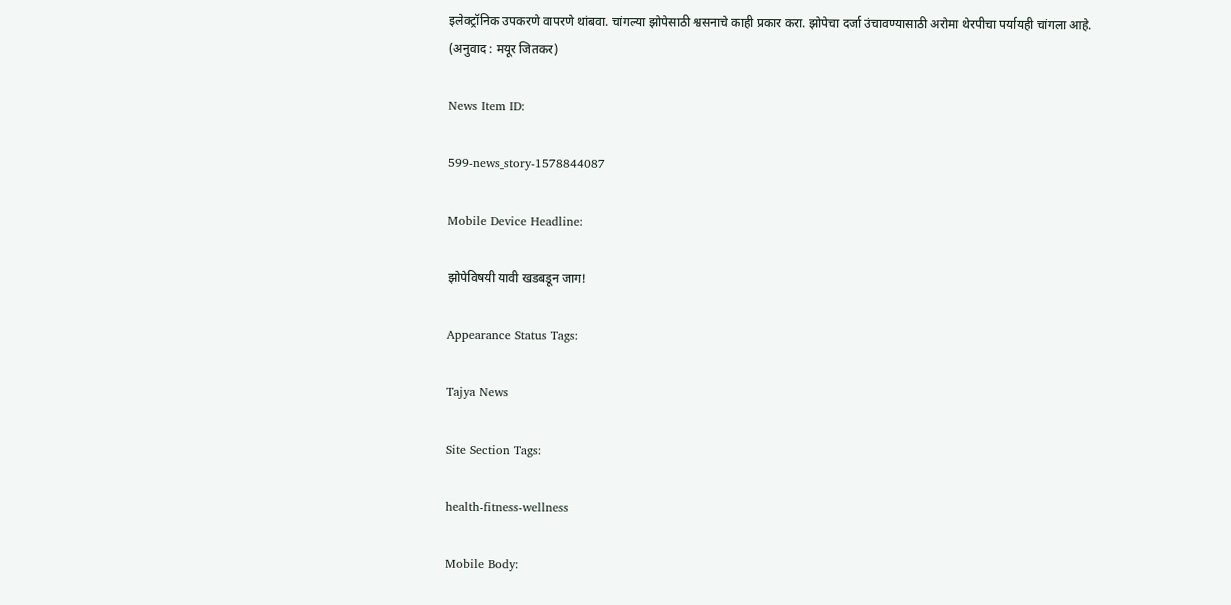इलेक्‍ट्रॉनिक उपकरणे वापरणे थांबवा. चांगल्या झोपेसाठी श्वसनाचे काही प्रकार करा. झोपेचा दर्जा उंचावण्यासाठी अरोमा थेरपीचा पर्यायही चांगला आहे.
(अनुवाद : मयूर जितकर)

News Item ID:

599-news_story-1578844087

Mobile Device Headline:

झोपेविषयी यावी खडबडून जाग!

Appearance Status Tags:

Tajya News

Site Section Tags:

health-fitness-wellness

Mobile Body: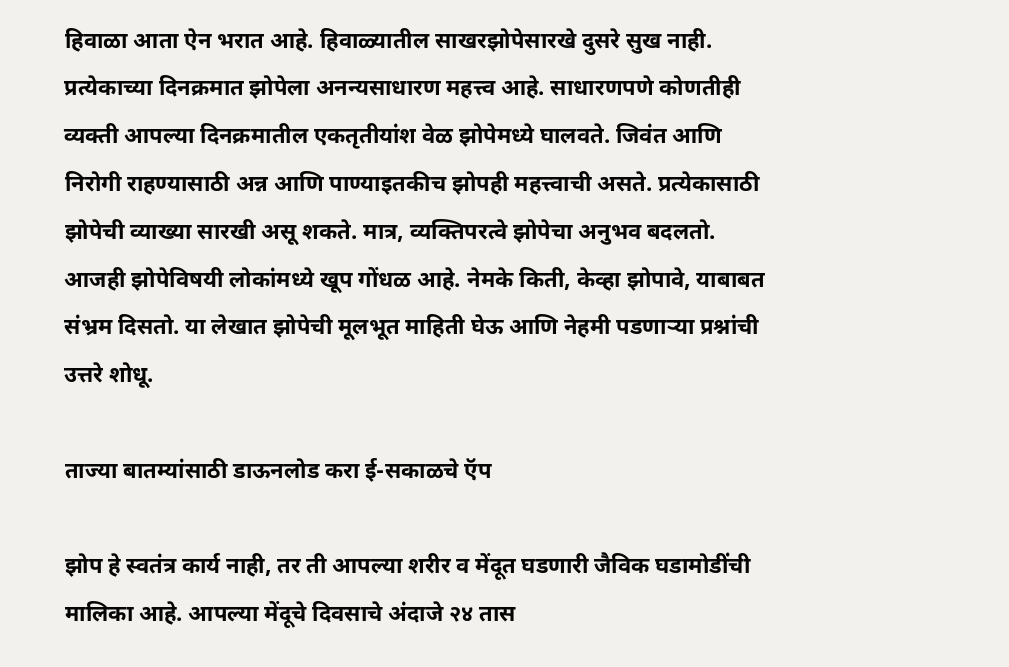हिवाळा आता ऐन भरात आहे. हिवाळ्यातील साखरझोपेसारखे दुसरे सुख नाही. प्रत्येकाच्या दिनक्रमात झोपेला अनन्यसाधारण महत्त्व आहे. साधारणपणे कोणतीही व्यक्ती आपल्या दिनक्रमातील एकतृतीयांश वेळ झोपेमध्ये घालवते. जिवंत आणि निरोगी राहण्यासाठी अन्न आणि पाण्याइतकीच झोपही महत्त्वाची असते. प्रत्येकासाठी झोपेची व्याख्या सारखी असू शकते. मात्र, व्यक्तिपरत्वे झोपेचा अनुभव बदलतो. आजही झोपेविषयी लोकांमध्ये खूप गोंधळ आहे. नेमके किती, केव्हा झोपावे, याबाबत संभ्रम दिसतो. या लेखात झोपेची मूलभूत माहिती घेऊ आणि नेहमी पडणाऱ्या प्रश्नांची उत्तरे शोधू.

ताज्या बातम्यांसाठी डाऊनलोड करा ई-सकाळचे ऍप

झोप हे स्वतंत्र कार्य नाही, तर ती आपल्या शरीर व मेंदूत घडणारी जैविक घडामोडींची मालिका आहे. आपल्या मेंदूचे दिवसाचे अंदाजे २४ तास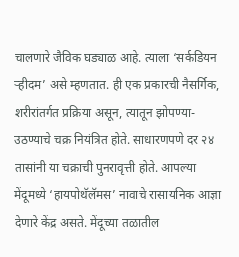चालणारे जैविक घड्याळ आहे. त्याला ‘सर्कडियन ऱ्हीदम’ असे म्हणतात. ही एक प्रकारची नैसर्गिक, शरीरांतर्गत प्रक्रिया असून, त्यातून झोपण्या-उठण्याचे चक्र नियंत्रित होते. साधारणपणे दर २४ तासांनी या चक्राची पुनरावृत्ती होते. आपल्या मेंदूमध्ये ‘हायपोथॅलॅमस’ नावाचे रासायनिक आज्ञा देणारे केंद्र असते. मेंदूच्या तळातील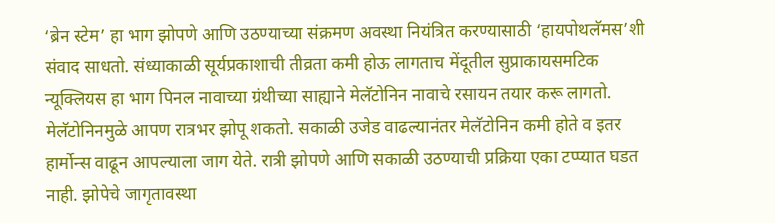‘ब्रेन स्टेम’ हा भाग झोपणे आणि उठण्याच्या संक्रमण अवस्था नियंत्रित करण्यासाठी ‘हायपोथलॅमस’शी संवाद साधतो. संध्याकाळी सूर्यप्रकाशाची तीव्रता कमी होऊ लागताच मेंदूतील सुप्राकायसमटिक न्यूक्‍लियस हा भाग पिनल नावाच्या ग्रंथीच्या साह्याने मेलॅटोनिन नावाचे रसायन तयार करू लागतो. मेलॅटोनिनमुळे आपण रात्रभर झोपू शकतो. सकाळी उजेड वाढल्यानंतर मेलॅटोनिन कमी होते व इतर हार्मोन्स वाढून आपल्याला जाग येते. रात्री झोपणे आणि सकाळी उठण्याची प्रक्रिया एका टप्प्यात घडत नाही. झोपेचे जागृतावस्था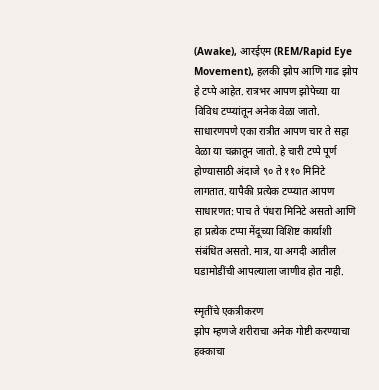(Awake), आरईएम (REM/Rapid Eye Movement), हलकी झोप आणि गाढ झोप हे टप्पे आहेत. रात्रभर आपण झोपेच्या या विविध टप्प्यांतून अनेक वेळा जातो. साधारणपणे एका रात्रीत आपण चार ते सहा वेळा या चक्रातून जातो. हे चारी टप्पे पूर्ण होण्यासाठी अंदाजे ९० ते ११० मिनिटे लागतात. यापैकी प्रत्येक टप्प्यात आपण साधारणत: पाच ते पंधरा मिनिटे असतो आणि हा प्रत्येक टप्पा मेंदूच्या विशिष्ट कार्याशी संबंधित असतो. मात्र, या अगदी आतील घडामोडींची आपल्याला जाणीव होत नाही.

स्मृतींचे एकत्रीकरण
झोप म्हणजे शरीराचा अनेक गोष्टी करण्याचा हक्काचा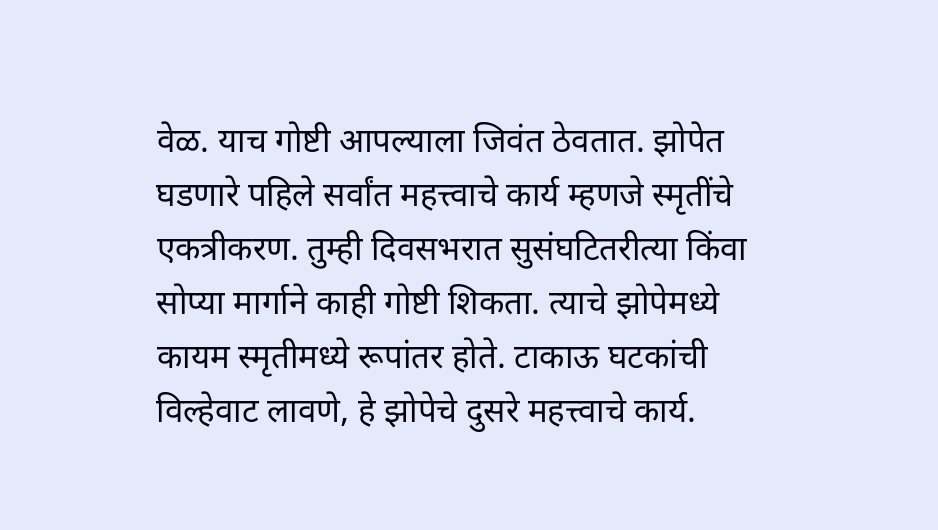वेळ. याच गोष्टी आपल्याला जिवंत ठेवतात. झोपेत घडणारे पहिले सर्वांत महत्त्वाचे कार्य म्हणजे स्मृतींचे एकत्रीकरण. तुम्ही दिवसभरात सुसंघटितरीत्या किंवा सोप्या मार्गाने काही गोष्टी शिकता. त्याचे झोपेमध्ये कायम स्मृतीमध्ये रूपांतर होते. टाकाऊ घटकांची विल्हेवाट लावणे, हे झोपेचे दुसरे महत्त्वाचे कार्य.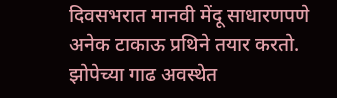दिवसभरात मानवी मेंदू साधारणपणे अनेक टाकाऊ प्रथिने तयार करतो. झोपेच्या गाढ अवस्थेत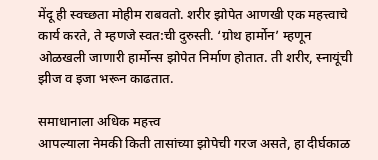मेंदू ही स्वच्छता मोहीम राबवतो. शरीर झोपेत आणखी एक महत्त्वाचे कार्य करते, ते म्हणजे स्वत:ची दुरुस्ती. ‘ग्रोथ हार्मोन’ म्हणून ओळखली जाणारी हार्मोन्स झोपेत निर्माण होतात. ती शरीर, स्नायूंची झीज व इजा भरून काढतात.

समाधानाला अधिक महत्त्व
आपल्याला नेमकी किती तासांच्या झोपेची गरज असते, हा दीर्घकाळ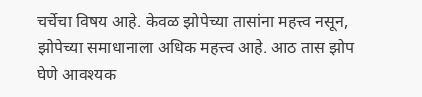चर्चेचा विषय आहे. केवळ झोपेच्या तासांना महत्त्व नसून, झोपेच्या समाधानाला अधिक महत्त्व आहे. आठ तास झोप घेणे आवश्‍यक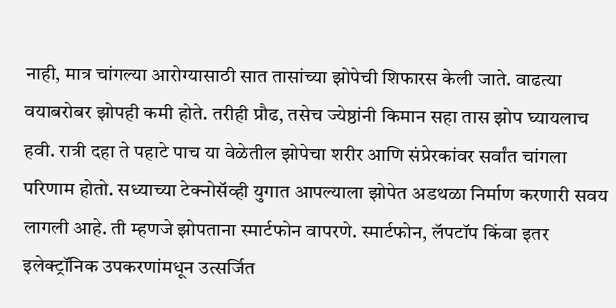नाही, मात्र चांगल्या आरोग्यासाठी सात तासांच्या झोपेची शिफारस केली जाते. वाढत्या वयाबरोबर झोपही कमी होते. तरीही प्रौढ, तसेच ज्येष्ठांनी किमान सहा तास झोप घ्यायलाच हवी. रात्री दहा ते पहाटे पाच या वेळेतील झोपेचा शरीर आणि संप्रेरकांवर सर्वांत चांगला परिणाम होतो. सध्याच्या टेक्‍नोसॅव्ही युगात आपल्याला झोपेत अडथळा निर्माण करणारी सवय लागली आहे. ती म्हणजे झोपताना स्मार्टफोन वापरणे. स्मार्टफोन, लॅपटॉप किंवा इतर इलेक्‍ट्रॉनिक उपकरणांमधून उत्सर्जित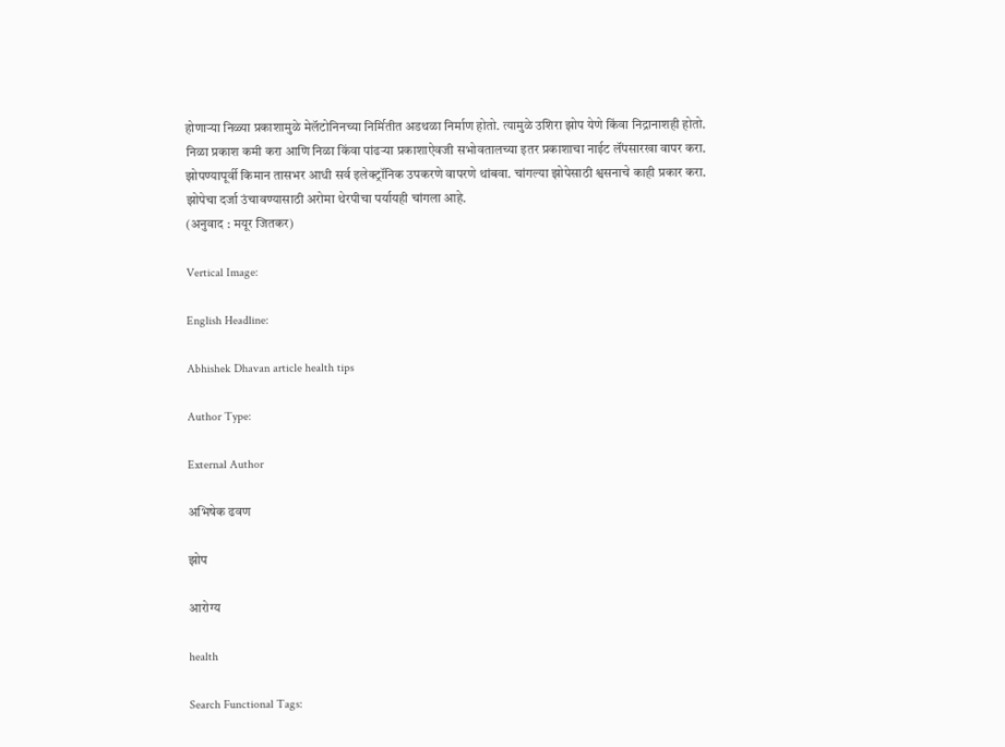होणाऱ्या निळ्या प्रकाशामुळे मेलॅटोनिनच्या निर्मितीत अडथळा निर्माण होतो. त्यामुळे उशिरा झोप येणे किंवा निद्रानाशही होतो. निळा प्रकाश कमी करा आणि निळा किंवा पांढऱ्या प्रकाशाऐवजी सभोवतालच्या इतर प्रकाशाचा नाईट लॅंपसारखा वापर करा. झोपण्यापूर्वी किमान तासभर आधी सर्व इलेक्‍ट्रॉनिक उपकरणे वापरणे थांबवा. चांगल्या झोपेसाठी श्वसनाचे काही प्रकार करा. झोपेचा दर्जा उंचावण्यासाठी अरोमा थेरपीचा पर्यायही चांगला आहे.
(अनुवाद : मयूर जितकर)

Vertical Image:

English Headline:

Abhishek Dhavan article health tips

Author Type:

External Author

अभिषेक ढवण

झोप

आरोग्य

health

Search Functional Tags: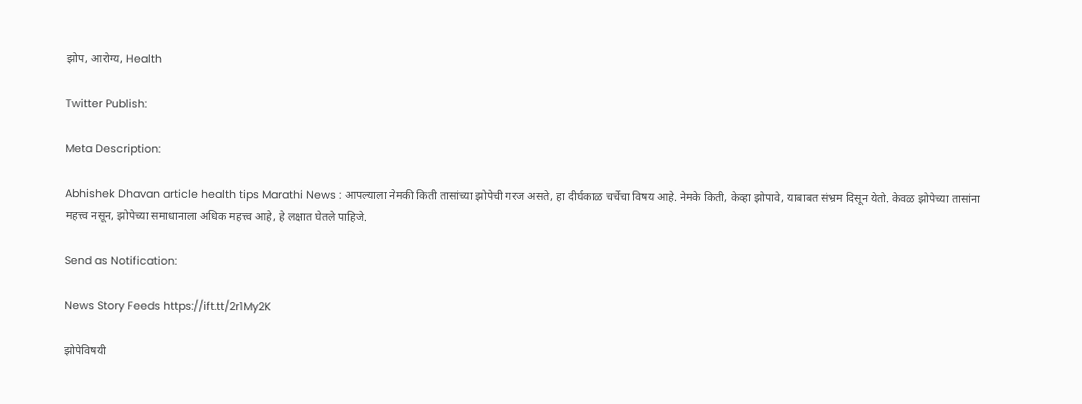झोप, आरोग्य, Health

Twitter Publish:

Meta Description:

Abhishek Dhavan article health tips Marathi News : आपल्याला नेमकी किती तासांच्या झोपेची गरज असते, हा दीर्घकाळ चर्चेचा विषय आहे. नेमके किती, केव्हा झोपावे, याबाबत संभ्रम दिसून येतो. केवळ झोपेच्या तासांना महत्त्व नसून, झोपेच्या समाधानाला अधिक महत्त्व आहे, हे लक्षात घेतले पाहिजे.

Send as Notification:

News Story Feeds https://ift.tt/2r1My2K

झोपेविषयी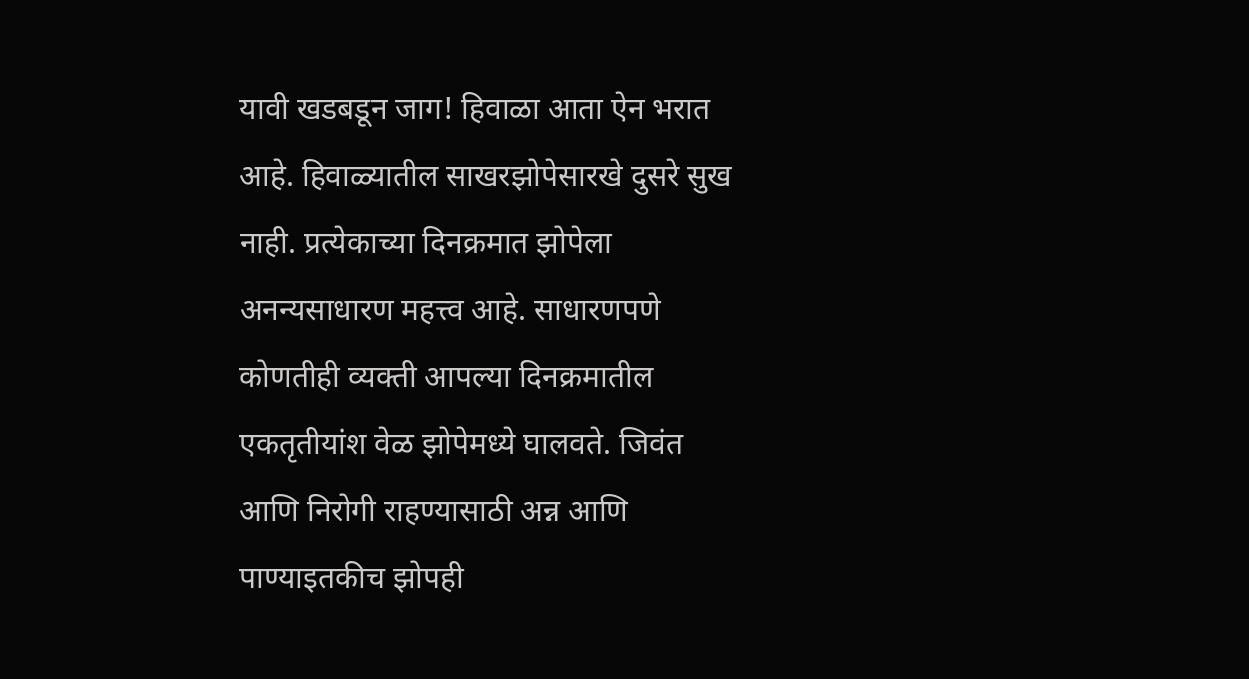यावी खडबडून जाग! हिवाळा आता ऐन भरात आहे. हिवाळ्यातील साखरझोपेसारखे दुसरे सुख नाही. प्रत्येकाच्या दिनक्रमात झोपेला अनन्यसाधारण महत्त्व आहे. साधारणपणे कोणतीही व्यक्ती आपल्या दिनक्रमातील एकतृतीयांश वेळ झोपेमध्ये घालवते. जिवंत आणि निरोगी राहण्यासाठी अन्न आणि पाण्याइतकीच झोपही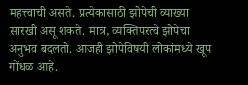महत्त्वाची असते. प्रत्येकासाठी झोपेची व्याख्या सारखी असू शकते. मात्र, व्यक्तिपरत्वे झोपेचा अनुभव बदलतो. आजही झोपेविषयी लोकांमध्ये खूप गोंधळ आहे.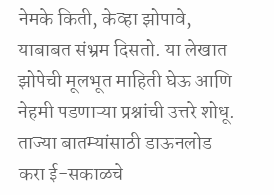नेमके किती, केव्हा झोपावे, याबाबत संभ्रम दिसतो. या लेखात झोपेची मूलभूत माहिती घेऊ आणि नेहमी पडणाऱ्या प्रश्नांची उत्तरे शोधू. ताज्या बातम्यांसाठी डाऊनलोड करा ई-सकाळचे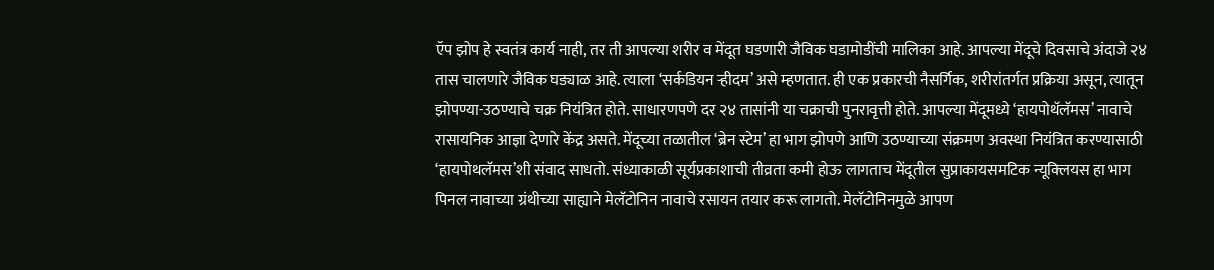ऍप झोप हे स्वतंत्र कार्य नाही, तर ती आपल्या शरीर व मेंदूत घडणारी जैविक घडामोडींची मालिका आहे. आपल्या मेंदूचे दिवसाचे अंदाजे २४ तास चालणारे जैविक घड्याळ आहे. त्याला ‘सर्कडियन ऱ्हीदम’ असे म्हणतात. ही एक प्रकारची नैसर्गिक, शरीरांतर्गत प्रक्रिया असून, त्यातून झोपण्या-उठण्याचे चक्र नियंत्रित होते. साधारणपणे दर २४ तासांनी या चक्राची पुनरावृत्ती होते. आपल्या मेंदूमध्ये ‘हायपोथॅलॅमस’ नावाचे रासायनिक आज्ञा देणारे केंद्र असते. मेंदूच्या तळातील ‘ब्रेन स्टेम’ हा भाग झोपणे आणि उठण्याच्या संक्रमण अवस्था नियंत्रित करण्यासाठी ‘हायपोथलॅमस’शी संवाद साधतो. संध्याकाळी सूर्यप्रकाशाची तीव्रता कमी होऊ लागताच मेंदूतील सुप्राकायसमटिक न्यूक्‍लियस हा भाग पिनल नावाच्या ग्रंथीच्या साह्याने मेलॅटोनिन नावाचे रसायन तयार करू लागतो. मेलॅटोनिनमुळे आपण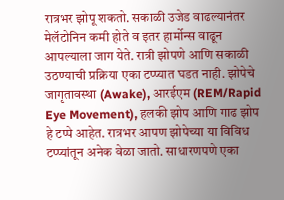रात्रभर झोपू शकतो. सकाळी उजेड वाढल्यानंतर मेलॅटोनिन कमी होते व इतर हार्मोन्स वाढून आपल्याला जाग येते. रात्री झोपणे आणि सकाळी उठण्याची प्रक्रिया एका टप्प्यात घडत नाही. झोपेचे जागृतावस्था (Awake), आरईएम (REM/Rapid Eye Movement), हलकी झोप आणि गाढ झोप हे टप्पे आहेत. रात्रभर आपण झोपेच्या या विविध टप्प्यांतून अनेक वेळा जातो. साधारणपणे एका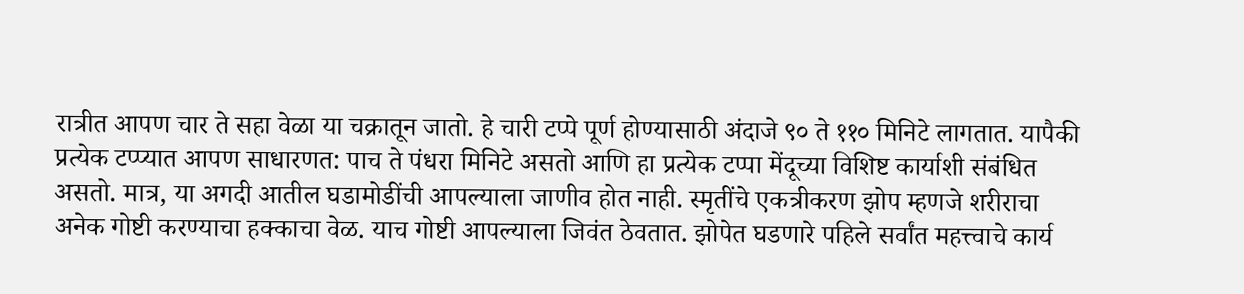रात्रीत आपण चार ते सहा वेळा या चक्रातून जातो. हे चारी टप्पे पूर्ण होण्यासाठी अंदाजे ९० ते ११० मिनिटे लागतात. यापैकी प्रत्येक टप्प्यात आपण साधारणत: पाच ते पंधरा मिनिटे असतो आणि हा प्रत्येक टप्पा मेंदूच्या विशिष्ट कार्याशी संबंधित असतो. मात्र, या अगदी आतील घडामोडींची आपल्याला जाणीव होत नाही. स्मृतींचे एकत्रीकरण झोप म्हणजे शरीराचा अनेक गोष्टी करण्याचा हक्काचा वेळ. याच गोष्टी आपल्याला जिवंत ठेवतात. झोपेत घडणारे पहिले सर्वांत महत्त्वाचे कार्य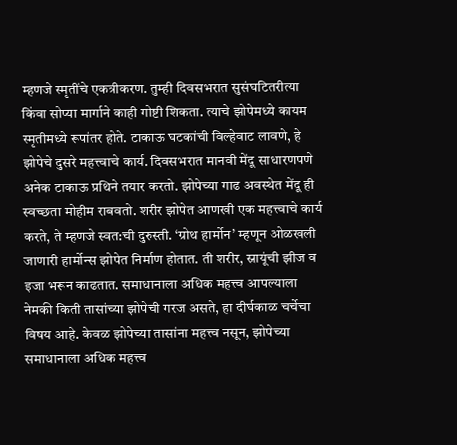म्हणजे स्मृतींचे एकत्रीकरण. तुम्ही दिवसभरात सुसंघटितरीत्या किंवा सोप्या मार्गाने काही गोष्टी शिकता. त्याचे झोपेमध्ये कायम स्मृतीमध्ये रूपांतर होते. टाकाऊ घटकांची विल्हेवाट लावणे, हे झोपेचे दुसरे महत्त्वाचे कार्य. दिवसभरात मानवी मेंदू साधारणपणे अनेक टाकाऊ प्रथिने तयार करतो. झोपेच्या गाढ अवस्थेत मेंदू ही स्वच्छता मोहीम राबवतो. शरीर झोपेत आणखी एक महत्त्वाचे कार्य करते, ते म्हणजे स्वत:ची दुरुस्ती. ‘ग्रोथ हार्मोन’ म्हणून ओळखली जाणारी हार्मोन्स झोपेत निर्माण होतात. ती शरीर, स्नायूंची झीज व इजा भरून काढतात. समाधानाला अधिक महत्त्व आपल्याला नेमकी किती तासांच्या झोपेची गरज असते, हा दीर्घकाळ चर्चेचा विषय आहे. केवळ झोपेच्या तासांना महत्त्व नसून, झोपेच्या समाधानाला अधिक महत्त्व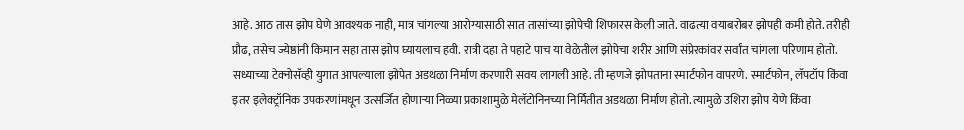आहे. आठ तास झोप घेणे आवश्‍यक नाही, मात्र चांगल्या आरोग्यासाठी सात तासांच्या झोपेची शिफारस केली जाते. वाढत्या वयाबरोबर झोपही कमी होते. तरीही प्रौढ, तसेच ज्येष्ठांनी किमान सहा तास झोप घ्यायलाच हवी. रात्री दहा ते पहाटे पाच या वेळेतील झोपेचा शरीर आणि संप्रेरकांवर सर्वांत चांगला परिणाम होतो. सध्याच्या टेक्‍नोसॅव्ही युगात आपल्याला झोपेत अडथळा निर्माण करणारी सवय लागली आहे. ती म्हणजे झोपताना स्मार्टफोन वापरणे. स्मार्टफोन, लॅपटॉप किंवा इतर इलेक्‍ट्रॉनिक उपकरणांमधून उत्सर्जित होणाऱ्या निळ्या प्रकाशामुळे मेलॅटोनिनच्या निर्मितीत अडथळा निर्माण होतो. त्यामुळे उशिरा झोप येणे किंवा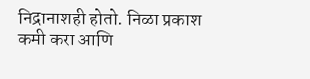निद्रानाशही होतो. निळा प्रकाश कमी करा आणि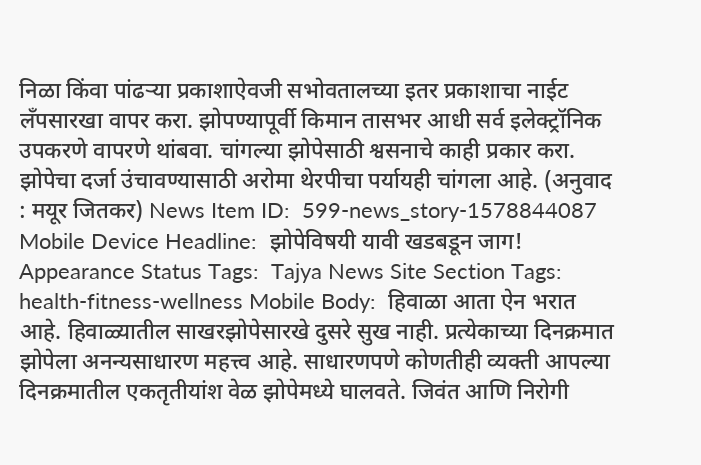निळा किंवा पांढऱ्या प्रकाशाऐवजी सभोवतालच्या इतर प्रकाशाचा नाईट लॅंपसारखा वापर करा. झोपण्यापूर्वी किमान तासभर आधी सर्व इलेक्‍ट्रॉनिक उपकरणे वापरणे थांबवा. चांगल्या झोपेसाठी श्वसनाचे काही प्रकार करा. झोपेचा दर्जा उंचावण्यासाठी अरोमा थेरपीचा पर्यायही चांगला आहे. (अनुवाद : मयूर जितकर) News Item ID:  599-news_story-1578844087 Mobile Device Headline:  झोपेविषयी यावी खडबडून जाग! Appearance Status Tags:  Tajya News Site Section Tags:  health-fitness-wellness Mobile Body:  हिवाळा आता ऐन भरात आहे. हिवाळ्यातील साखरझोपेसारखे दुसरे सुख नाही. प्रत्येकाच्या दिनक्रमात झोपेला अनन्यसाधारण महत्त्व आहे. साधारणपणे कोणतीही व्यक्ती आपल्या दिनक्रमातील एकतृतीयांश वेळ झोपेमध्ये घालवते. जिवंत आणि निरोगी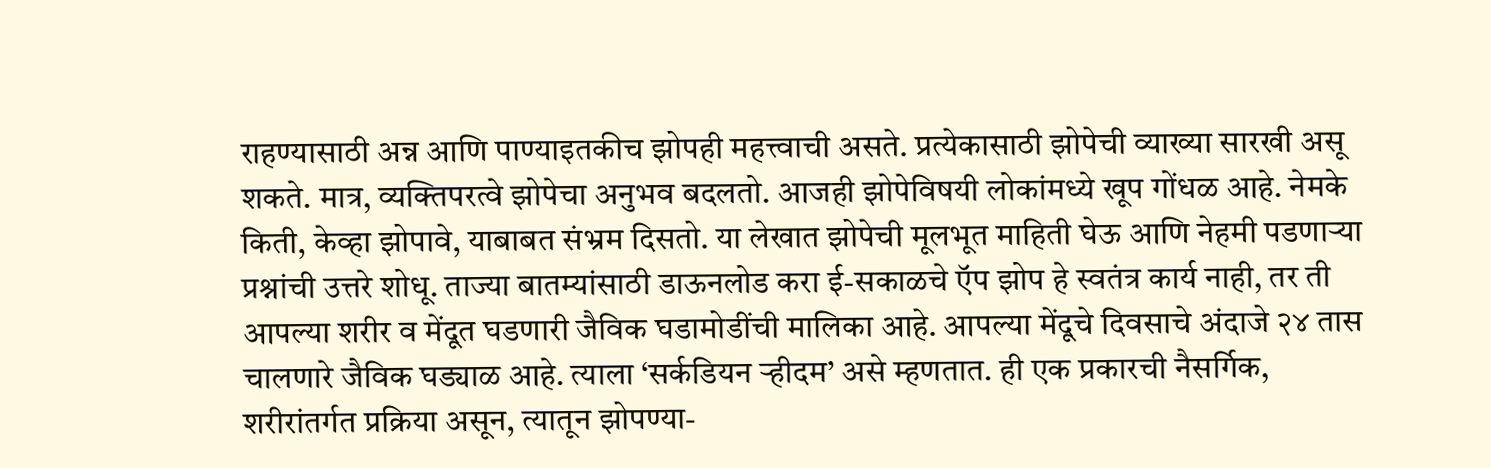राहण्यासाठी अन्न आणि पाण्याइतकीच झोपही महत्त्वाची असते. प्रत्येकासाठी झोपेची व्याख्या सारखी असू शकते. मात्र, व्यक्तिपरत्वे झोपेचा अनुभव बदलतो. आजही झोपेविषयी लोकांमध्ये खूप गोंधळ आहे. नेमके किती, केव्हा झोपावे, याबाबत संभ्रम दिसतो. या लेखात झोपेची मूलभूत माहिती घेऊ आणि नेहमी पडणाऱ्या प्रश्नांची उत्तरे शोधू. ताज्या बातम्यांसाठी डाऊनलोड करा ई-सकाळचे ऍप झोप हे स्वतंत्र कार्य नाही, तर ती आपल्या शरीर व मेंदूत घडणारी जैविक घडामोडींची मालिका आहे. आपल्या मेंदूचे दिवसाचे अंदाजे २४ तास चालणारे जैविक घड्याळ आहे. त्याला ‘सर्कडियन ऱ्हीदम’ असे म्हणतात. ही एक प्रकारची नैसर्गिक, शरीरांतर्गत प्रक्रिया असून, त्यातून झोपण्या-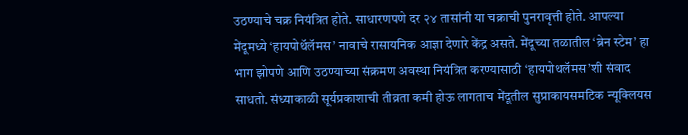उठण्याचे चक्र नियंत्रित होते. साधारणपणे दर २४ तासांनी या चक्राची पुनरावृत्ती होते. आपल्या मेंदूमध्ये ‘हायपोथॅलॅमस’ नावाचे रासायनिक आज्ञा देणारे केंद्र असते. मेंदूच्या तळातील ‘ब्रेन स्टेम’ हा भाग झोपणे आणि उठण्याच्या संक्रमण अवस्था नियंत्रित करण्यासाठी ‘हायपोथलॅमस’शी संवाद साधतो. संध्याकाळी सूर्यप्रकाशाची तीव्रता कमी होऊ लागताच मेंदूतील सुप्राकायसमटिक न्यूक्‍लियस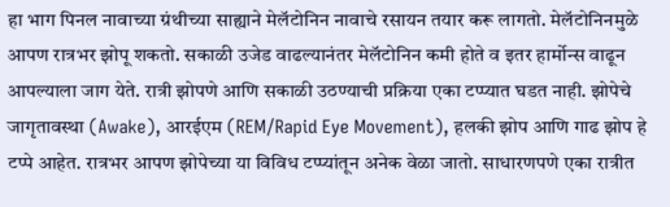हा भाग पिनल नावाच्या ग्रंथीच्या साह्याने मेलॅटोनिन नावाचे रसायन तयार करू लागतो. मेलॅटोनिनमुळे आपण रात्रभर झोपू शकतो. सकाळी उजेड वाढल्यानंतर मेलॅटोनिन कमी होते व इतर हार्मोन्स वाढून आपल्याला जाग येते. रात्री झोपणे आणि सकाळी उठण्याची प्रक्रिया एका टप्प्यात घडत नाही. झोपेचे जागृतावस्था (Awake), आरईएम (REM/Rapid Eye Movement), हलकी झोप आणि गाढ झोप हे टप्पे आहेत. रात्रभर आपण झोपेच्या या विविध टप्प्यांतून अनेक वेळा जातो. साधारणपणे एका रात्रीत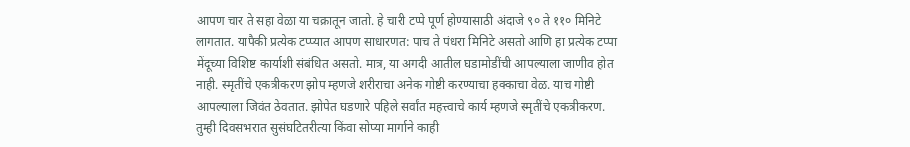आपण चार ते सहा वेळा या चक्रातून जातो. हे चारी टप्पे पूर्ण होण्यासाठी अंदाजे ९० ते ११० मिनिटे लागतात. यापैकी प्रत्येक टप्प्यात आपण साधारणत: पाच ते पंधरा मिनिटे असतो आणि हा प्रत्येक टप्पा मेंदूच्या विशिष्ट कार्याशी संबंधित असतो. मात्र, या अगदी आतील घडामोडींची आपल्याला जाणीव होत नाही. स्मृतींचे एकत्रीकरण झोप म्हणजे शरीराचा अनेक गोष्टी करण्याचा हक्काचा वेळ. याच गोष्टी आपल्याला जिवंत ठेवतात. झोपेत घडणारे पहिले सर्वांत महत्त्वाचे कार्य म्हणजे स्मृतींचे एकत्रीकरण. तुम्ही दिवसभरात सुसंघटितरीत्या किंवा सोप्या मार्गाने काही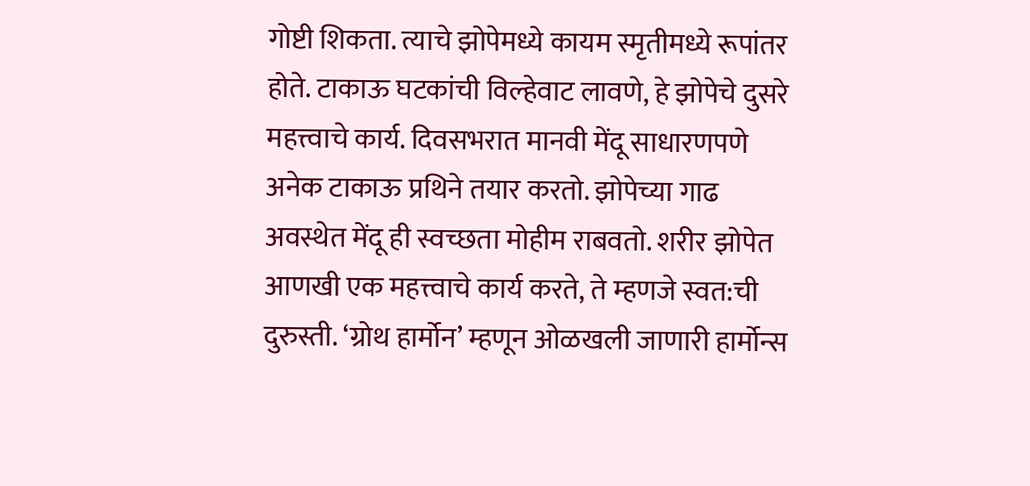गोष्टी शिकता. त्याचे झोपेमध्ये कायम स्मृतीमध्ये रूपांतर होते. टाकाऊ घटकांची विल्हेवाट लावणे, हे झोपेचे दुसरे महत्त्वाचे कार्य. दिवसभरात मानवी मेंदू साधारणपणे अनेक टाकाऊ प्रथिने तयार करतो. झोपेच्या गाढ अवस्थेत मेंदू ही स्वच्छता मोहीम राबवतो. शरीर झोपेत आणखी एक महत्त्वाचे कार्य करते, ते म्हणजे स्वत:ची दुरुस्ती. ‘ग्रोथ हार्मोन’ म्हणून ओळखली जाणारी हार्मोन्स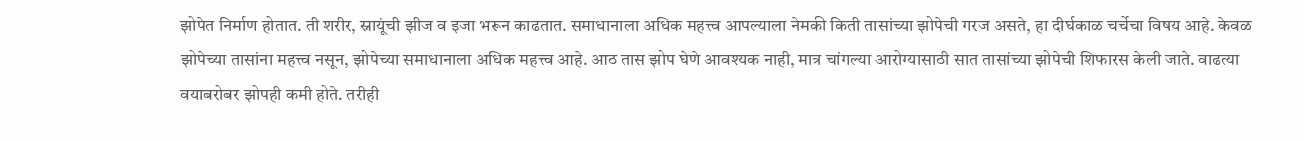झोपेत निर्माण होतात. ती शरीर, स्नायूंची झीज व इजा भरून काढतात. समाधानाला अधिक महत्त्व आपल्याला नेमकी किती तासांच्या झोपेची गरज असते, हा दीर्घकाळ चर्चेचा विषय आहे. केवळ झोपेच्या तासांना महत्त्व नसून, झोपेच्या समाधानाला अधिक महत्त्व आहे. आठ तास झोप घेणे आवश्‍यक नाही, मात्र चांगल्या आरोग्यासाठी सात तासांच्या झोपेची शिफारस केली जाते. वाढत्या वयाबरोबर झोपही कमी होते. तरीही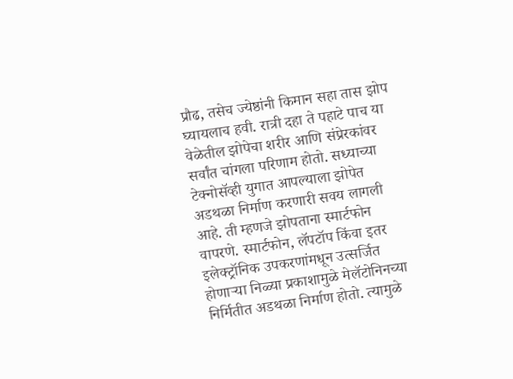प्रौढ, तसेच ज्येष्ठांनी किमान सहा तास झोप घ्यायलाच हवी. रात्री दहा ते पहाटे पाच या वेळेतील झोपेचा शरीर आणि संप्रेरकांवर सर्वांत चांगला परिणाम होतो. सध्याच्या टेक्‍नोसॅव्ही युगात आपल्याला झोपेत अडथळा निर्माण करणारी सवय लागली आहे. ती म्हणजे झोपताना स्मार्टफोन वापरणे. स्मार्टफोन, लॅपटॉप किंवा इतर इलेक्‍ट्रॉनिक उपकरणांमधून उत्सर्जित होणाऱ्या निळ्या प्रकाशामुळे मेलॅटोनिनच्या निर्मितीत अडथळा निर्माण होतो. त्यामुळे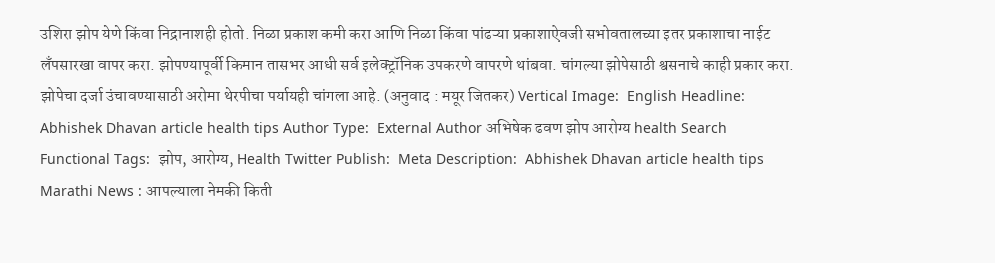उशिरा झोप येणे किंवा निद्रानाशही होतो. निळा प्रकाश कमी करा आणि निळा किंवा पांढऱ्या प्रकाशाऐवजी सभोवतालच्या इतर प्रकाशाचा नाईट लॅंपसारखा वापर करा. झोपण्यापूर्वी किमान तासभर आधी सर्व इलेक्‍ट्रॉनिक उपकरणे वापरणे थांबवा. चांगल्या झोपेसाठी श्वसनाचे काही प्रकार करा. झोपेचा दर्जा उंचावण्यासाठी अरोमा थेरपीचा पर्यायही चांगला आहे. (अनुवाद : मयूर जितकर) Vertical Image:  English Headline:  Abhishek Dhavan article health tips Author Type:  External Author अभिषेक ढवण झोप आरोग्य health Search Functional Tags:  झोप, आरोग्य, Health Twitter Publish:  Meta Description:  Abhishek Dhavan article health tips Marathi News : आपल्याला नेमकी किती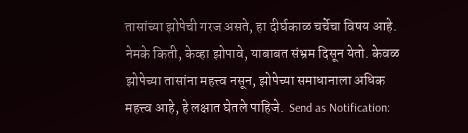तासांच्या झोपेची गरज असते, हा दीर्घकाळ चर्चेचा विषय आहे. नेमके किती, केव्हा झोपावे, याबाबत संभ्रम दिसून येतो. केवळ झोपेच्या तासांना महत्त्व नसून, झोपेच्या समाधानाला अधिक महत्त्व आहे, हे लक्षात घेतले पाहिजे.  Send as Notification: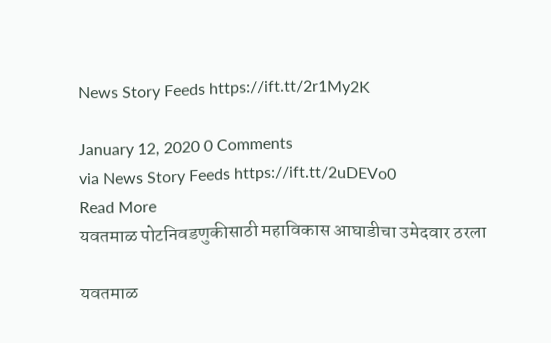News Story Feeds https://ift.tt/2r1My2K

January 12, 2020 0 Comments
via News Story Feeds https://ift.tt/2uDEVo0
Read More
यवतमाळ पोटनिवडणुकीसाठी महाविकास आघाडीचा उमेदवार ठरला

यवतमाळ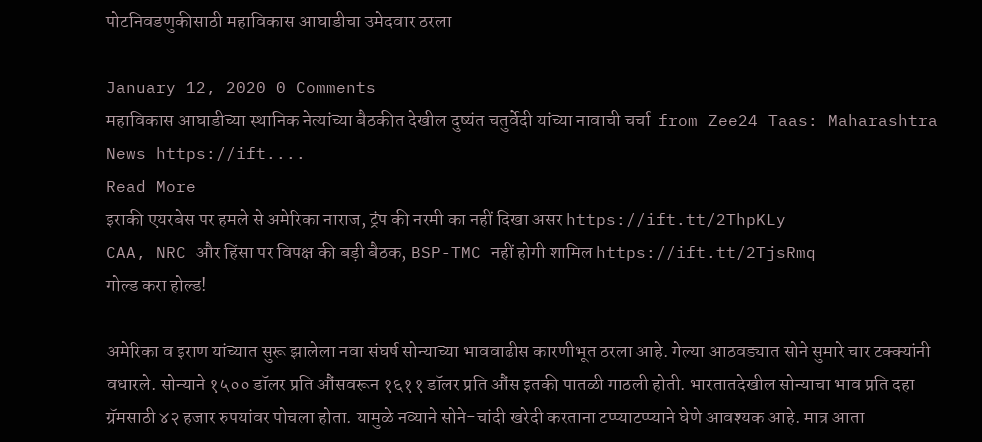पोटनिवडणुकीसाठी महाविकास आघाडीचा उमेदवार ठरला

January 12, 2020 0 Comments
महाविकास आघाडीच्या स्थानिक नेत्यांच्या बैठकीत देखील दुष्यंत चतुर्वेदी यांच्या नावाची चर्चा  from Zee24 Taas: Maharashtra News https://ift....
Read More
इराकी एयरबेस पर हमले से अमेरिका नाराज, ट्रंप की नरमी का नहीं दिखा असर https://ift.tt/2ThpKLy
CAA, NRC और हिंसा पर विपक्ष की बड़ी बैठक, BSP-TMC नहीं होगी शामिल https://ift.tt/2TjsRmq
गोल्ड करा होल्ड!

अमेरिका व इराण यांच्यात सुरू झालेला नवा संघर्ष सोन्याच्या भाववाढीस कारणीभूत ठरला आहे. गेल्या आठवड्यात सोने सुमारे चार टक्‍क्‍यांनी वधारले. सोन्याने १५०० डॉलर प्रति औंसवरून १६११ डॉलर प्रति औंस इतकी पातळी गाठली होती. भारतातदेखील सोन्याचा भाव प्रति दहा ग्रॅमसाठी ४२ हजार रुपयांवर पोचला होता. यामुळे नव्याने सोने-चांदी खरेदी करताना टप्प्याटप्प्याने घेणे आवश्‍यक आहे. मात्र आता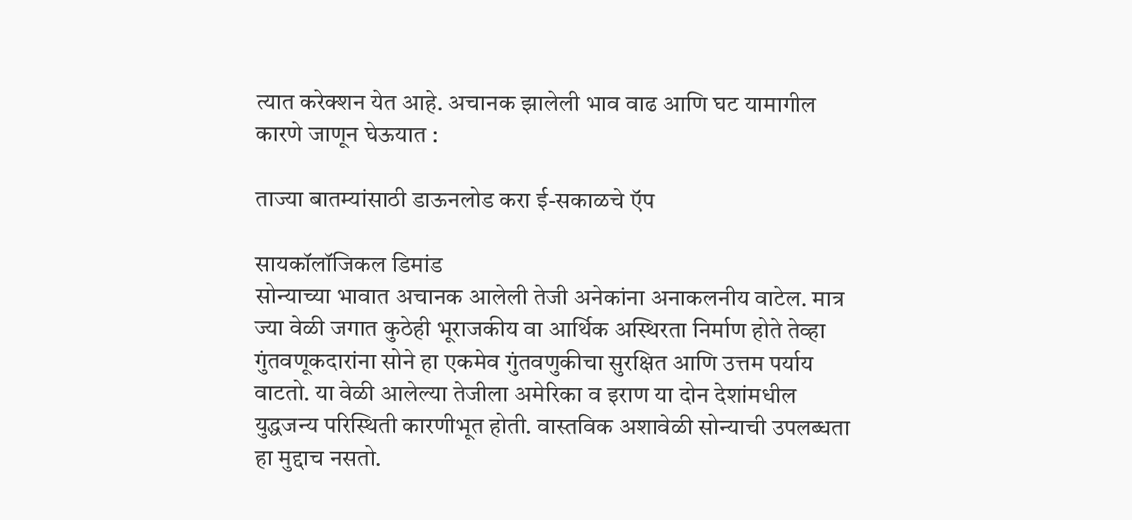त्यात करेक्‍शन येत आहे. अचानक झालेली भाव वाढ आणि घट यामागील कारणे जाणून घेऊयात :

ताज्या बातम्यांसाठी डाऊनलोड करा ई-सकाळचे ऍप

सायकॉलॉजिकल डिमांड
सोन्याच्या भावात अचानक आलेली तेजी अनेकांना अनाकलनीय वाटेल. मात्र ज्या वेळी जगात कुठेही भूराजकीय वा आर्थिक अस्थिरता निर्माण होते तेव्हा गुंतवणूकदारांना सोने हा एकमेव गुंतवणुकीचा सुरक्षित आणि उत्तम पर्याय वाटतो. या वेळी आलेल्या तेजीला अमेरिका व इराण या दोन देशांमधील युद्धजन्य परिस्थिती कारणीभूत होती. वास्तविक अशावेळी सोन्याची उपलब्धता हा मुद्दाच नसतो.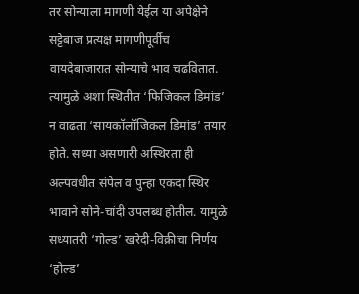तर सोन्याला मागणी येईल या अपेक्षेने सट्टेबाज प्रत्यक्ष मागणीपूर्वीच वायदेबाजारात सोन्याचे भाव चढवितात. त्यामुळे अशा स्थितीत ‘फिजिकल डिमांड’ न वाढता ‘सायकॉलॉजिकल डिमांड’ तयार होते. सध्या असणारी अस्थिरता ही अल्पवधीत संपेल व पुन्हा एकदा स्थिर भावाने सोने-चांदी उपलब्ध होतील. यामुळे सध्यातरी ‘गोल्ड’ खरेदी-विक्रीचा निर्णय ‘होल्ड’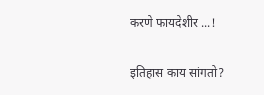करणे फायदेशीर ...!

इतिहास काय सांगतो?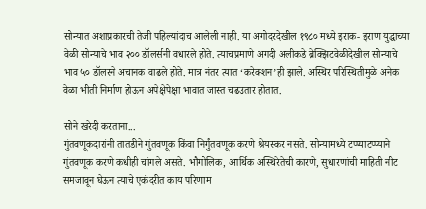सोन्यात अशाप्रकारची तेजी पहिल्यांदाच आलेली नाही. या अगोदरदेखील १९८० मध्ये इराक- इराण युद्धाच्या वेळी सोन्याचे भाव २०० डॉलर्सनी वधारले होते. त्याचप्रमाणे अगदी अलीकडे ब्रेक्‍झिटवेळीदेखील सोन्याचे भाव ५० डॉलरने अचानक वाढले होते. मात्र नंतर त्यात ‘करेक्‍शन’ही झाले. अस्थिर परिस्थितीमुळे अनेक वेळा भीती निर्माण होऊन अपेक्षेपेक्षा भावात जास्त चढउतार होतात.

सोने खरेदी करताना...
गुंतवणूकदारांनी तातडीने गुंतवणूक किंवा निर्गुंतवणूक करणे श्रेयस्कर नसते. सोन्यामध्ये टप्प्याटप्प्याने गुंतवणूक करणे कधीही चांगले असते. भौगोलिक, आर्थिक अस्थिरेतेची कारणे, सुधारणांची माहिती नीट समजावून घेऊन त्याचे एकंदरीत काय परिणाम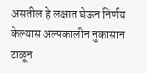असतील हे लक्षात घेऊन निर्णय केल्यास अल्पकालीन नुकासान टाळून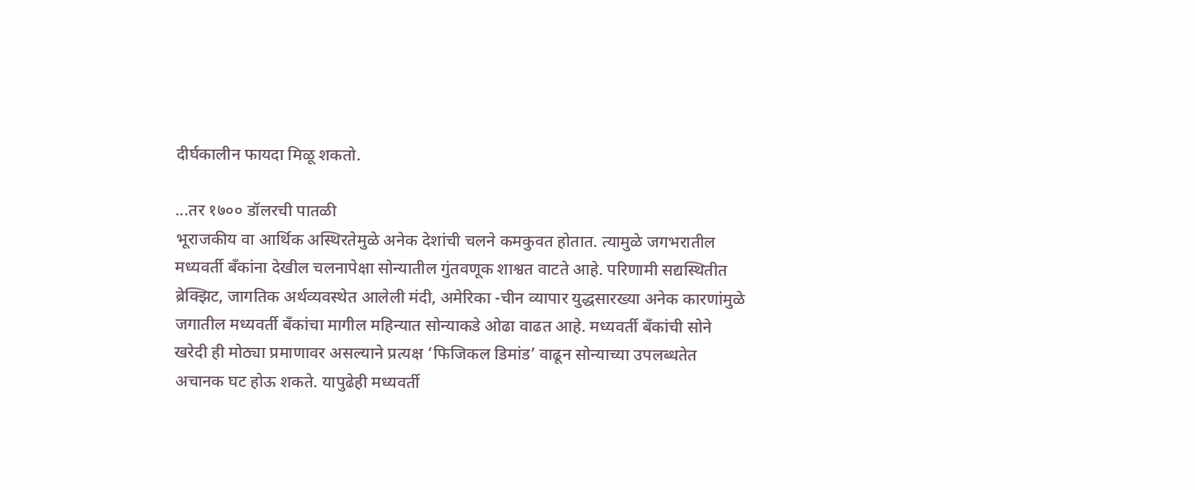दीर्घकालीन फायदा मिळू शकतो.

...तर १७०० डॉलरची पातळी
भूराजकीय वा आर्थिक अस्थिरतेमुळे अनेक देशांची चलने कमकुवत होतात. त्यामुळे जगभरातील मध्यवर्ती बॅंकांना देखील चलनापेक्षा सोन्यातील गुंतवणूक शाश्वत वाटते आहे. परिणामी सद्यस्थितीत ब्रेक्‍झिट, जागतिक अर्थव्यवस्थेत आलेली मंदी, अमेरिका -चीन व्यापार युद्धसारख्या अनेक कारणांमुळे जगातील मध्यवर्ती बॅंकांचा मागील महिन्यात सोन्याकडे ओढा वाढत आहे. मध्यवर्ती बॅंकांची सोने खरेदी ही मोठ्या प्रमाणावर असल्याने प्रत्यक्ष ‘फिजिकल डिमांड’ वाढून सोन्याच्या उपलब्धतेत अचानक घट होऊ शकते. यापुढेही मध्यवर्ती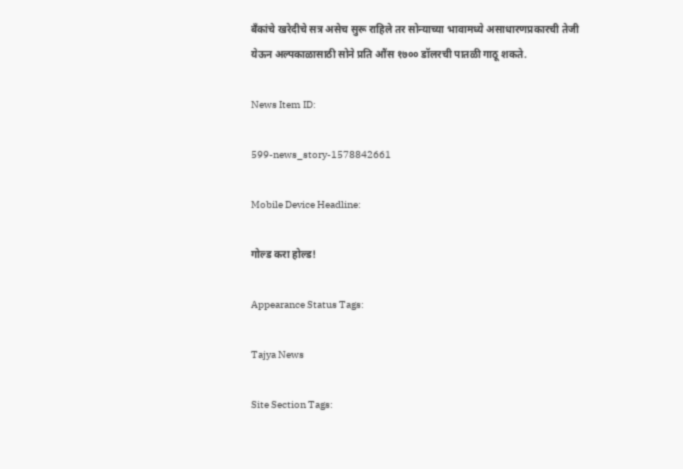बॅंकांचे खरेदीचे सत्र असेच सुरू राहिले तर सोन्याच्या भावामध्ये असाधारणप्रकारची तेजी येऊन अल्पकाळासाठी सोने प्रति औंस १७०० डॉलरची पातळी गाठू शकते.

News Item ID:

599-news_story-1578842661

Mobile Device Headline:

गोल्ड करा होल्ड!

Appearance Status Tags:

Tajya News

Site Section Tags: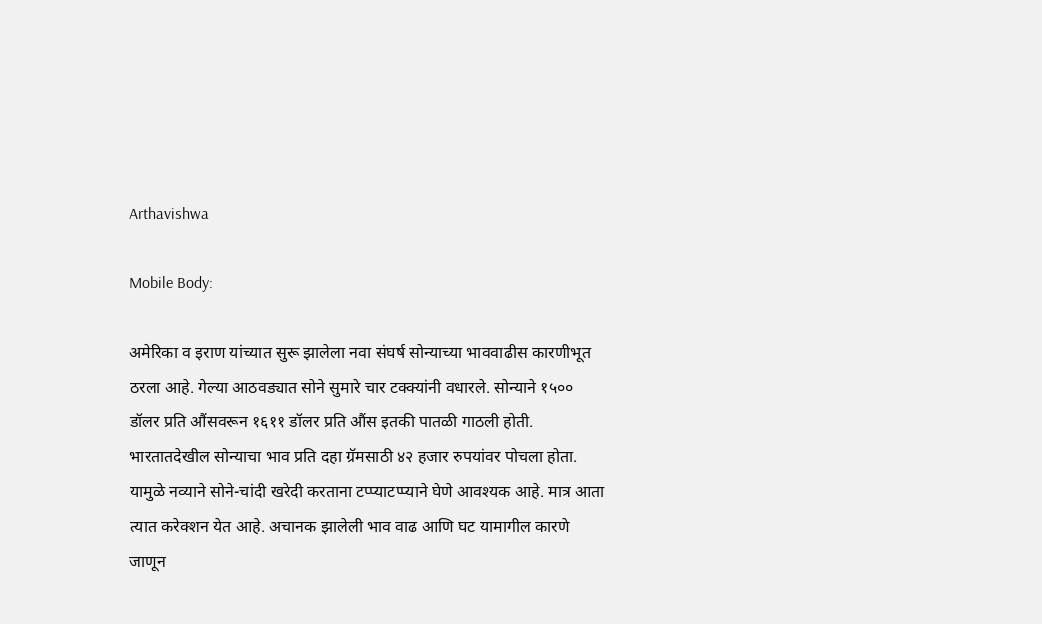Arthavishwa

Mobile Body:

अमेरिका व इराण यांच्यात सुरू झालेला नवा संघर्ष सोन्याच्या भाववाढीस कारणीभूत ठरला आहे. गेल्या आठवड्यात सोने सुमारे चार टक्‍क्‍यांनी वधारले. सोन्याने १५०० डॉलर प्रति औंसवरून १६११ डॉलर प्रति औंस इतकी पातळी गाठली होती. भारतातदेखील सोन्याचा भाव प्रति दहा ग्रॅमसाठी ४२ हजार रुपयांवर पोचला होता. यामुळे नव्याने सोने-चांदी खरेदी करताना टप्प्याटप्प्याने घेणे आवश्‍यक आहे. मात्र आता त्यात करेक्‍शन येत आहे. अचानक झालेली भाव वाढ आणि घट यामागील कारणे जाणून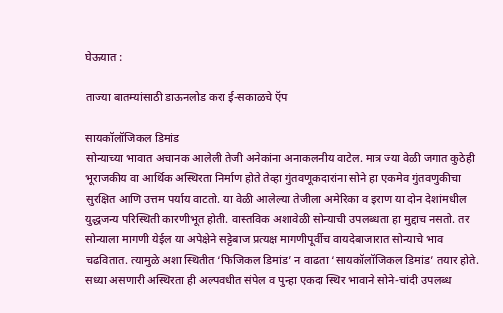घेऊयात :

ताज्या बातम्यांसाठी डाऊनलोड करा ई-सकाळचे ऍप

सायकॉलॉजिकल डिमांड
सोन्याच्या भावात अचानक आलेली तेजी अनेकांना अनाकलनीय वाटेल. मात्र ज्या वेळी जगात कुठेही भूराजकीय वा आर्थिक अस्थिरता निर्माण होते तेव्हा गुंतवणूकदारांना सोने हा एकमेव गुंतवणुकीचा सुरक्षित आणि उत्तम पर्याय वाटतो. या वेळी आलेल्या तेजीला अमेरिका व इराण या दोन देशांमधील युद्धजन्य परिस्थिती कारणीभूत होती. वास्तविक अशावेळी सोन्याची उपलब्धता हा मुद्दाच नसतो. तर सोन्याला मागणी येईल या अपेक्षेने सट्टेबाज प्रत्यक्ष मागणीपूर्वीच वायदेबाजारात सोन्याचे भाव चढवितात. त्यामुळे अशा स्थितीत ‘फिजिकल डिमांड’ न वाढता ‘सायकॉलॉजिकल डिमांड’ तयार होते. सध्या असणारी अस्थिरता ही अल्पवधीत संपेल व पुन्हा एकदा स्थिर भावाने सोने-चांदी उपलब्ध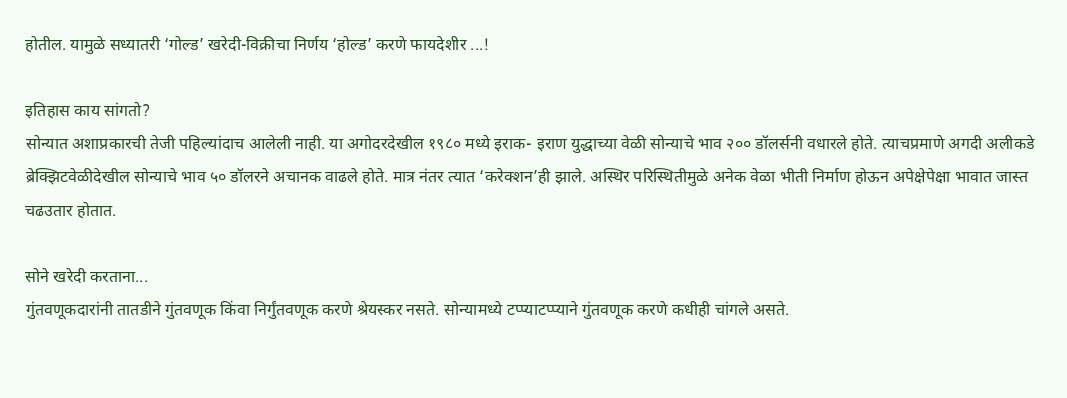होतील. यामुळे सध्यातरी ‘गोल्ड’ खरेदी-विक्रीचा निर्णय ‘होल्ड’ करणे फायदेशीर ...!

इतिहास काय सांगतो?
सोन्यात अशाप्रकारची तेजी पहिल्यांदाच आलेली नाही. या अगोदरदेखील १९८० मध्ये इराक- इराण युद्धाच्या वेळी सोन्याचे भाव २०० डॉलर्सनी वधारले होते. त्याचप्रमाणे अगदी अलीकडे ब्रेक्‍झिटवेळीदेखील सोन्याचे भाव ५० डॉलरने अचानक वाढले होते. मात्र नंतर त्यात ‘करेक्‍शन’ही झाले. अस्थिर परिस्थितीमुळे अनेक वेळा भीती निर्माण होऊन अपेक्षेपेक्षा भावात जास्त चढउतार होतात.

सोने खरेदी करताना...
गुंतवणूकदारांनी तातडीने गुंतवणूक किंवा निर्गुंतवणूक करणे श्रेयस्कर नसते. सोन्यामध्ये टप्प्याटप्प्याने गुंतवणूक करणे कधीही चांगले असते.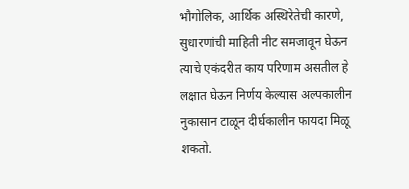भौगोलिक, आर्थिक अस्थिरेतेची कारणे, सुधारणांची माहिती नीट समजावून घेऊन त्याचे एकंदरीत काय परिणाम असतील हे लक्षात घेऊन निर्णय केल्यास अल्पकालीन नुकासान टाळून दीर्घकालीन फायदा मिळू शकतो.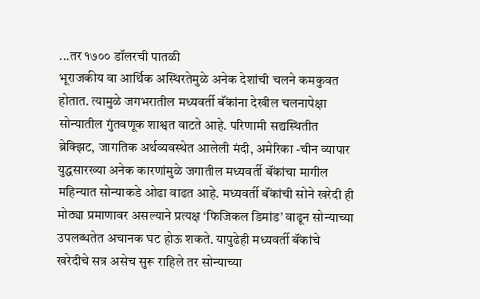...तर १७०० डॉलरची पातळी
भूराजकीय वा आर्थिक अस्थिरतेमुळे अनेक देशांची चलने कमकुवत होतात. त्यामुळे जगभरातील मध्यवर्ती बॅंकांना देखील चलनापेक्षा सोन्यातील गुंतवणूक शाश्वत वाटते आहे. परिणामी सद्यस्थितीत ब्रेक्‍झिट, जागतिक अर्थव्यवस्थेत आलेली मंदी, अमेरिका -चीन व्यापार युद्धसारख्या अनेक कारणांमुळे जगातील मध्यवर्ती बॅंकांचा मागील महिन्यात सोन्याकडे ओढा वाढत आहे. मध्यवर्ती बॅंकांची सोने खरेदी ही मोठ्या प्रमाणावर असल्याने प्रत्यक्ष ‘फिजिकल डिमांड’ वाढून सोन्याच्या उपलब्धतेत अचानक घट होऊ शकते. यापुढेही मध्यवर्ती बॅंकांचे खरेदीचे सत्र असेच सुरू राहिले तर सोन्याच्या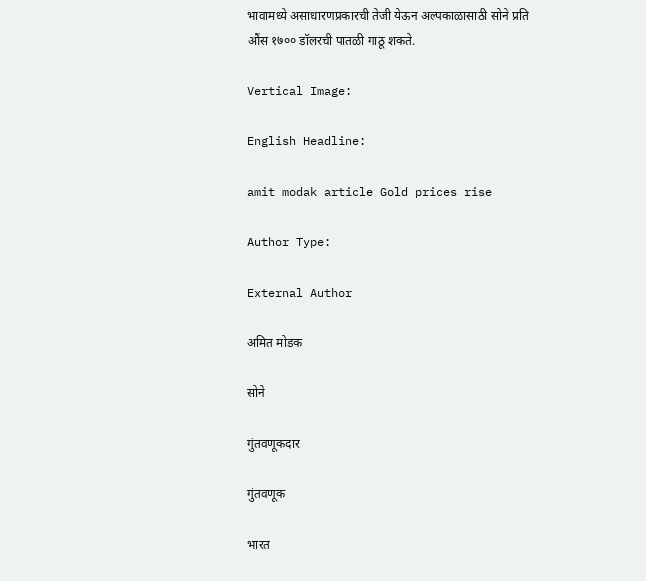भावामध्ये असाधारणप्रकारची तेजी येऊन अल्पकाळासाठी सोने प्रति औंस १७०० डॉलरची पातळी गाठू शकते.

Vertical Image:

English Headline:

amit modak article Gold prices rise

Author Type:

External Author

अमित मोडक

सोने

गुंतवणूकदार

गुंतवणूक

भारत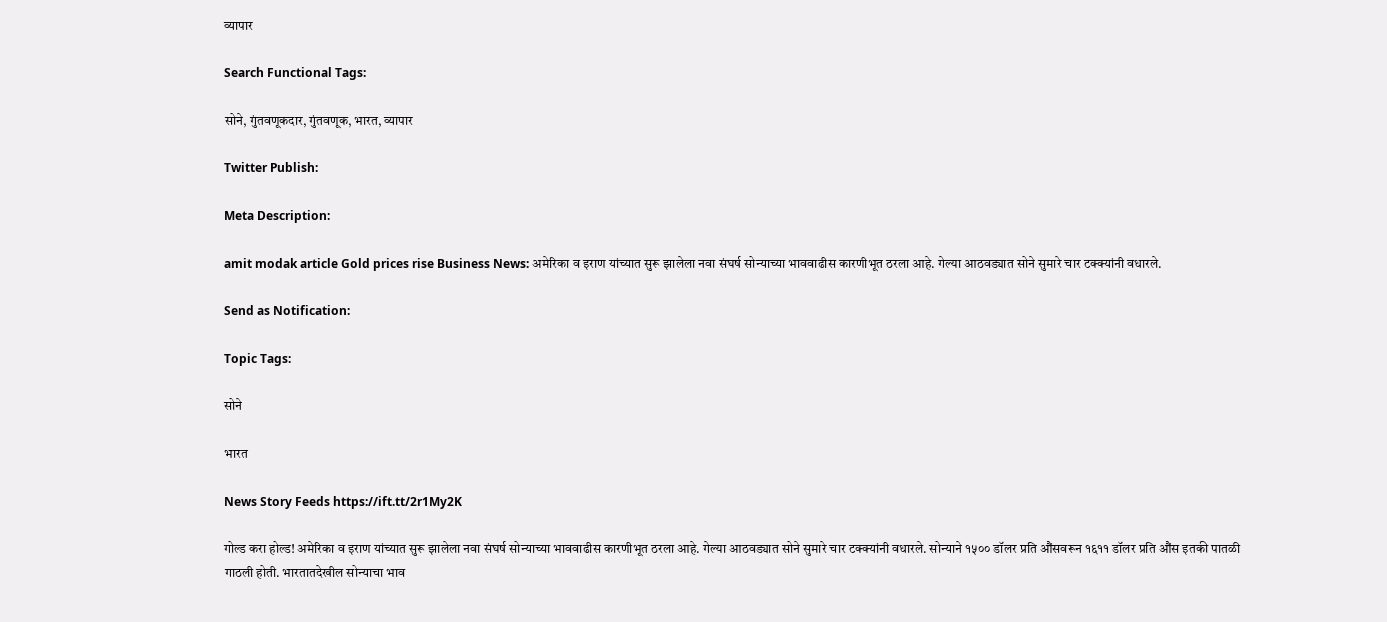व्यापार

Search Functional Tags:

सोने, गुंतवणूकदार, गुंतवणूक, भारत, व्यापार

Twitter Publish:

Meta Description:

amit modak article Gold prices rise Business News: अमेरिका व इराण यांच्यात सुरू झालेला नवा संघर्ष सोन्याच्या भाववाढीस कारणीभूत ठरला आहे. गेल्या आठवड्यात सोने सुमारे चार टक्‍क्‍यांनी वधारले.

Send as Notification:

Topic Tags:

सोने

भारत

News Story Feeds https://ift.tt/2r1My2K

गोल्ड करा होल्ड! अमेरिका व इराण यांच्यात सुरू झालेला नवा संघर्ष सोन्याच्या भाववाढीस कारणीभूत ठरला आहे. गेल्या आठवड्यात सोने सुमारे चार टक्‍क्‍यांनी वधारले. सोन्याने १५०० डॉलर प्रति औंसवरून १६११ डॉलर प्रति औंस इतकी पातळी गाठली होती. भारतातदेखील सोन्याचा भाव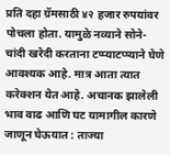प्रति दहा ग्रॅमसाठी ४२ हजार रुपयांवर पोचला होता. यामुळे नव्याने सोने-चांदी खरेदी करताना टप्प्याटप्प्याने घेणे आवश्‍यक आहे. मात्र आता त्यात करेक्‍शन येत आहे. अचानक झालेली भाव वाढ आणि घट यामागील कारणे जाणून घेऊयात : ताज्या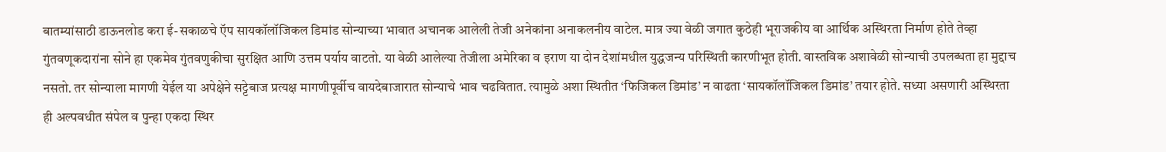बातम्यांसाठी डाऊनलोड करा ई-सकाळचे ऍप सायकॉलॉजिकल डिमांड सोन्याच्या भावात अचानक आलेली तेजी अनेकांना अनाकलनीय वाटेल. मात्र ज्या वेळी जगात कुठेही भूराजकीय वा आर्थिक अस्थिरता निर्माण होते तेव्हा गुंतवणूकदारांना सोने हा एकमेव गुंतवणुकीचा सुरक्षित आणि उत्तम पर्याय वाटतो. या वेळी आलेल्या तेजीला अमेरिका व इराण या दोन देशांमधील युद्धजन्य परिस्थिती कारणीभूत होती. वास्तविक अशावेळी सोन्याची उपलब्धता हा मुद्दाच नसतो. तर सोन्याला मागणी येईल या अपेक्षेने सट्टेबाज प्रत्यक्ष मागणीपूर्वीच वायदेबाजारात सोन्याचे भाव चढवितात. त्यामुळे अशा स्थितीत ‘फिजिकल डिमांड’ न वाढता ‘सायकॉलॉजिकल डिमांड’ तयार होते. सध्या असणारी अस्थिरता ही अल्पवधीत संपेल व पुन्हा एकदा स्थिर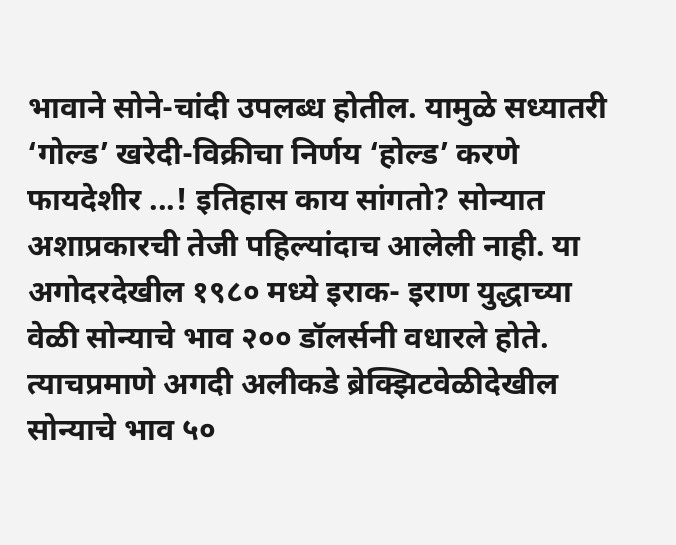भावाने सोने-चांदी उपलब्ध होतील. यामुळे सध्यातरी ‘गोल्ड’ खरेदी-विक्रीचा निर्णय ‘होल्ड’ करणे फायदेशीर ...! इतिहास काय सांगतो? सोन्यात अशाप्रकारची तेजी पहिल्यांदाच आलेली नाही. या अगोदरदेखील १९८० मध्ये इराक- इराण युद्धाच्या वेळी सोन्याचे भाव २०० डॉलर्सनी वधारले होते. त्याचप्रमाणे अगदी अलीकडे ब्रेक्‍झिटवेळीदेखील सोन्याचे भाव ५०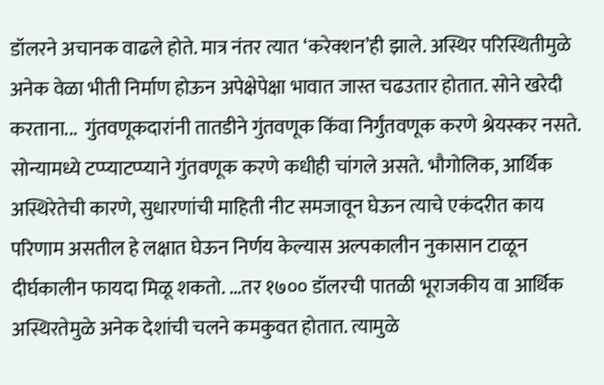डॉलरने अचानक वाढले होते. मात्र नंतर त्यात ‘करेक्‍शन’ही झाले. अस्थिर परिस्थितीमुळे अनेक वेळा भीती निर्माण होऊन अपेक्षेपेक्षा भावात जास्त चढउतार होतात. सोने खरेदी करताना...  गुंतवणूकदारांनी तातडीने गुंतवणूक किंवा निर्गुंतवणूक करणे श्रेयस्कर नसते. सोन्यामध्ये टप्प्याटप्प्याने गुंतवणूक करणे कधीही चांगले असते. भौगोलिक, आर्थिक अस्थिरेतेची कारणे, सुधारणांची माहिती नीट समजावून घेऊन त्याचे एकंदरीत काय परिणाम असतील हे लक्षात घेऊन निर्णय केल्यास अल्पकालीन नुकासान टाळून दीर्घकालीन फायदा मिळू शकतो. ...तर १७०० डॉलरची पातळी भूराजकीय वा आर्थिक अस्थिरतेमुळे अनेक देशांची चलने कमकुवत होतात. त्यामुळे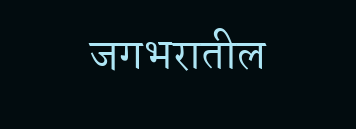जगभरातील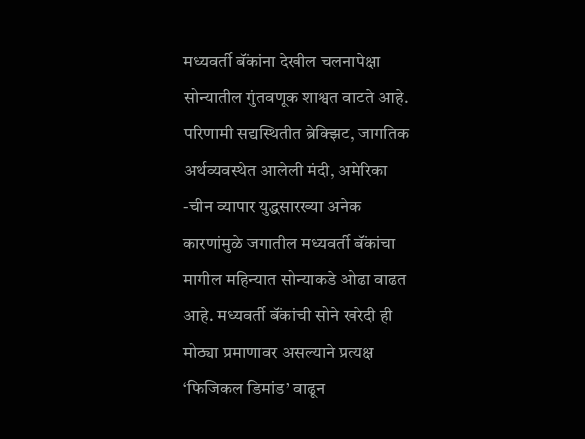मध्यवर्ती बॅंकांना देखील चलनापेक्षा सोन्यातील गुंतवणूक शाश्वत वाटते आहे. परिणामी सद्यस्थितीत ब्रेक्‍झिट, जागतिक अर्थव्यवस्थेत आलेली मंदी, अमेरिका -चीन व्यापार युद्धसारख्या अनेक कारणांमुळे जगातील मध्यवर्ती बॅंकांचा मागील महिन्यात सोन्याकडे ओढा वाढत आहे. मध्यवर्ती बॅंकांची सोने खरेदी ही मोठ्या प्रमाणावर असल्याने प्रत्यक्ष ‘फिजिकल डिमांड’ वाढून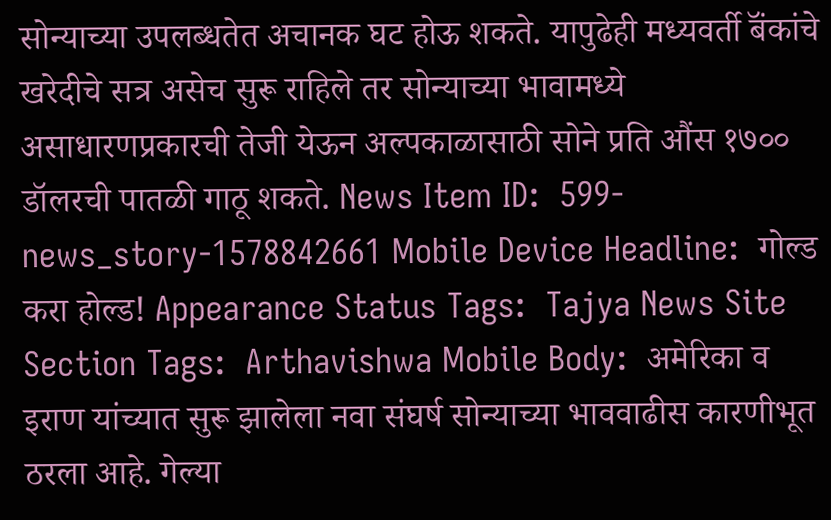सोन्याच्या उपलब्धतेत अचानक घट होऊ शकते. यापुढेही मध्यवर्ती बॅंकांचे खरेदीचे सत्र असेच सुरू राहिले तर सोन्याच्या भावामध्ये असाधारणप्रकारची तेजी येऊन अल्पकाळासाठी सोने प्रति औंस १७०० डॉलरची पातळी गाठू शकते. News Item ID:  599-news_story-1578842661 Mobile Device Headline:  गोल्ड करा होल्ड! Appearance Status Tags:  Tajya News Site Section Tags:  Arthavishwa Mobile Body:  अमेरिका व इराण यांच्यात सुरू झालेला नवा संघर्ष सोन्याच्या भाववाढीस कारणीभूत ठरला आहे. गेल्या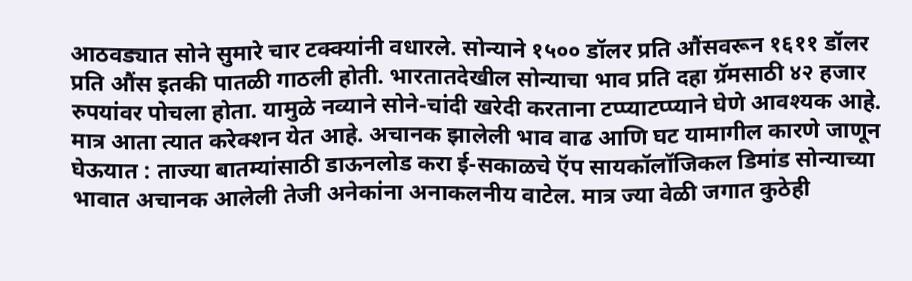आठवड्यात सोने सुमारे चार टक्‍क्‍यांनी वधारले. सोन्याने १५०० डॉलर प्रति औंसवरून १६११ डॉलर प्रति औंस इतकी पातळी गाठली होती. भारतातदेखील सोन्याचा भाव प्रति दहा ग्रॅमसाठी ४२ हजार रुपयांवर पोचला होता. यामुळे नव्याने सोने-चांदी खरेदी करताना टप्प्याटप्प्याने घेणे आवश्‍यक आहे. मात्र आता त्यात करेक्‍शन येत आहे. अचानक झालेली भाव वाढ आणि घट यामागील कारणे जाणून घेऊयात : ताज्या बातम्यांसाठी डाऊनलोड करा ई-सकाळचे ऍप सायकॉलॉजिकल डिमांड सोन्याच्या भावात अचानक आलेली तेजी अनेकांना अनाकलनीय वाटेल. मात्र ज्या वेळी जगात कुठेही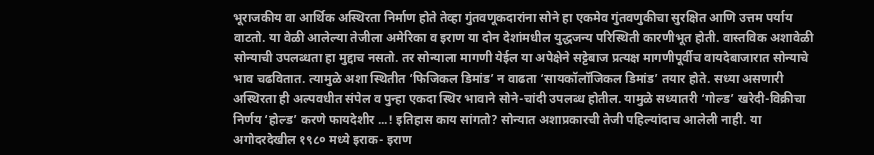भूराजकीय वा आर्थिक अस्थिरता निर्माण होते तेव्हा गुंतवणूकदारांना सोने हा एकमेव गुंतवणुकीचा सुरक्षित आणि उत्तम पर्याय वाटतो. या वेळी आलेल्या तेजीला अमेरिका व इराण या दोन देशांमधील युद्धजन्य परिस्थिती कारणीभूत होती. वास्तविक अशावेळी सोन्याची उपलब्धता हा मुद्दाच नसतो. तर सोन्याला मागणी येईल या अपेक्षेने सट्टेबाज प्रत्यक्ष मागणीपूर्वीच वायदेबाजारात सोन्याचे भाव चढवितात. त्यामुळे अशा स्थितीत ‘फिजिकल डिमांड’ न वाढता ‘सायकॉलॉजिकल डिमांड’ तयार होते. सध्या असणारी अस्थिरता ही अल्पवधीत संपेल व पुन्हा एकदा स्थिर भावाने सोने-चांदी उपलब्ध होतील. यामुळे सध्यातरी ‘गोल्ड’ खरेदी-विक्रीचा निर्णय ‘होल्ड’ करणे फायदेशीर ...! इतिहास काय सांगतो? सोन्यात अशाप्रकारची तेजी पहिल्यांदाच आलेली नाही. या अगोदरदेखील १९८० मध्ये इराक- इराण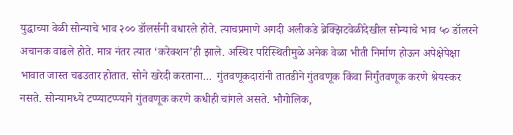युद्धाच्या वेळी सोन्याचे भाव २०० डॉलर्सनी वधारले होते. त्याचप्रमाणे अगदी अलीकडे ब्रेक्‍झिटवेळीदेखील सोन्याचे भाव ५० डॉलरने अचानक वाढले होते. मात्र नंतर त्यात ‘करेक्‍शन’ही झाले. अस्थिर परिस्थितीमुळे अनेक वेळा भीती निर्माण होऊन अपेक्षेपेक्षा भावात जास्त चढउतार होतात. सोने खरेदी करताना...  गुंतवणूकदारांनी तातडीने गुंतवणूक किंवा निर्गुंतवणूक करणे श्रेयस्कर नसते. सोन्यामध्ये टप्प्याटप्प्याने गुंतवणूक करणे कधीही चांगले असते. भौगोलिक,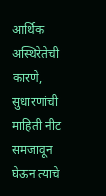आर्थिक अस्थिरेतेची कारणे, सुधारणांची माहिती नीट समजावून घेऊन त्याचे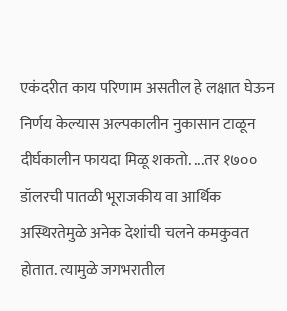एकंदरीत काय परिणाम असतील हे लक्षात घेऊन निर्णय केल्यास अल्पकालीन नुकासान टाळून दीर्घकालीन फायदा मिळू शकतो. ...तर १७०० डॉलरची पातळी भूराजकीय वा आर्थिक अस्थिरतेमुळे अनेक देशांची चलने कमकुवत होतात. त्यामुळे जगभरातील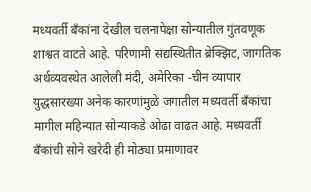मध्यवर्ती बॅंकांना देखील चलनापेक्षा सोन्यातील गुंतवणूक शाश्वत वाटते आहे. परिणामी सद्यस्थितीत ब्रेक्‍झिट, जागतिक अर्थव्यवस्थेत आलेली मंदी, अमेरिका -चीन व्यापार युद्धसारख्या अनेक कारणांमुळे जगातील मध्यवर्ती बॅंकांचा मागील महिन्यात सोन्याकडे ओढा वाढत आहे. मध्यवर्ती बॅंकांची सोने खरेदी ही मोठ्या प्रमाणावर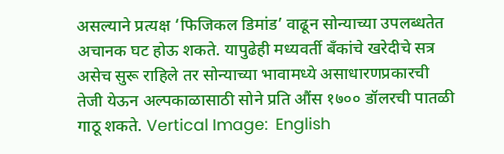असल्याने प्रत्यक्ष ‘फिजिकल डिमांड’ वाढून सोन्याच्या उपलब्धतेत अचानक घट होऊ शकते. यापुढेही मध्यवर्ती बॅंकांचे खरेदीचे सत्र असेच सुरू राहिले तर सोन्याच्या भावामध्ये असाधारणप्रकारची तेजी येऊन अल्पकाळासाठी सोने प्रति औंस १७०० डॉलरची पातळी गाठू शकते. Vertical Image:  English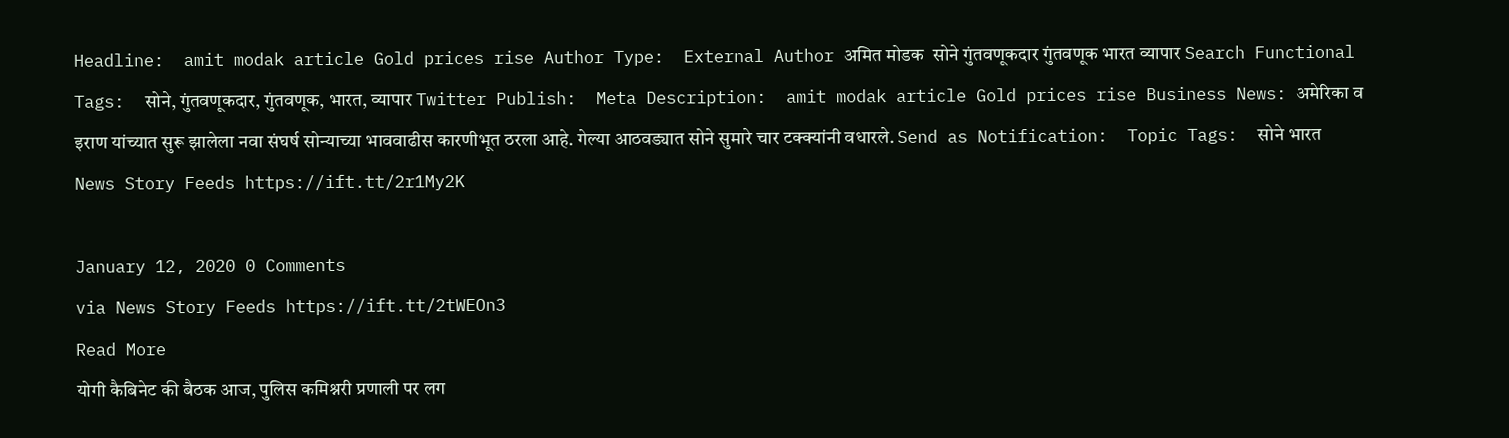Headline:  amit modak article Gold prices rise Author Type:  External Author अमित मोडक  सोने गुंतवणूकदार गुंतवणूक भारत व्यापार Search Functional Tags:  सोने, गुंतवणूकदार, गुंतवणूक, भारत, व्यापार Twitter Publish:  Meta Description:  amit modak article Gold prices rise Business News: अमेरिका व इराण यांच्यात सुरू झालेला नवा संघर्ष सोन्याच्या भाववाढीस कारणीभूत ठरला आहे. गेल्या आठवड्यात सोने सुमारे चार टक्‍क्‍यांनी वधारले. Send as Notification:  Topic Tags:  सोने भारत News Story Feeds https://ift.tt/2r1My2K

January 12, 2020 0 Comments
via News Story Feeds https://ift.tt/2tWEOn3
Read More
योगी कैबिनेट की बैठक आज, पुलिस कमिश्नरी प्रणाली पर लग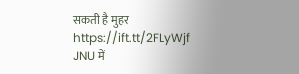सकती है मुहर https://ift.tt/2FLyWjf
JNU में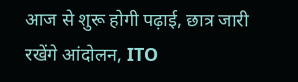आज से शुरू होगी पढ़ाई, छात्र जारी रखेंगे आंदोलन, ITO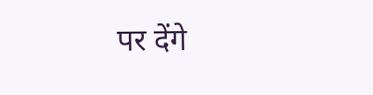पर देंगे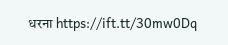धरना https://ift.tt/30mw0Dq